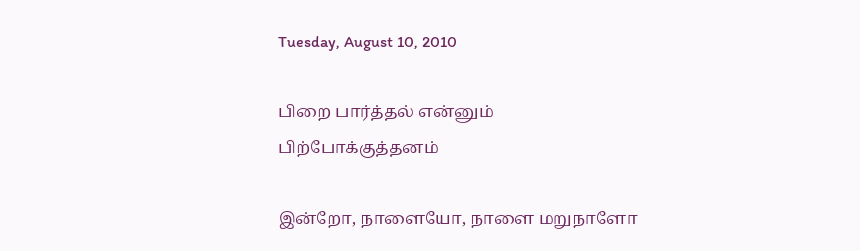Tuesday, August 10, 2010

பிறை பார்த்தல் என்னும் பிற்போக்குத்தனம்

இன்றோ, நாளையோ, நாளை மறுநாளோ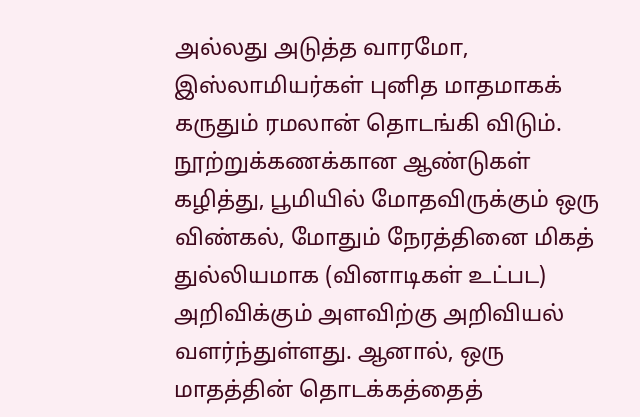அல்லது அடுத்த வாரமோ, இஸ்லாமியர்கள் புனித மாதமாகக் கருதும் ரமலான் தொடங்கி விடும். நூற்றுக்கணக்கான ஆண்டுகள் கழித்து, பூமியில் மோதவிருக்கும் ஒரு விண்கல், மோதும் நேரத்தினை மிகத் துல்லியமாக (வினாடிகள் உட்பட) அறிவிக்கும் அளவிற்கு அறிவியல் வளர்ந்துள்ளது. ஆனால், ஒரு மாதத்தின் தொடக்கத்தைத்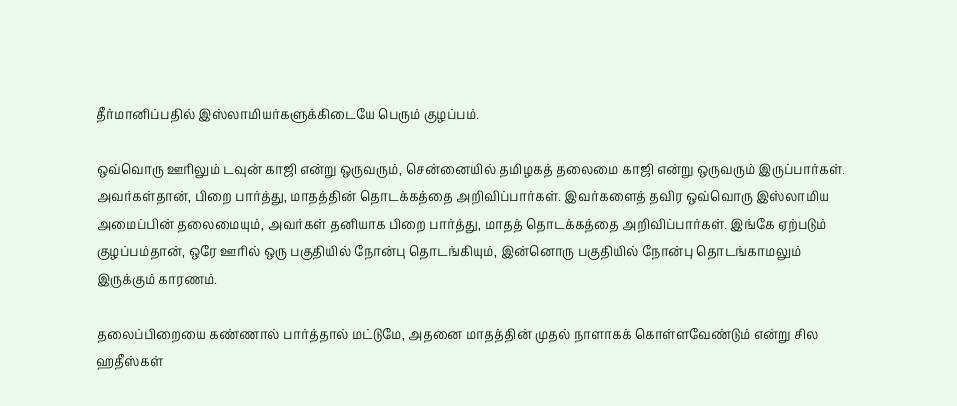தீர்மானிப்பதில் இஸ்லாமியர்களுக்கிடையே பெரும் குழப்பம்.

ஒவ்வொரு ஊரிலும் டவுன் காஜி என்று ஒருவரும், சென்னையில் தமிழகத் தலைமை காஜி என்று ஒருவரும் இருப்பார்கள். அவர்கள்தான், பிறை பார்த்து, மாதத்தின் தொடக்கத்தை அறிவிப்பார்கள். இவர்களைத் தவிர ஒவ்வொரு இஸ்லாமிய அமைப்பின் தலைமையும், அவர்கள் தனியாக பிறை பார்த்து, மாதத் தொடக்கத்தை அறிவிப்பார்கள். இங்கே ஏற்படும் குழப்பம்தான், ஒரே ஊரில் ஒரு பகுதியில் நோன்பு தொடங்கியும், இன்னொரு பகுதியில் நோன்பு தொடங்காமலும் இருக்கும் காரணம்.

தலைப்பிறையை கண்ணால் பார்த்தால் மட்டுமே, அதனை மாதத்தின் முதல் நாளாகக் கொள்ளவேண்டும் என்று சில ஹதீஸ்கள்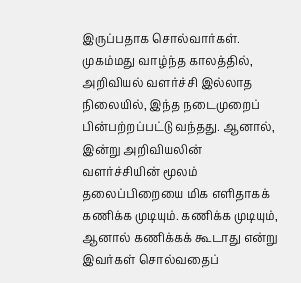இருப்பதாக சொல்வார்கள். முகம்மது வாழ்ந்த காலத்தில், அறிவியல் வளர்ச்சி இல்லாத நிலையில், இந்த நடைமுறைப் பின்பற்றப்பட்டு வந்தது. ஆனால், இன்று அறிவியலின் வளர்ச்சியின் மூலம் தலைப்பிறையை மிக எளிதாகக் கணிக்க முடியும். கணிக்க முடியும், ஆனால் கணிக்கக் கூடாது என்று இவர்கள் சொல்வதைப்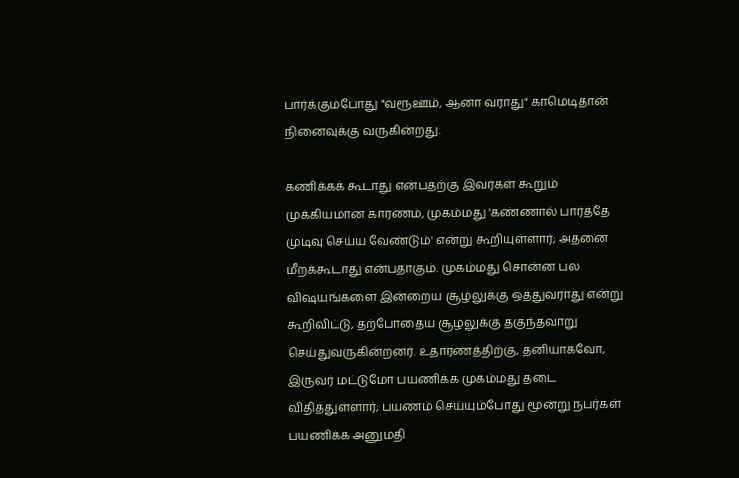பார்க்கும்போது "வரூஊம், ஆனா வராது" காமெடிதான் நினைவுக்கு வருகின்றது.

கணிக்கக் கூடாது என்பதற்கு இவர்கள் கூறும் முக்கியமான காரணம், முகம்மது 'கண்ணால் பார்த்தே முடிவு செய்ய வேண்டும்' என்று கூறியுள்ளார்; அதனை மீறக்கூடாது என்பதாகும். முகம்மது சொன்ன பல விஷயங்களை இன்றைய சூழலுக்கு ஒத்துவராது என்று கூறிவிட்டு, தற்போதைய சூழலுக்கு தகுந்தவாறு செய்துவருகின்றனர். உதாரணத்திற்கு, தனியாகவோ, இருவர் மட்டுமோ பயணிக்க முகம்மது தடை விதித்துள்ளார்; பயணம் செய்யும்போது மூன்று நபர்கள் பயணிக்க அனுமதி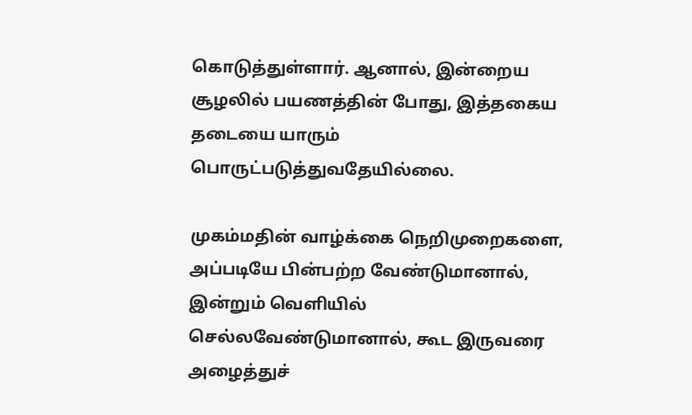கொடுத்துள்ளார். ஆனால், இன்றைய சூழலில் பயணத்தின் போது, இத்தகைய தடையை யாரும் பொருட்படுத்துவதேயில்லை.

முகம்மதின் வாழ்க்கை நெறிமுறைகளை, அப்படியே பின்பற்ற வேண்டுமானால், இன்றும் வெளியில் செல்லவேண்டுமானால், கூட இருவரை அழைத்துச்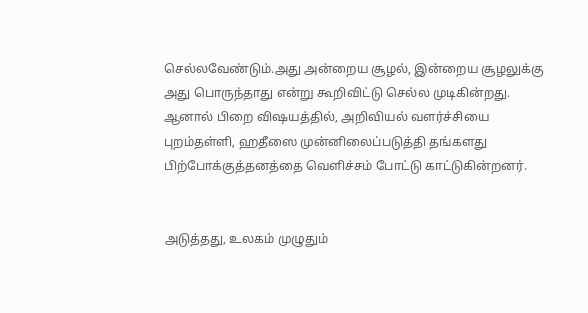செல்லவேண்டும்.அது அன்றைய சூழல், இன்றைய சூழலுக்கு அது பொருந்தாது என்று கூறிவிட்டு செல்ல முடிகின்றது. ஆனால் பிறை விஷயத்தில், அறிவியல் வளர்ச்சியை புறம்தள்ளி, ஹதீஸை முன்னிலைப்படுத்தி தங்களது பிற்போக்குத்தனத்தை வெளிச்சம் போட்டு காட்டுகின்றனர்.


அடுத்தது, உலகம் முழுதும்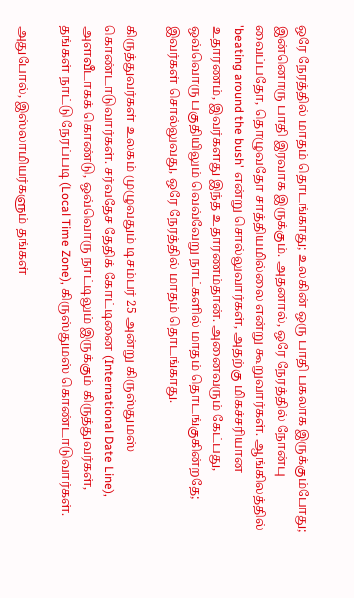ஒரே நேரத்தில் மாதம் தொடங்காது; உலகின் ஒரு பாதி பகலாக இருக்கும்போது; இன்னொரு பாதி இரவாக இருக்கும். அதனால், ஒரே நேரத்தில் நோன்பு வைப்பதோ, தொழுவதோ சாத்தியமில்லை என்று கூறுவார்கள். ஆங்கிலத்தில் 'beating around the bush' என்று சொல்லுவார்கள், அதற்கு மிகச்சரியான உதாரணம், இவர்களது இந்த உதாரணம்தான். அனைவரும் கேட்பது, ஒவ்வொரு பகுதியிலும் வெவ்வேறு நாட்களில் மாதம் தொடங்குகின்றதே; இவர்கள் சொல்லுவது, ஒரே நேரத்தில் மாதம் தொடங்காது.

கிருத்துவர்கள் உலகம் முழுவதும் டிசம்பர் 25 அன்று கிருஸ்துமஸ் கொண்டாடுவார்கள். சர்வதேச தேதிக் கோட்டினை (International Date Line), அளவீடாகக் கொண்டு, ஒவ்வொரு நாட்டிலும் இருக்கும் கிருத்துவர்கள், தங்கள் நாட்டு நேரப்படி (Local Time Zone), கிருஸ்துமஸ் கொண்டாடுவார்கள்.

அதுபோல், இஸ்லாமியர்களும் தங்கள்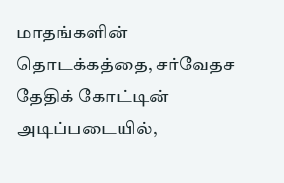மாதங்களின் தொடக்கத்தை, சர்வேதச தேதிக் கோட்டின் அடிப்படையில்,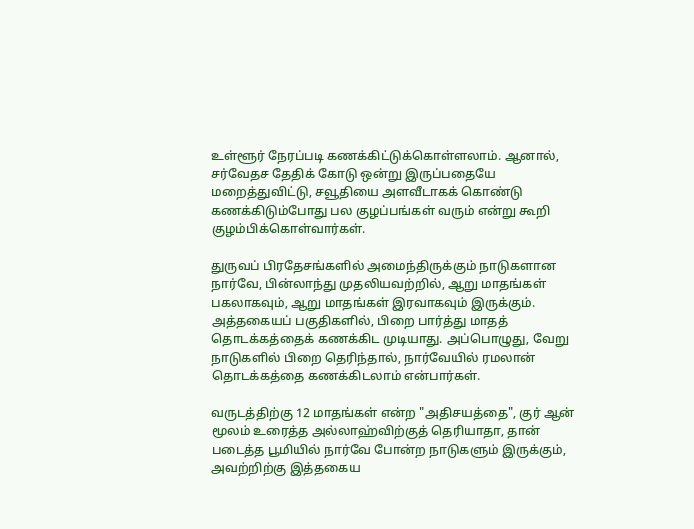உள்ளூர் நேரப்படி கணக்கிட்டுக்கொள்ளலாம். ஆனால், சர்வேதச தேதிக் கோடு ஒன்று இருப்பதையே மறைத்துவிட்டு, சவூதியை அளவீடாகக் கொண்டு கணக்கிடும்போது பல குழப்பங்கள் வரும் என்று கூறி குழம்பிக்கொள்வார்கள்.

துருவப் பிரதேசங்களில் அமைந்திருக்கும் நாடுகளான நார்வே, பின்லாந்து முதலியவற்றில், ஆறு மாதங்கள் பகலாகவும், ஆறு மாதங்கள் இரவாகவும் இருக்கும். அத்தகையப் பகுதிகளில், பிறை பார்த்து மாதத் தொடக்கத்தைக் கணக்கிட முடியாது. அப்பொழுது, வேறு நாடுகளில் பிறை தெரிந்தால், நார்வேயில் ரமலான் தொடக்கத்தை கணக்கிடலாம் என்பார்கள்.

வருடத்திற்கு 12 மாதங்கள் என்ற "அதிசயத்தை", குர் ஆன் மூலம் உரைத்த அல்லாஹ்விற்குத் தெரியாதா, தான் படைத்த பூமியில் நார்வே போன்ற நாடுகளும் இருக்கும், அவற்றிற்கு இத்தகைய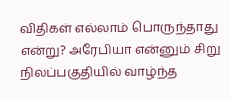விதிகள் எல்லாம் பொருந்தாது என்று? அரேபியா என்னும் சிறு நிலப்பகுதியில் வாழ்ந்த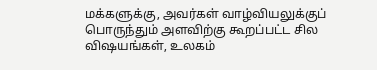மக்களுக்கு, அவர்கள் வாழ்வியலுக்குப் பொருந்தும் அளவிற்கு கூறப்பட்ட சில விஷயங்கள், உலகம்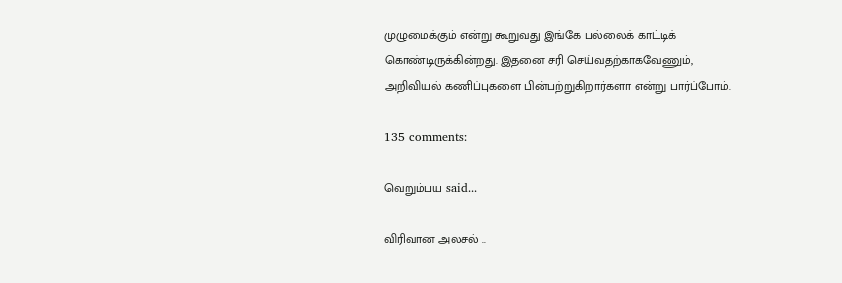முழுமைக்கும் என்று கூறுவது இங்கே பல்லைக் காட்டிக் கொண்டிருக்கின்றது. இதனை சரி செய்வதற்காகவேணும், அறிவியல் கணிப்புகளை பின்பற்றுகிறார்களா என்று பார்ப்போம்.

135 comments:

வெறும்பய said...

விரிவான அலசல் ..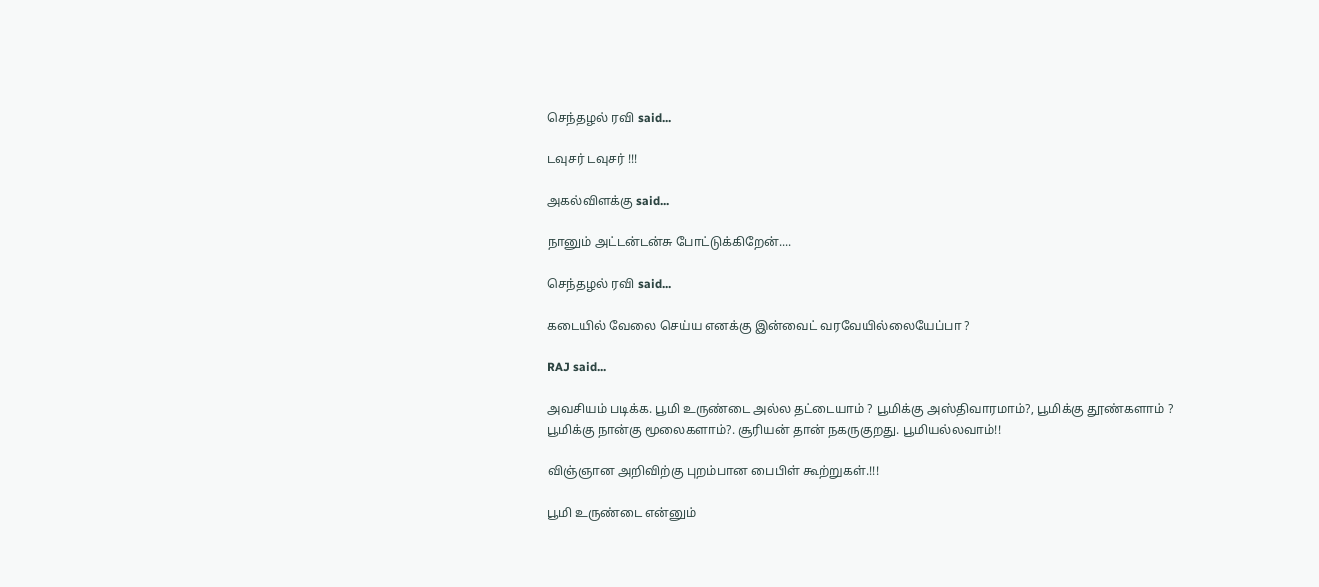செந்தழல் ரவி said...

டவுசர் டவுசர் !!!

அகல்விளக்கு said...

நானும் அட்டன்டன்சு போட்டுக்கிறேன்....

செந்தழல் ரவி said...

கடையில் வேலை செய்ய எனக்கு இன்வைட் வரவேயில்லையேப்பா ?

RAJ said...

அவசியம் படிக்க. பூமி உருண்டை அல்ல தட்டையாம் ? பூமிக்கு அஸ்திவாரமாம்?, பூமிக்கு தூண்களாம் ? பூமிக்கு நான்கு மூலைகளாம்?. சூரியன் தான் நகருகுறது. பூமியல்லவாம்!!

விஞ்ஞான அறிவிற்கு புறம்பான பைபிள் கூற்றுகள்.!!!

பூமி உருண்டை என்னும்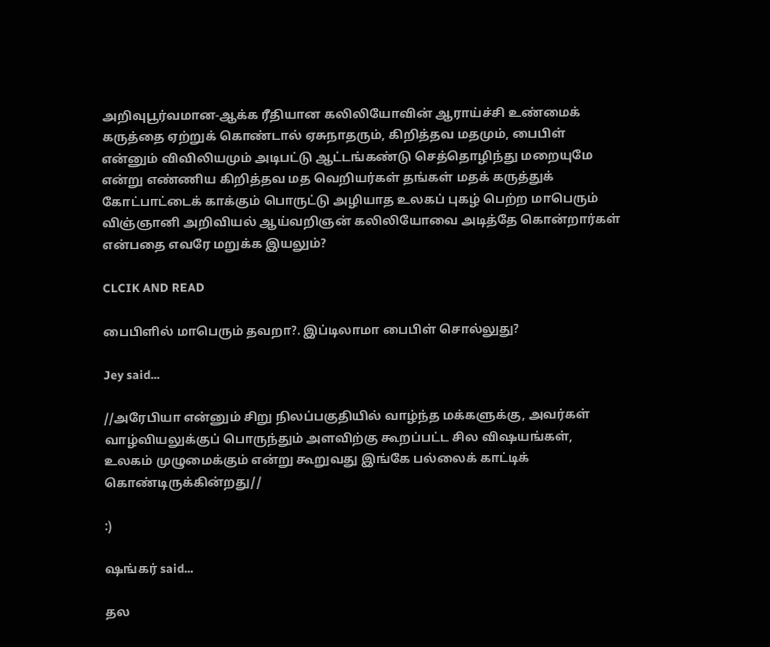அறிவுபூர்வமான-ஆக்க ரீதியான கலிலியோவின் ஆராய்ச்சி உண்மைக் கருத்தை ஏற்றுக் கொண்டால் ஏசுநாதரும், கிறித்தவ மதமும், பைபிள் என்னும் விவிலியமும் அடிபட்டு ஆட்டங்கண்டு செத்தொழிந்து மறையுமே என்று எண்ணிய கிறித்தவ மத வெறியர்கள் தங்கள் மதக் கருத்துக் கோட்பாட்டைக் காக்கும் பொருட்டு அழியாத உலகப் புகழ் பெற்ற மாபெரும் விஞ்ஞானி அறிவியல் ஆய்வறிஞன் கலிலியோவை அடித்தே கொன்றார்கள் என்பதை எவரே மறுக்க இயலும்?

CLCIK AND READ

பைபிளில் மாபெரும் தவறா?. இப்டிலாமா பைபிள் சொல்லுது?

Jey said...

//அரேபியா என்னும் சிறு நிலப்பகுதியில் வாழ்ந்த மக்களுக்கு, அவர்கள் வாழ்வியலுக்குப் பொருந்தும் அளவிற்கு கூறப்பட்ட சில விஷயங்கள், உலகம் முழுமைக்கும் என்று கூறுவது இங்கே பல்லைக் காட்டிக் கொண்டிருக்கின்றது//

:)

ஷங்கர் said...

தல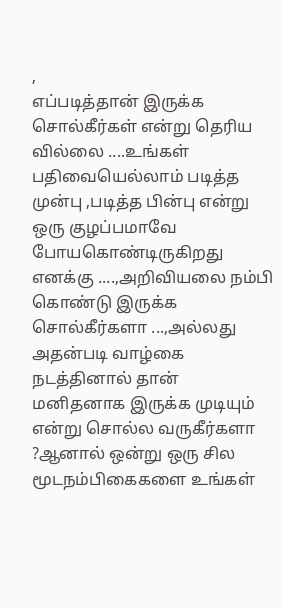,
எப்படித்தான் இருக்க சொல்கீர்கள் என்று தெரிய வில்லை ....உங்கள் பதிவையெல்லாம் படித்த முன்பு ,படித்த பின்பு என்று ஒரு குழப்பமாவே போயகொண்டிருகிறது எனக்கு ....,அறிவியலை நம்பி கொண்டு இருக்க சொல்கீர்களா ...,அல்லது அதன்படி வாழ்கை நடத்தினால் தான் மனிதனாக இருக்க முடியும் என்று சொல்ல வருகீர்களா ?ஆனால் ஒன்று ஒரு சில மூடநம்பிகைகளை உங்கள்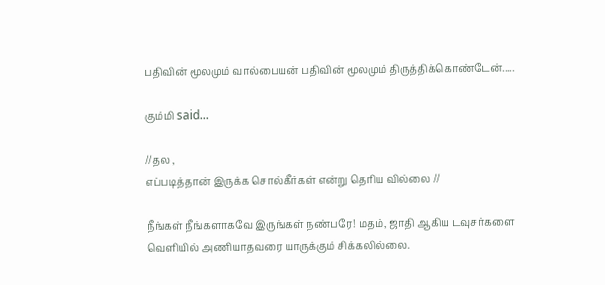பதிவின் மூலமும் வால்பையன் பதிவின் மூலமும் திருத்திக்கொண்டேன்.....

கும்மி said...

//தல ,
எப்படித்தான் இருக்க சொல்கீர்கள் என்று தெரிய வில்லை //

நீங்கள் நீங்களாகவே இருங்கள் நண்பரே! மதம், ஜாதி ஆகிய டவுசர்களை வெளியில் அணியாதவரை யாருக்கும் சிக்கலில்லை.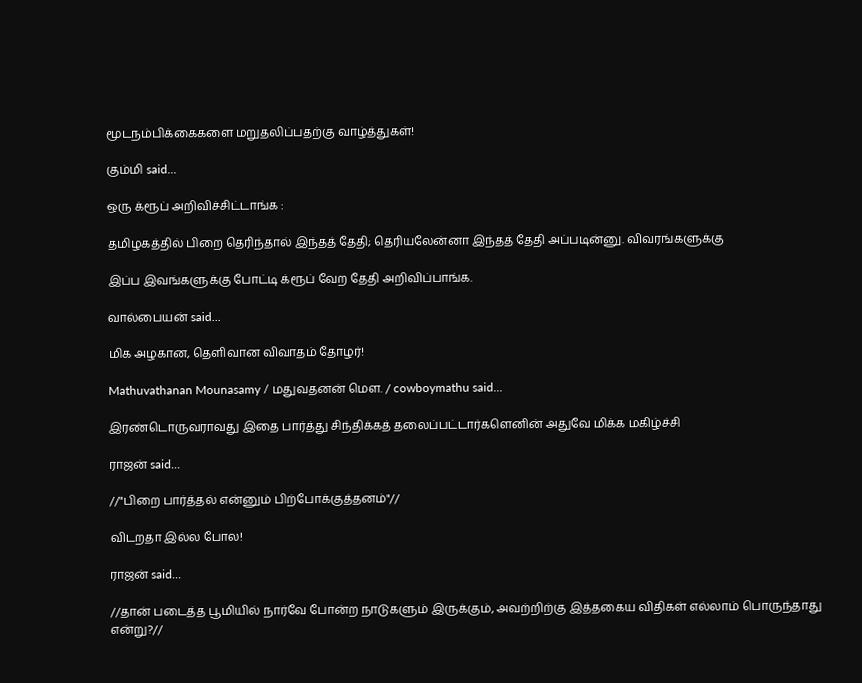மூடநம்பிக்கைகளை மறுதலிப்பதற்கு வாழ்த்துகள்!

கும்மி said...

ஒரு க்ரூப் அறிவிச்சிட்டாங்க :

தமிழகத்தில் பிறை தெரிந்தால் இந்தத் தேதி; தெரியலேன்னா இந்தத் தேதி அப்படின்னு. விவரங்களுக்கு

இப்ப இவங்களுக்கு போட்டி க்ரூப் வேற தேதி அறிவிப்பாங்க.

வால்பையன் said...

மிக அழகான, தெளிவான விவாதம் தோழர்!

Mathuvathanan Mounasamy / மதுவதனன் மௌ. / cowboymathu said...

இரண்டொருவராவது இதை பார்த்து சிந்திக்கத் தலைப்பட்டார்களெனின் அதுவே மிக்க மகிழ்ச்சி

ராஜன் said...

//"பிறை பார்த்தல் என்னும் பிற்போக்குத்தனம்"//

விடறதா இல்ல போல!

ராஜன் said...

//தான் படைத்த பூமியில் நார்வே போன்ற நாடுகளும் இருக்கும், அவற்றிற்கு இத்தகைய விதிகள் எல்லாம் பொருந்தாது என்று?//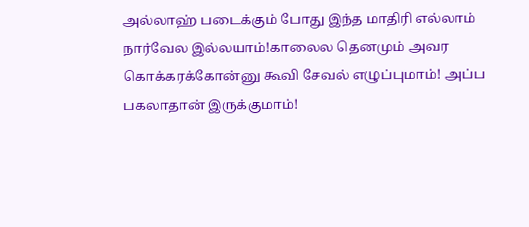அல்லாஹ் படைக்கும் போது இந்த மாதிரி எல்லாம் நார்வேல இல்லயாம்!காலைல தெனமும் அவர கொக்கரக்கோன்னு கூவி சேவல் எழுப்புமாம்! அப்ப பகலாதான் இருக்குமாம்!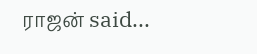ராஜன் said...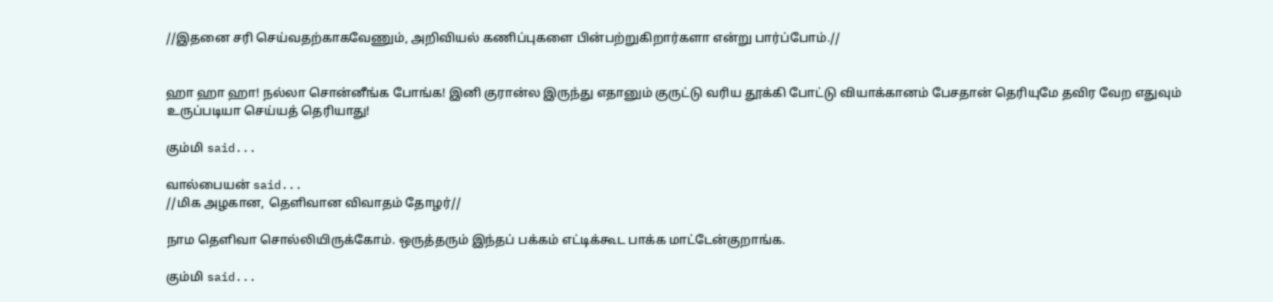//இதனை சரி செய்வதற்காகவேணும், அறிவியல் கணிப்புகளை பின்பற்றுகிறார்களா என்று பார்ப்போம்.//


ஹா ஹா ஹா! நல்லா சொன்னீங்க போங்க! இனி குரான்ல இருந்து எதானும் குருட்டு வரிய தூக்கி போட்டு வியாக்கானம் பேசதான் தெரியுமே தவிர வேற எதுவும் உருப்படியா செய்யத் தெரியாது!

கும்மி said...

வால்பையன் said...
//மிக அழகான, தெளிவான விவாதம் தோழர்//

நாம தெளிவா சொல்லியிருக்கோம். ஒருத்தரும் இந்தப் பக்கம் எட்டிக்கூட பாக்க மாட்டேன்குறாங்க.

கும்மி said...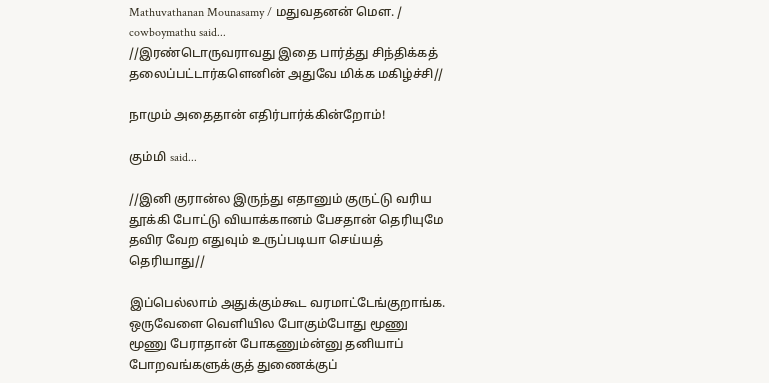Mathuvathanan Mounasamy / மதுவதனன் மௌ. / cowboymathu said...
//இரண்டொருவராவது இதை பார்த்து சிந்திக்கத் தலைப்பட்டார்களெனின் அதுவே மிக்க மகிழ்ச்சி//

நாமும் அதைதான் எதிர்பார்க்கின்றோம்!

கும்மி said...

//இனி குரான்ல இருந்து எதானும் குருட்டு வரிய தூக்கி போட்டு வியாக்கானம் பேசதான் தெரியுமே தவிர வேற எதுவும் உருப்படியா செய்யத் தெரியாது//

இப்பெல்லாம் அதுக்கும்கூட வரமாட்டேங்குறாங்க. ஒருவேளை வெளியில போகும்போது மூணு மூணு பேராதான் போகணும்ன்னு தனியாப் போறவங்களுக்குத் துணைக்குப்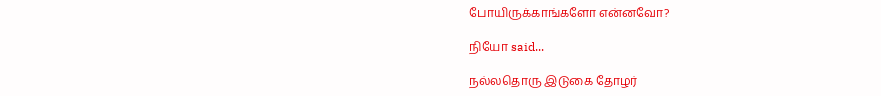போயிருக்காங்களோ என்னவோ?

நியோ said...

நல்லதொரு இடுகை தோழர்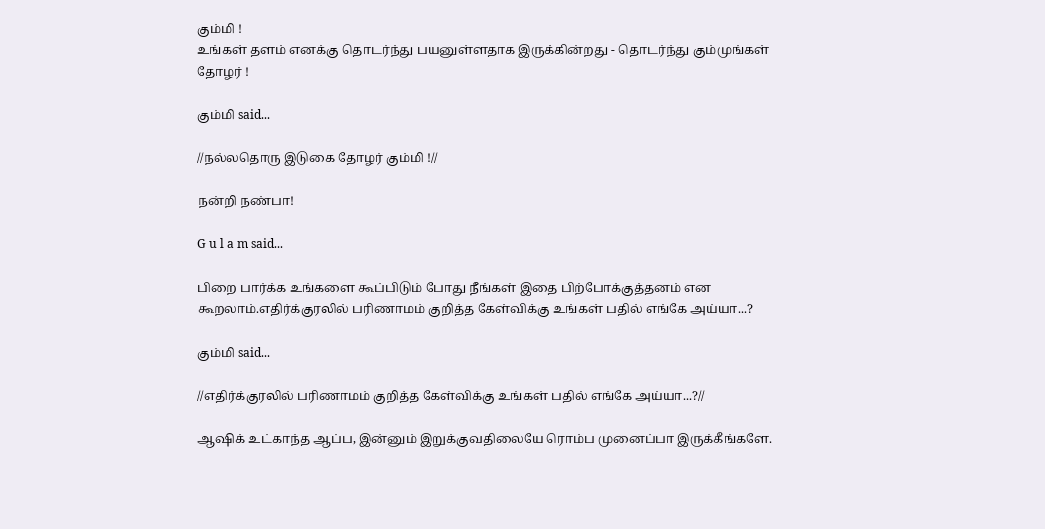கும்மி !
உங்கள் தளம் எனக்கு தொடர்ந்து பயனுள்ளதாக இருக்கின்றது - தொடர்ந்து கும்முங்கள் தோழர் !

கும்மி said...

//நல்லதொரு இடுகை தோழர் கும்மி !//

நன்றி நண்பா!

G u l a m said...

பிறை பார்க்க உங்களை கூப்பிடும் போது நீங்கள் இதை பிற்போக்குத்தனம் என கூறலாம்.எதிர்க்குரலில் பரிணாமம் குறித்த கேள்விக்கு உங்கள் பதில் எங்கே அய்யா...?

கும்மி said...

//எதிர்க்குரலில் பரிணாமம் குறித்த கேள்விக்கு உங்கள் பதில் எங்கே அய்யா...?//

ஆஷிக் உட்காந்த ஆப்ப, இன்னும் இறுக்குவதிலையே ரொம்ப முனைப்பா இருக்கீங்களே.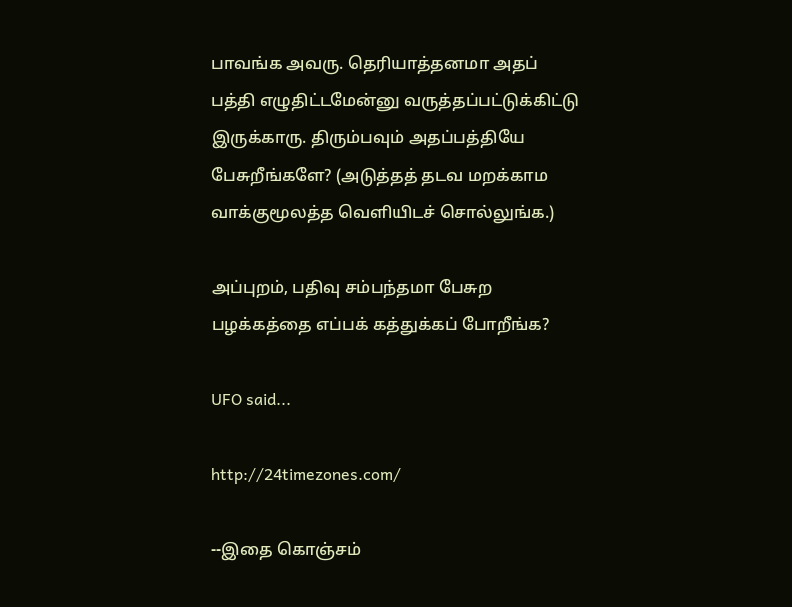பாவங்க அவரு. தெரியாத்தனமா அதப் பத்தி எழுதிட்டமேன்னு வருத்தப்பட்டுக்கிட்டு இருக்காரு. திரும்பவும் அதப்பத்தியே பேசுறீங்களே? (அடுத்தத் தடவ மறக்காம வாக்குமூலத்த வெளியிடச் சொல்லுங்க.)

அப்புறம், பதிவு சம்பந்தமா பேசுற பழக்கத்தை எப்பக் கத்துக்கப் போறீங்க?

UFO said...

http://24timezones.com/

--இதை கொஞ்சம்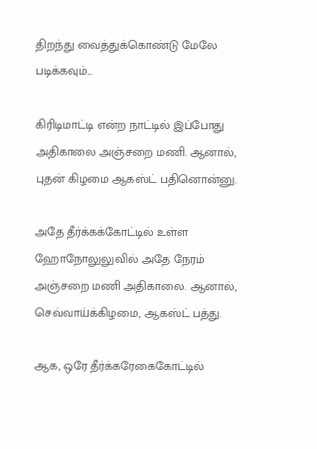திறந்து வைத்துக்கொண்டு மேலே படிக்கவும்...

கிரிடிமாட்டி என்ற நாட்டில் இப்போது அதிகாலை அஞ்சறை மணி. ஆனால், புதன் கிழமை ஆகஸ்ட் பதினொன்னு.

அதே தீர்க்கக்கோட்டில் உள்ள ஹோநோலுலுவில் அதே நேரம் அஞ்சறை மணி அதிகாலை. ஆனால், செவ்வாய்க்கிழமை, ஆகஸ்ட் பத்து.

ஆக, ஒரே தீர்க்கரேகைகோட்டில்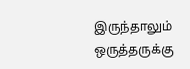இருந்தாலும் ஒருத்தருக்கு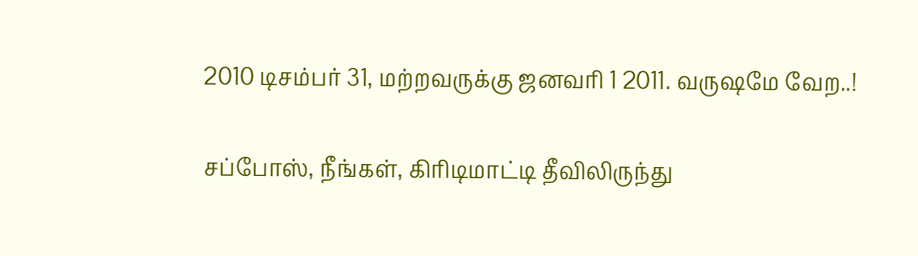2010 டிசம்பர் 31, மற்றவருக்கு ஜனவரி 1 2011. வருஷமே வேற..!

சப்போஸ், நீங்கள், கிரிடிமாட்டி தீவிலிருந்து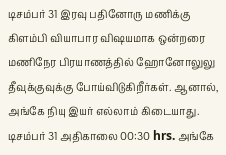டிசம்பர் 31 இரவு பதினோரு மணிக்கு கிளம்பி வியாபார விஷயமாக ஒன்றரை மணிநேர பிரயாணத்தில் ஹோனோலுலு தீவுக்குவுக்கு போய்விடுகிறீர்கள். ஆனால், அங்கே நியு இயர் எல்லாம் கிடையாது. டிசம்பர் 31 அதிகாலை 00:30 hrs. அங்கே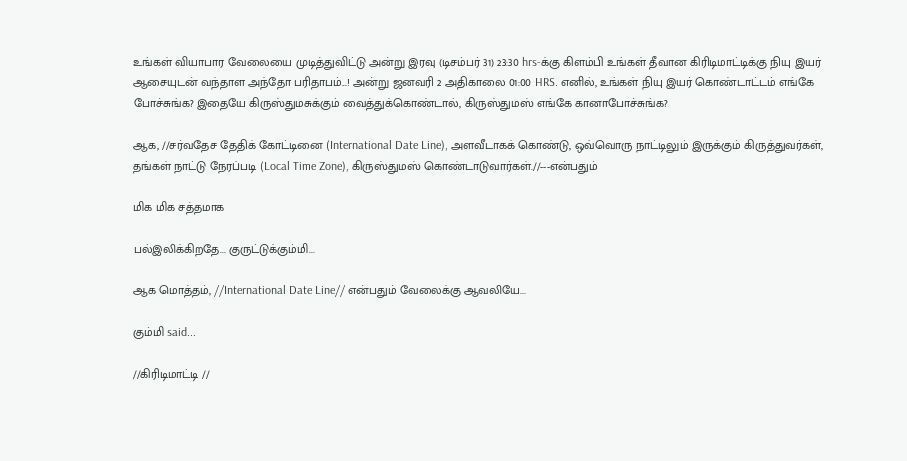உங்கள் வியாபார வேலையை முடித்துவிட்டு அன்று இரவு (டிசம்பர் 31) 23:30 hrs-க்கு கிளம்பி உங்கள் தீவான கிரிடிமாட்டிக்கு நியு இயர் ஆசையுடன் வந்தாள அந்தோ பரிதாபம்...! அன்று ஜனவரி 2 அதிகாலை 01:00 HRS. எனில், உங்கள் நியு இயர் கொண்டாட்டம் எங்கே போச்சுங்க? இதையே கிருஸ்துமசுக்கும் வைத்துக்கொண்டால், கிருஸ்துமஸ் எங்கே கானாபோச்சுங்க?

ஆக, //சர்வதேச தேதிக் கோட்டினை (International Date Line), அளவீடாகக் கொண்டு, ஒவ்வொரு நாட்டிலும் இருக்கும் கிருத்துவர்கள், தங்கள் நாட்டு நேரப்படி (Local Time Zone), கிருஸ்துமஸ் கொண்டாடுவார்கள்.//---என்பதும்

மிக மிக சத்தமாக

பல்இலிக்கிறதே... குருட்டுக்கும்மி...

ஆக மொத்தம், //International Date Line// என்பதும் வேலைக்கு ஆவலியே...

கும்மி said...

//கிரிடிமாட்டி //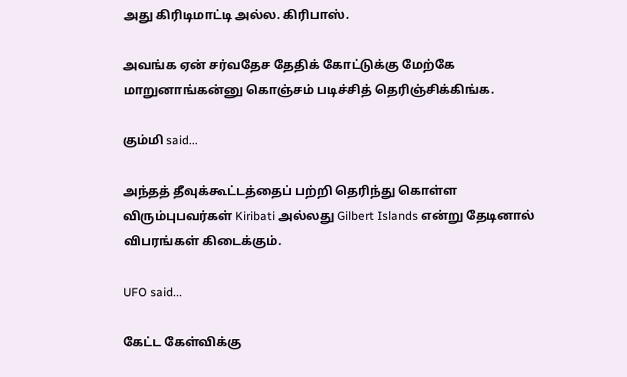அது கிரிடிமாட்டி அல்ல. கிரிபாஸ்.

அவங்க ஏன் சர்வதேச தேதிக் கோட்டுக்கு மேற்கே மாறுனாங்கன்னு கொஞ்சம் படிச்சித் தெரிஞ்சிக்கிங்க.

கும்மி said...

அந்தத் தீவுக்கூட்டத்தைப் பற்றி தெரிந்து கொள்ள விரும்புபவர்கள் Kiribati அல்லது Gilbert Islands என்று தேடினால் விபரங்கள் கிடைக்கும்.

UFO said...

கேட்ட கேள்விக்கு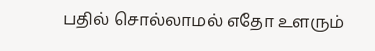பதில் சொல்லாமல் எதோ உளரும்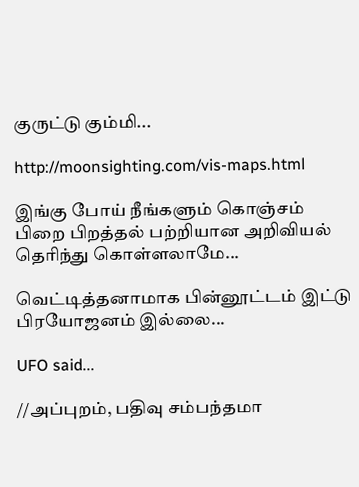குருட்டு கும்மி...

http://moonsighting.com/vis-maps.html

இங்கு போய் நீங்களும் கொஞ்சம் பிறை பிறத்தல் பற்றியான அறிவியல் தெரிந்து கொள்ளலாமே...

வெட்டித்தனாமாக பின்னூட்டம் இட்டு பிரயோஜனம் இல்லை...

UFO said...

//அப்புறம், பதிவு சம்பந்தமா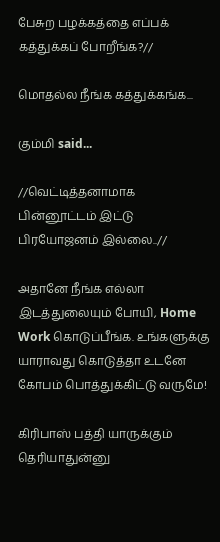பேசுற பழக்கத்தை எப்பக் கத்துக்கப் போறீங்க?//

மொதல்ல நீங்க கத்துக்கங்க...

கும்மி said...

//வெட்டித்தனாமாக பின்னூட்டம் இட்டு பிரயோஜனம் இல்லை..//

அதானே நீங்க எல்லா இடத்துலையும் போயி, Home Work கொடுப்பீங்க. உங்களுக்கு யாராவது கொடுத்தா உடனே கோபம் பொத்துக்கிட்டு வருமே!

கிரிபாஸ் பத்தி யாருக்கும் தெரியாதுன்னு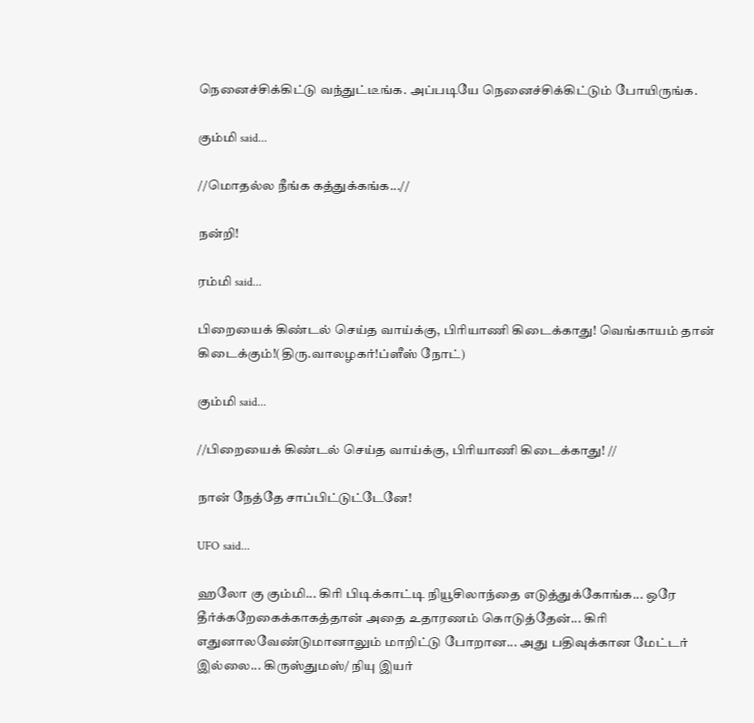நெனைச்சிக்கிட்டு வந்துட்டீங்க. அப்படியே நெனைச்சிக்கிட்டும் போயிருங்க.

கும்மி said...

//மொதல்ல நீங்க கத்துக்கங்க...//

நன்றி!

ரம்மி said...

பிறையைக் கிண்டல் செய்த வாய்க்கு, பிரியாணி கிடைக்காது! வெங்காயம் தான் கிடைக்கும்!(திரு.வாலழகர்!ப்ளீஸ் நோட்)

கும்மி said...

//பிறையைக் கிண்டல் செய்த வாய்க்கு, பிரியாணி கிடைக்காது! //

நான் நேத்தே சாப்பிட்டுட்டேனே!

UFO said...

ஹலோ கு கும்மி... கிரி பிடிக்காட்டி நியூசிலாந்தை எடுத்துக்கோங்க... ஒரே தீர்க்கறேகைக்காகத்தான் அதை உதாரணம் கொடுத்தேன்... கிரி எதுனாலவேண்டுமானாலும் மாறிட்டு போறான... அது பதிவுக்கான மேட்டர் இல்லை... கிருஸ்துமஸ்/ நியு இயர்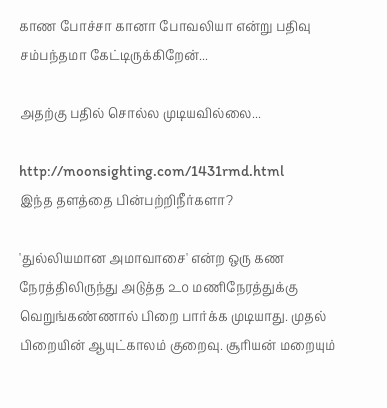காண போச்சா கானா போவலியா என்று பதிவு சம்பந்தமா கேட்டிருக்கிறேன்...

அதற்கு பதில் சொல்ல முடியவில்லை...

http://moonsighting.com/1431rmd.html
இந்த தளத்தை பின்பற்றிநீர்களா?

'துல்லியமான அமாவாசை' என்ற ஒரு கண நேரத்திலிருந்து அடுத்த ௨௦ மணிநேரத்துக்கு வெறுங்கண்ணால் பிறை பார்க்க முடியாது. முதல் பிறையின் ஆயுட்காலம் குறைவு. சூரியன் மறையும்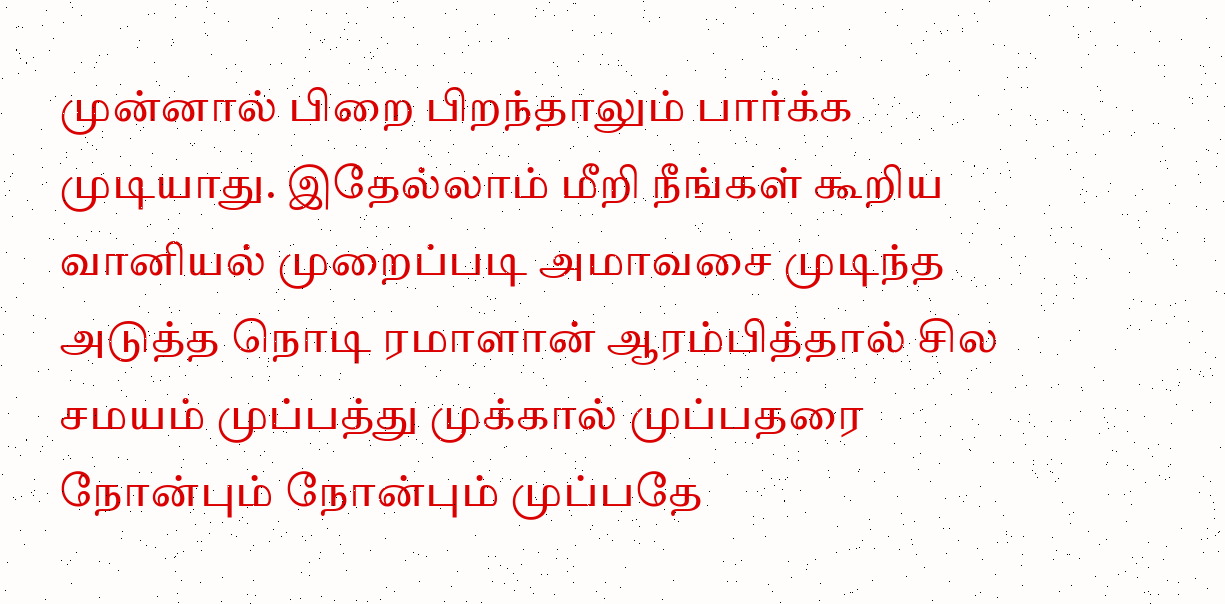முன்னால் பிறை பிறந்தாலும் பார்க்க முடியாது. இதேல்லாம் மீறி நீங்கள் கூறிய வானியல் முறைப்படி அமாவசை முடிந்த அடுத்த நொடி ரமாளான் ஆரம்பித்தால் சில சமயம் முப்பத்து முக்கால் முப்பதரை நோன்பும் நோன்பும் முப்பதே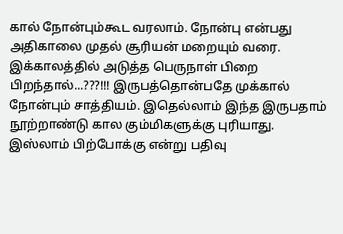கால் நோன்பும்கூட வரலாம். நோன்பு என்பது அதிகாலை முதல் சூரியன் மறையும் வரை. இக்காலத்தில் அடுத்த பெருநாள் பிறை பிறந்தால்...???!!! இருபத்தொன்பதே முக்கால் நோன்பும் சாத்தியம். இதெல்லாம் இந்த இருபதாம் நூற்றாண்டு கால கும்மிகளுக்கு புரியாது. இஸ்லாம் பிற்போக்கு என்று பதிவு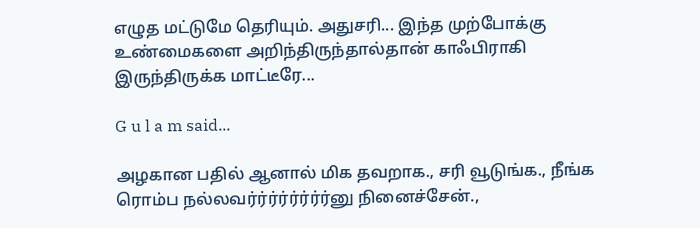எழுத மட்டுமே தெரியும். அதுசரி... இந்த முற்போக்கு உண்மைகளை அறிந்திருந்தால்தான் காஃபிராகி இருந்திருக்க மாட்டீரே...

G u l a m said...

அழகான பதில் ஆனால் மிக தவறாக., சரி வூடுங்க., நீங்க ரொம்ப நல்லவர்ர்ர்ர்ர்ர்ர்ர்னு நினைச்சேன்.,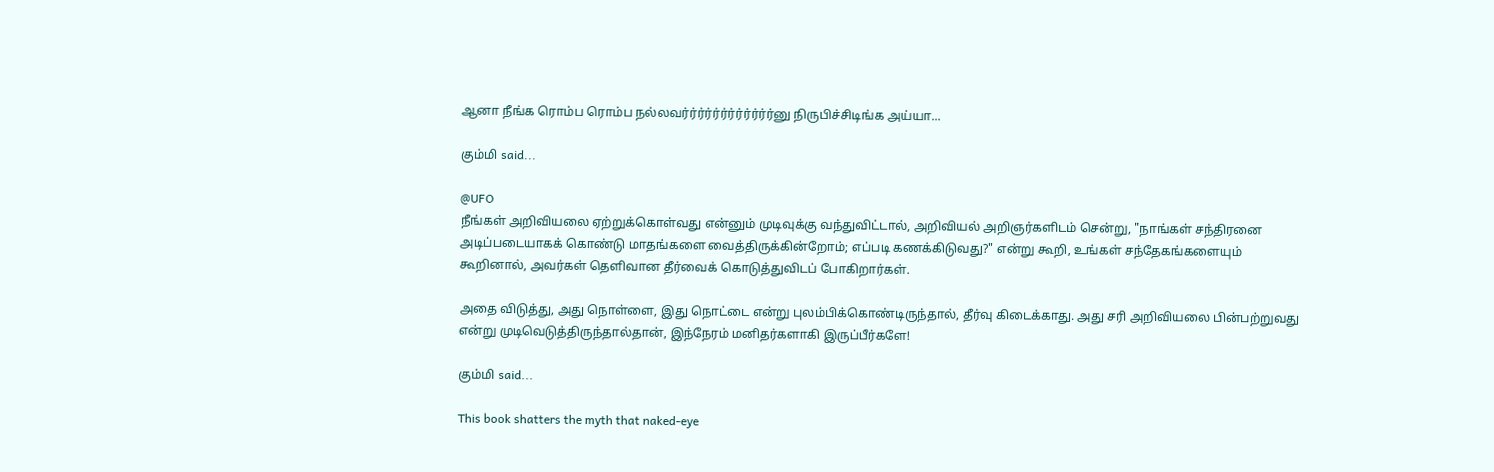ஆனா நீங்க ரொம்ப ரொம்ப நல்லவர்ர்ர்ர்ர்ர்ர்ர்ர்ர்ர்ர்னு நிருபிச்சிடிங்க அய்யா...

கும்மி said...

@UFO
நீங்கள் அறிவியலை ஏற்றுக்கொள்வது என்னும் முடிவுக்கு வந்துவிட்டால், அறிவியல் அறிஞர்களிடம் சென்று, "நாங்கள் சந்திரனை அடிப்படையாகக் கொண்டு மாதங்களை வைத்திருக்கின்றோம்; எப்படி கணக்கிடுவது?" என்று கூறி, உங்கள் சந்தேகங்களையும் கூறினால், அவர்கள் தெளிவான தீர்வைக் கொடுத்துவிடப் போகிறார்கள்.

அதை விடுத்து, அது நொள்ளை, இது நொட்டை என்று புலம்பிக்கொண்டிருந்தால், தீர்வு கிடைக்காது. அது சரி அறிவியலை பின்பற்றுவது என்று முடிவெடுத்திருந்தால்தான், இந்நேரம் மனிதர்களாகி இருப்பீர்களே!

கும்மி said...

This book shatters the myth that naked-eye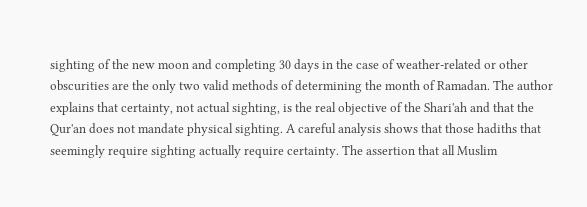sighting of the new moon and completing 30 days in the case of weather-related or other obscurities are the only two valid methods of determining the month of Ramadan. The author explains that certainty, not actual sighting, is the real objective of the Shari'ah and that the Qur'an does not mandate physical sighting. A careful analysis shows that those hadiths that seemingly require sighting actually require certainty. The assertion that all Muslim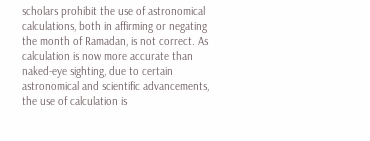scholars prohibit the use of astronomical calculations, both in affirming or negating the month of Ramadan, is not correct. As calculation is now more accurate than naked-eye sighting, due to certain astronomical and scientific advancements, the use of calculation is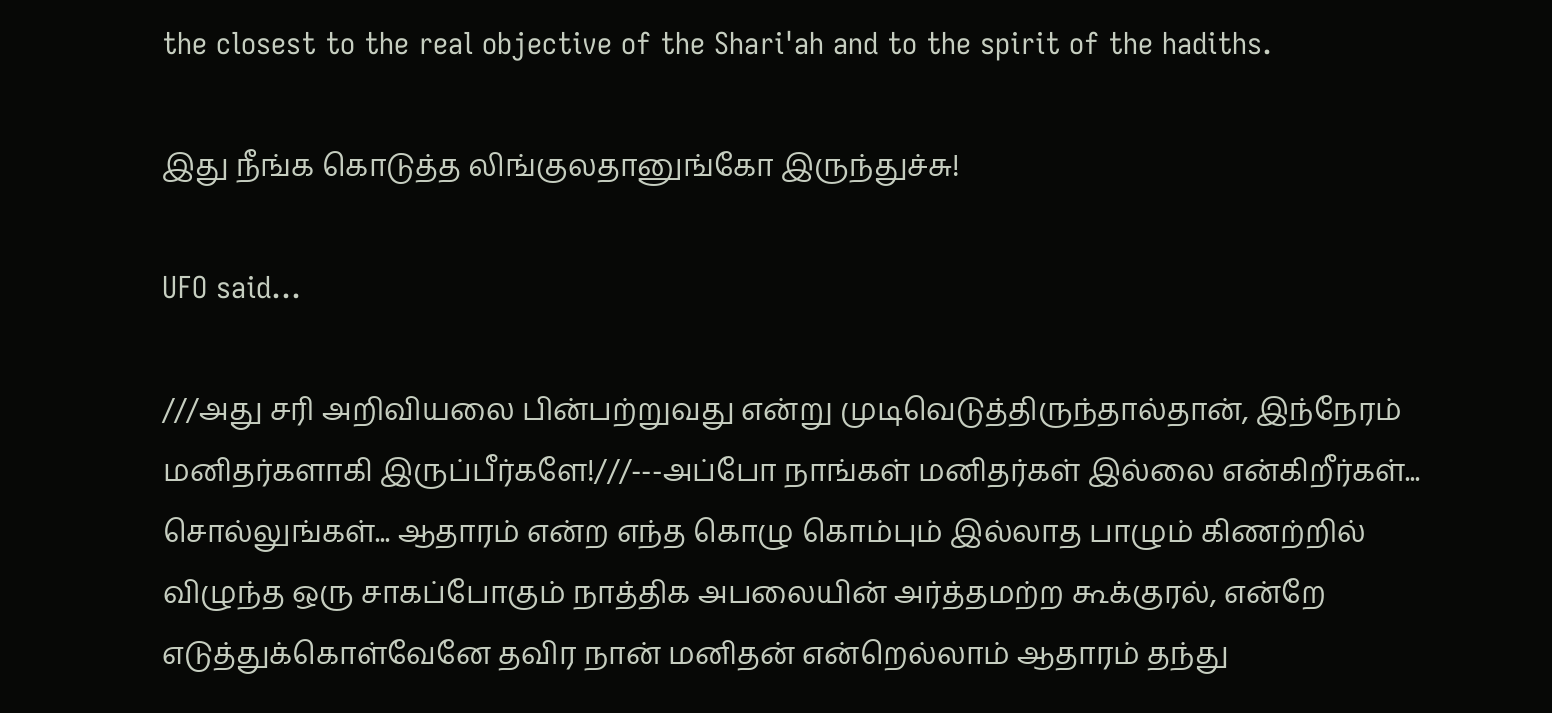the closest to the real objective of the Shari'ah and to the spirit of the hadiths.

இது நீங்க கொடுத்த லிங்குலதானுங்கோ இருந்துச்சு!

UFO said...

///அது சரி அறிவியலை பின்பற்றுவது என்று முடிவெடுத்திருந்தால்தான், இந்நேரம் மனிதர்களாகி இருப்பீர்களே!///---அப்போ நாங்கள் மனிதர்கள் இல்லை என்கிறீர்கள்... சொல்லுங்கள்... ஆதாரம் என்ற எந்த கொழு கொம்பும் இல்லாத பாழும் கிணற்றில் விழுந்த ஒரு சாகப்போகும் நாத்திக அபலையின் அர்த்தமற்ற கூக்குரல், என்றே எடுத்துக்கொள்வேனே தவிர நான் மனிதன் என்றெல்லாம் ஆதாரம் தந்து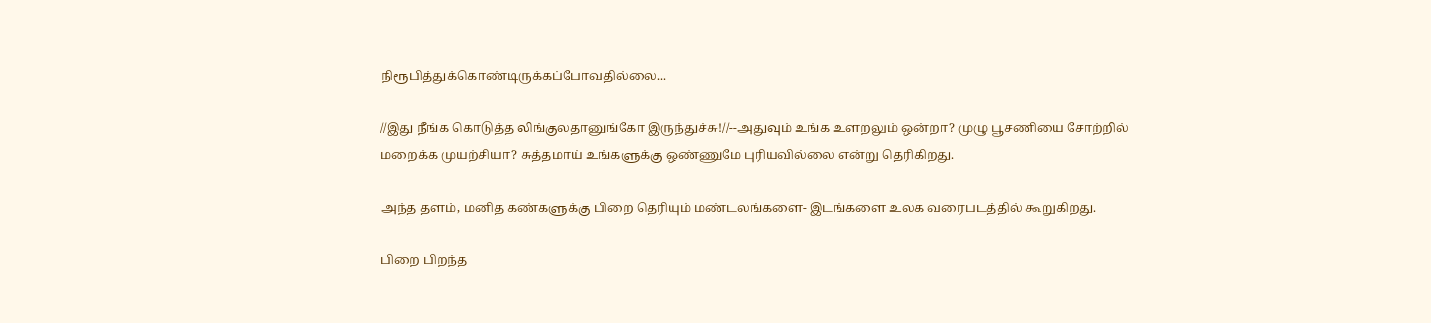நிரூபித்துக்கொண்டிருக்கப்போவதில்லை...

//இது நீங்க கொடுத்த லிங்குலதானுங்கோ இருந்துச்சு!//--அதுவும் உங்க உளறலும் ஒன்றா? முழு பூசணியை சோற்றில் மறைக்க முயற்சியா? சுத்தமாய் உங்களுக்கு ஒண்ணுமே புரியவில்லை என்று தெரிகிறது.

அந்த தளம், மனித கண்களுக்கு பிறை தெரியும் மண்டலங்களை- இடங்களை உலக வரைபடத்தில் கூறுகிறது.

பிறை பிறந்த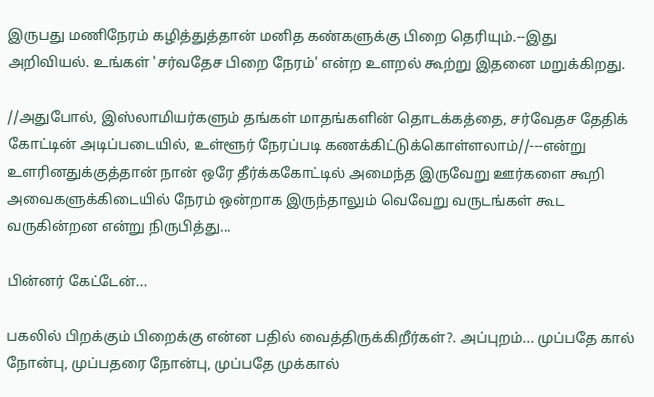இருபது மணிநேரம் கழித்துத்தான் மனித கண்களுக்கு பிறை தெரியும்.--இது அறிவியல். உங்கள் 'சர்வதேச பிறை நேரம்' என்ற உளறல் கூற்று இதனை மறுக்கிறது.

//அதுபோல், இஸ்லாமியர்களும் தங்கள் மாதங்களின் தொடக்கத்தை, சர்வேதச தேதிக் கோட்டின் அடிப்படையில், உள்ளூர் நேரப்படி கணக்கிட்டுக்கொள்ளலாம்//---என்று உளரினதுக்குத்தான் நான் ஒரே தீர்க்ககோட்டில் அமைந்த இருவேறு ஊர்களை கூறி அவைகளுக்கிடையில் நேரம் ஒன்றாக இருந்தாலும் வெவேறு வருடங்கள் கூட வருகின்றன என்று நிருபித்து...

பின்னர் கேட்டேன்...

பகலில் பிறக்கும் பிறைக்கு என்ன பதில் வைத்திருக்கிறீர்கள்?. அப்புறம்... முப்பதே கால் நோன்பு, முப்பதரை நோன்பு, முப்பதே முக்கால்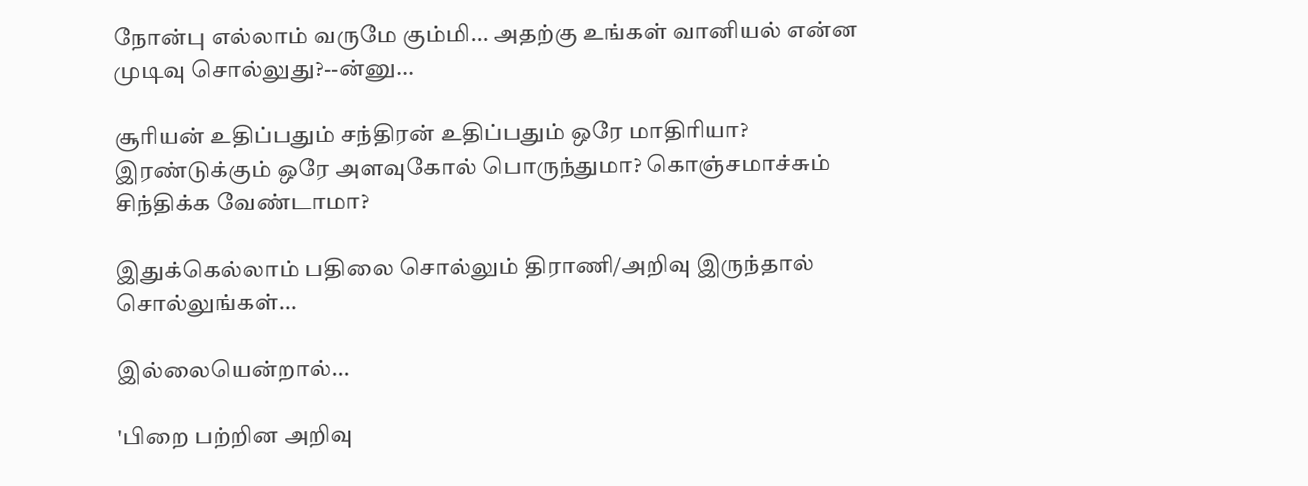நோன்பு எல்லாம் வருமே கும்மி... அதற்கு உங்கள் வானியல் என்ன முடிவு சொல்லுது?--ன்னு...

சூரியன் உதிப்பதும் சந்திரன் உதிப்பதும் ஒரே மாதிரியா?
இரண்டுக்கும் ஒரே அளவுகோல் பொருந்துமா? கொஞ்சமாச்சும் சிந்திக்க வேண்டாமா?

இதுக்கெல்லாம் பதிலை சொல்லும் திராணி/அறிவு இருந்தால் சொல்லுங்கள்...

இல்லையென்றால்...

'பிறை பற்றின அறிவு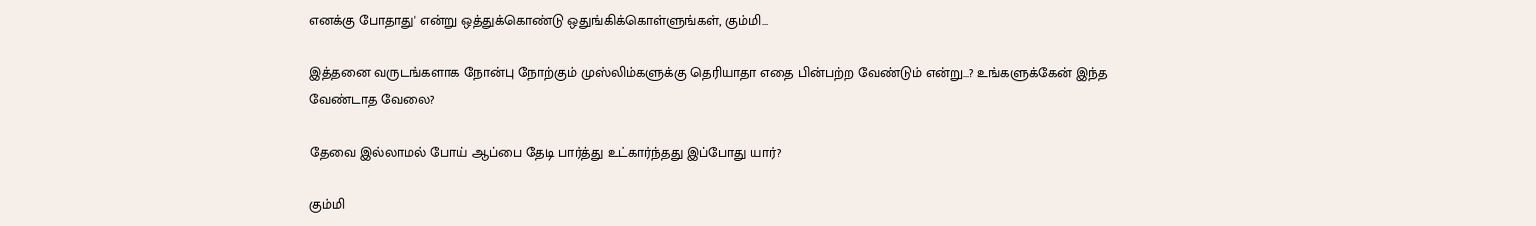எனக்கு போதாது' என்று ஒத்துக்கொண்டு ஒதுங்கிக்கொள்ளுங்கள், கும்மி...

இத்தனை வருடங்களாக நோன்பு நோற்கும் முஸ்லிம்களுக்கு தெரியாதா எதை பின்பற்ற வேண்டும் என்று...? உங்களுக்கேன் இந்த வேண்டாத வேலை?

தேவை இல்லாமல் போய் ஆப்பை தேடி பார்த்து உட்கார்ந்தது இப்போது யார்?

கும்மி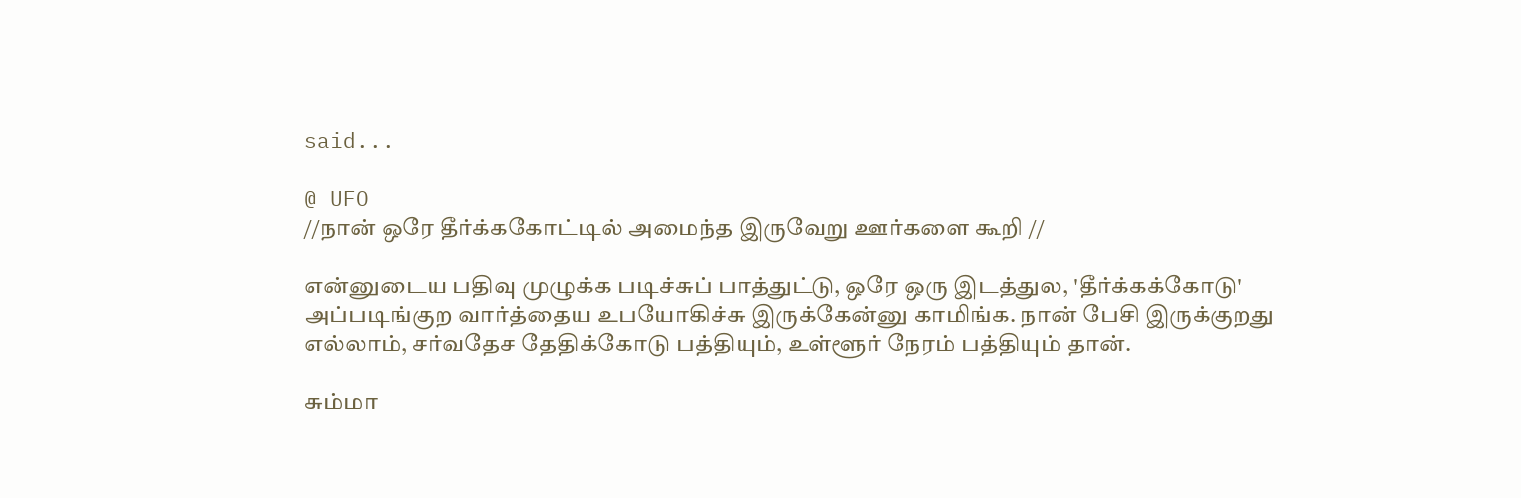said...

@ UFO
//நான் ஒரே தீர்க்ககோட்டில் அமைந்த இருவேறு ஊர்களை கூறி //

என்னுடைய பதிவு முழுக்க படிச்சுப் பாத்துட்டு, ஒரே ஒரு இடத்துல, 'தீர்க்கக்கோடு' அப்படிங்குற வார்த்தைய உபயோகிச்சு இருக்கேன்னு காமிங்க. நான் பேசி இருக்குறது எல்லாம், சர்வதேச தேதிக்கோடு பத்தியும், உள்ளூர் நேரம் பத்தியும் தான்.

சும்மா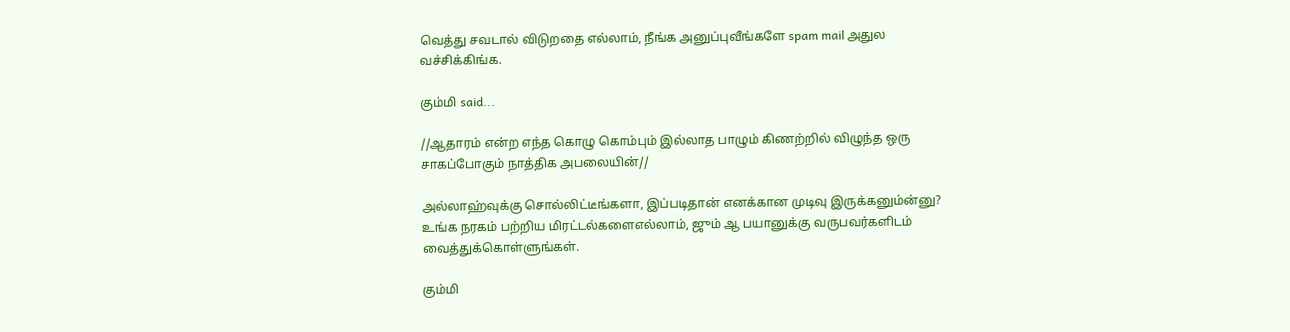வெத்து சவடால் விடுறதை எல்லாம், நீங்க அனுப்புவீங்களே spam mail அதுல வச்சிக்கிங்க.

கும்மி said...

//ஆதாரம் என்ற எந்த கொழு கொம்பும் இல்லாத பாழும் கிணற்றில் விழுந்த ஒரு சாகப்போகும் நாத்திக அபலையின்//

அல்லாஹ்வுக்கு சொல்லிட்டீங்களா, இப்படிதான் எனக்கான முடிவு இருக்கனும்ன்னு? உங்க நரகம் பற்றிய மிரட்டல்களைஎல்லாம், ஜும் ஆ பயானுக்கு வருபவர்களிடம் வைத்துக்கொள்ளுங்கள்.

கும்மி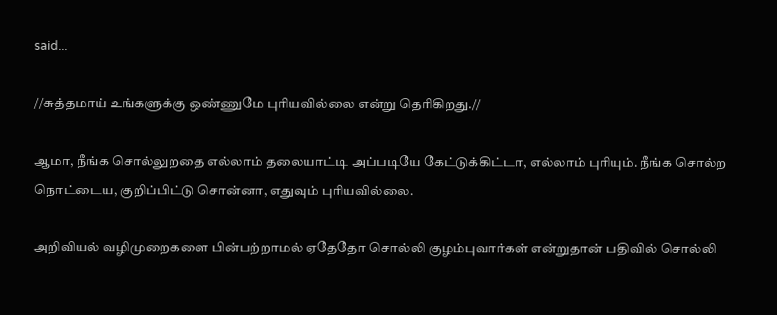said...

//சுத்தமாய் உங்களுக்கு ஒண்ணுமே புரியவில்லை என்று தெரிகிறது.//

ஆமா, நீங்க சொல்லுறதை எல்லாம் தலையாட்டி அப்படியே கேட்டுக்கிட்டா, எல்லாம் புரியும். நீங்க சொல்ற நொட்டைய, குறிப்பிட்டு சொன்னா, எதுவும் புரியவில்லை.

அறிவியல் வழிமுறைகளை பின்பற்றாமல் ஏதேதோ சொல்லி குழம்புவார்கள் என்றுதான் பதிவில் சொல்லி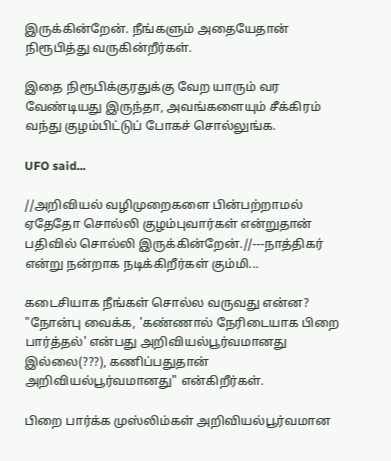இருக்கின்றேன். நீங்களும் அதையேதான் நிரூபித்து வருகின்றீர்கள்.

இதை நிரூபிக்குரதுக்கு வேற யாரும் வர வேண்டியது இருந்தா, அவங்களையும் சீக்கிரம் வந்து குழம்பிட்டுப் போகச் சொல்லுங்க.

UFO said...

//அறிவியல் வழிமுறைகளை பின்பற்றாமல் ஏதேதோ சொல்லி குழம்புவார்கள் என்றுதான் பதிவில் சொல்லி இருக்கின்றேன்.//---நாத்திகர் என்று நன்றாக நடிக்கிறீர்கள் கும்மி...

கடைசியாக நீங்கள் சொல்ல வருவது என்ன? "நோன்பு வைக்க, 'கண்ணால் நேரிடையாக பிறை பார்த்தல்' என்பது அறிவியல்பூர்வமானது இல்லை(???), கணிப்பதுதான் அறிவியல்பூர்வமானது" என்கிறீர்கள்.

பிறை பார்க்க முஸ்லிம்கள் அறிவியல்பூர்வமான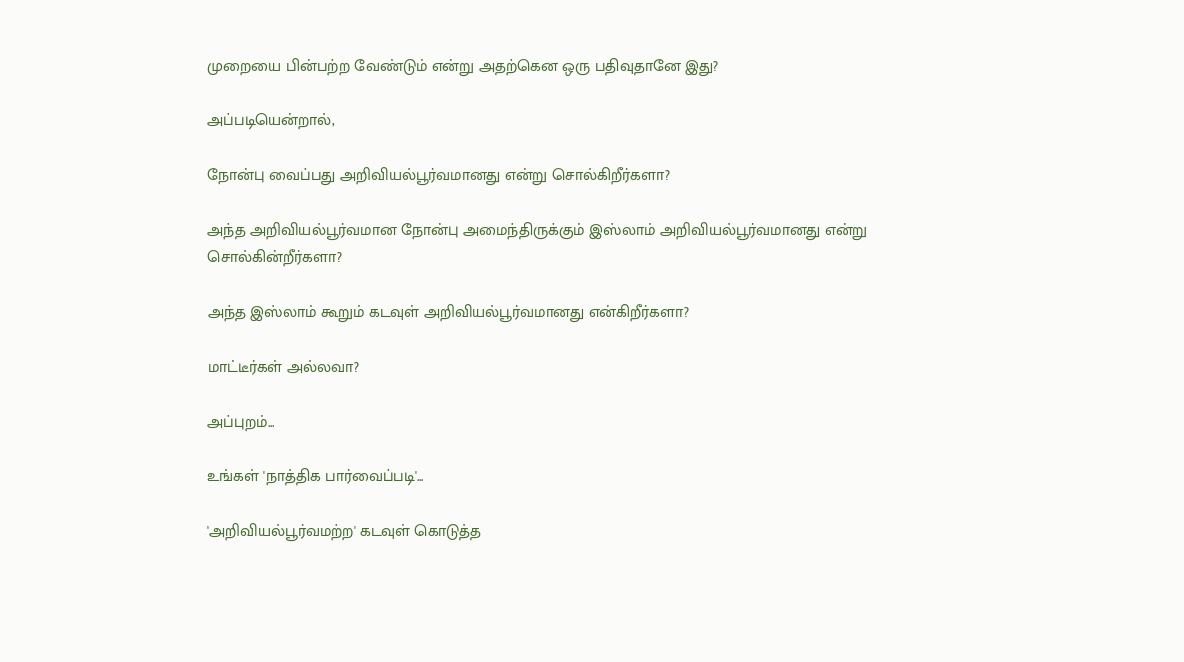முறையை பின்பற்ற வேண்டும் என்று அதற்கென ஒரு பதிவுதானே இது?

அப்படியென்றால்,

நோன்பு வைப்பது அறிவியல்பூர்வமானது என்று சொல்கிறீர்களா?

அந்த அறிவியல்பூர்வமான நோன்பு அமைந்திருக்கும் இஸ்லாம் அறிவியல்பூர்வமானது என்று சொல்கின்றீர்களா?

அந்த இஸ்லாம் கூறும் கடவுள் அறிவியல்பூர்வமானது என்கிறீர்களா?

மாட்டீர்கள் அல்லவா?

அப்புறம்...

உங்கள் 'நாத்திக பார்வைப்படி'...

'அறிவியல்பூர்வமற்ற' கடவுள் கொடுத்த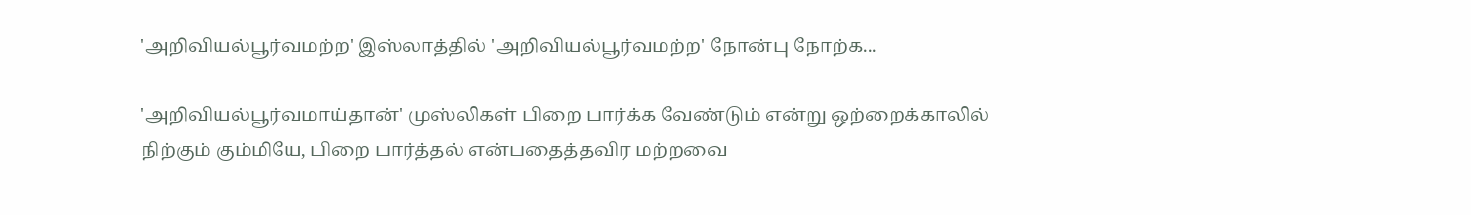'அறிவியல்பூர்வமற்ற' இஸ்லாத்தில் 'அறிவியல்பூர்வமற்ற' நோன்பு நோற்க...

'அறிவியல்பூர்வமாய்தான்' முஸ்லிகள் பிறை பார்க்க வேண்டும் என்று ஒற்றைக்காலில் நிற்கும் கும்மியே, பிறை பார்த்தல் என்பதைத்தவிர மற்றவை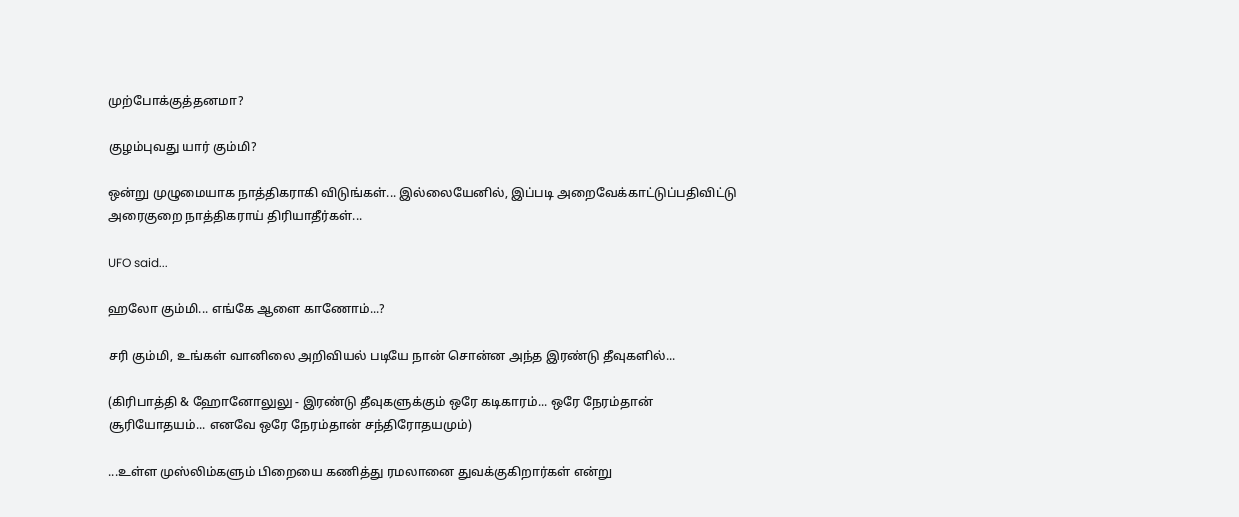முற்போக்குத்தனமா?

குழம்புவது யார் கும்மி?

ஒன்று முழுமையாக நாத்திகராகி விடுங்கள்... இல்லையேனில், இப்படி அறைவேக்காட்டுப்பதிவிட்டு அரைகுறை நாத்திகராய் திரியாதீர்கள்...

UFO said...

ஹலோ கும்மி... எங்கே ஆளை காணோம்...?

சரி கும்மி, உங்கள் வானிலை அறிவியல் படியே நான் சொன்ன அந்த இரண்டு தீவுகளில்...

(கிரிபாத்தி & ஹோனோலுலு - இரண்டு தீவுகளுக்கும் ஒரே கடிகாரம்... ஒரே நேரம்தான் சூரியோதயம்... எனவே ஒரே நேரம்தான் சந்திரோதயமும்)

...உள்ள முஸ்லிம்களும் பிறையை கணித்து ரமலானை துவக்குகிறார்கள் என்று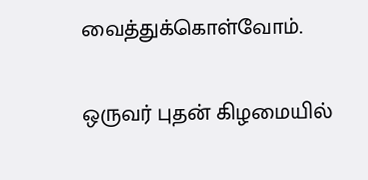வைத்துக்கொள்வோம்.

ஒருவர் புதன் கிழமையில்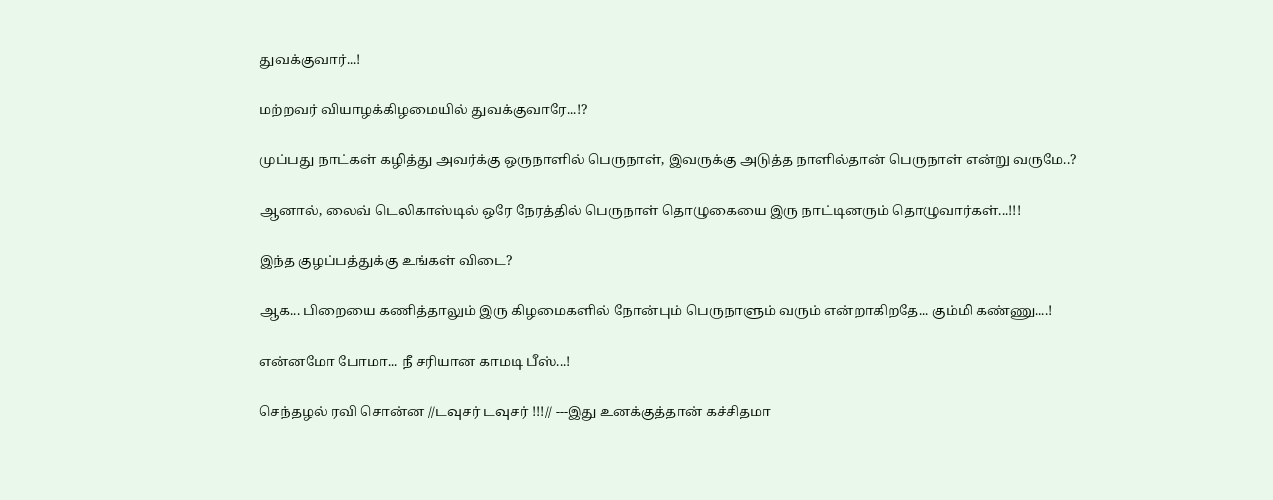துவக்குவார்...!

மற்றவர் வியாழக்கிழமையில் துவக்குவாரே...!?

முப்பது நாட்கள் கழித்து அவர்க்கு ஒருநாளில் பெருநாள், இவருக்கு அடுத்த நாளில்தான் பெருநாள் என்று வருமே..?

ஆனால், லைவ் டெலிகாஸ்டில் ஒரே நேரத்தில் பெருநாள் தொழுகையை இரு நாட்டினரும் தொழுவார்கள்...!!!

இந்த குழப்பத்துக்கு உங்கள் விடை?

ஆக... பிறையை கணித்தாலும் இரு கிழமைகளில் நோன்பும் பெருநாளும் வரும் என்றாகிறதே... கும்மி கண்ணு....!

என்னமோ போமா... நீ சரியான காமடி பீஸ்...!

செந்தழல் ரவி சொன்ன //டவுசர் டவுசர் !!!// ---இது உனக்குத்தான் கச்சிதமா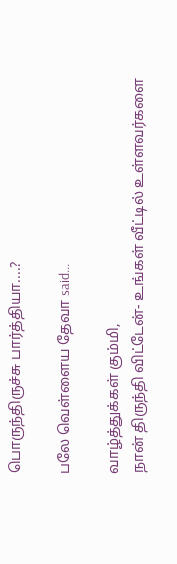பொருந்திருச்சு பார்த்தியா....?

பலே வெள்ளைய தேவா said...

வாழ்த்துக்கள் கும்மி,
நான் திருந்தி விட்டேன்- உங்கள் வீட்டில் உள்ளவர்களை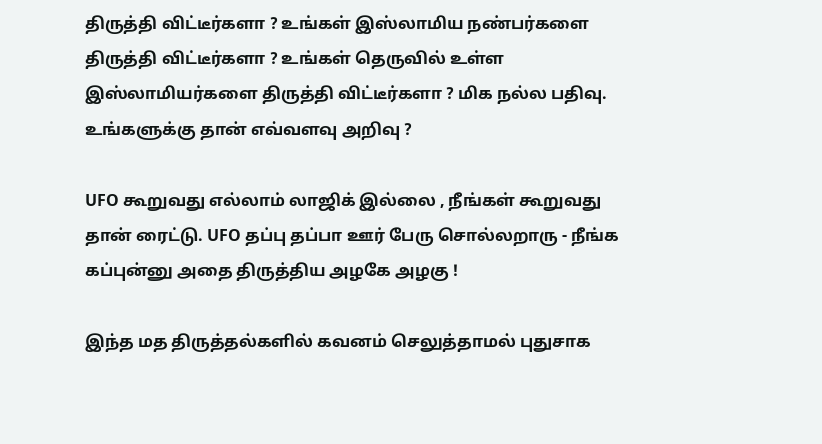திருத்தி விட்டீர்களா ? உங்கள் இஸ்லாமிய நண்பர்களை திருத்தி விட்டீர்களா ? உங்கள் தெருவில் உள்ள இஸ்லாமியர்களை திருத்தி விட்டீர்களா ? மிக நல்ல பதிவு. உங்களுக்கு தான் எவ்வளவு அறிவு ?

UFO கூறுவது எல்லாம் லாஜிக் இல்லை , நீங்கள் கூறுவது தான் ரைட்டு. UFO தப்பு தப்பா ஊர் பேரு சொல்லறாரு - நீங்க கப்புன்னு அதை திருத்திய அழகே அழகு !

இந்த மத திருத்தல்களில் கவனம் செலுத்தாமல் புதுசாக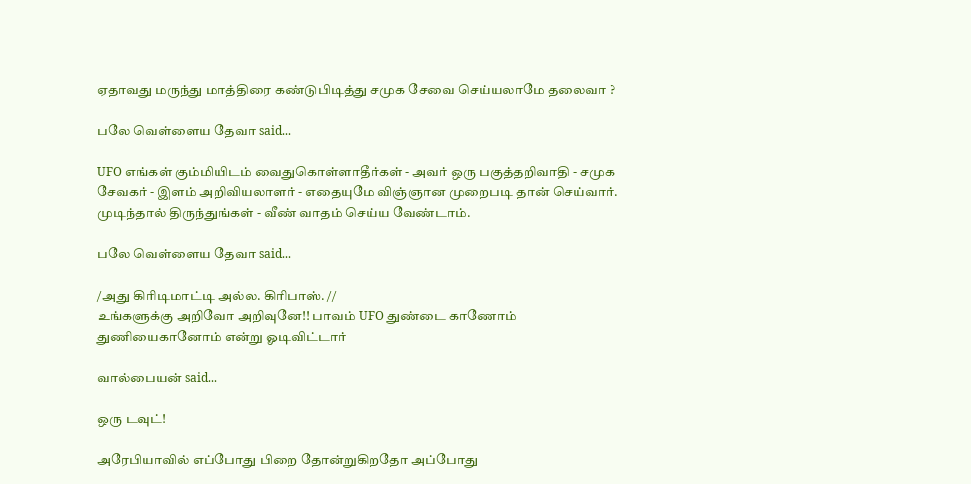ஏதாவது மருந்து மாத்திரை கண்டுபிடித்து சமுக சேவை செய்யலாமே தலைவா ?

பலே வெள்ளைய தேவா said...

UFO எங்கள் கும்மியிடம் வைதுகொள்ளாதீர்கள் - அவர் ஒரு பகுத்தறிவாதி - சமுக சேவகர் - இளம் அறிவியலாளர் - எதையுமே விஞ்ஞான முறைபடி தான் செய்வார்.
முடிந்தால் திருந்துங்கள் - வீண் வாதம் செய்ய வேண்டாம்.

பலே வெள்ளைய தேவா said...

/அது கிரிடிமாட்டி அல்ல. கிரிபாஸ். //
உங்களுக்கு அறிவோ அறிவுனே!! பாவம் UFO துண்டை காணோம் துணியைகானோம் என்று ஓடிவிட்டார்

வால்பையன் said...

ஒரு டவுட்!

அரேபியாவில் எப்போது பிறை தோன்றுகிறதோ அப்போது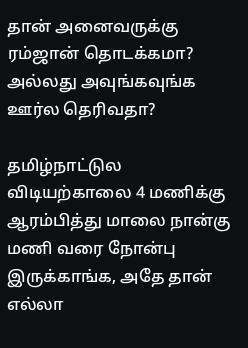தான் அனைவருக்கு ரம்ஜான் தொடக்கமா? அல்லது அவுங்கவுங்க ஊர்ல தெரிவதா?

தமிழ்நாட்டுல விடியற்காலை 4 மணிக்கு ஆரம்பித்து மாலை நான்கு மணி வரை நோன்பு இருக்காங்க, அதே தான் எல்லா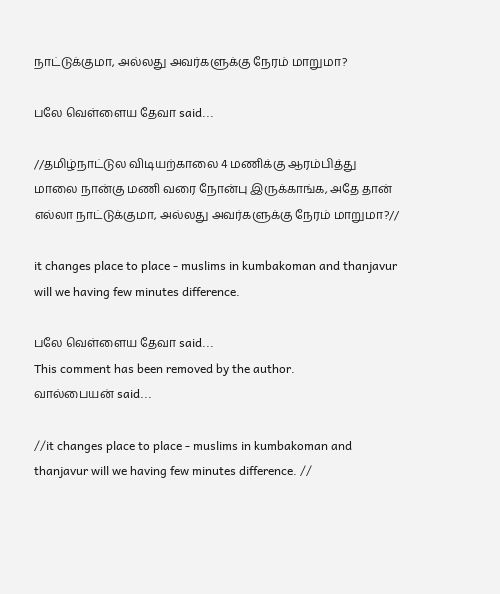நாட்டுக்குமா, அல்லது அவர்களுக்கு நேரம் மாறுமா?

பலே வெள்ளைய தேவா said...

//தமிழ்நாட்டுல விடியற்காலை 4 மணிக்கு ஆரம்பித்து மாலை நான்கு மணி வரை நோன்பு இருக்காங்க, அதே தான் எல்லா நாட்டுக்குமா, அல்லது அவர்களுக்கு நேரம் மாறுமா?//

it changes place to place - muslims in kumbakoman and thanjavur will we having few minutes difference.

பலே வெள்ளைய தேவா said...
This comment has been removed by the author.
வால்பையன் said...

//it changes place to place - muslims in kumbakoman and thanjavur will we having few minutes difference. //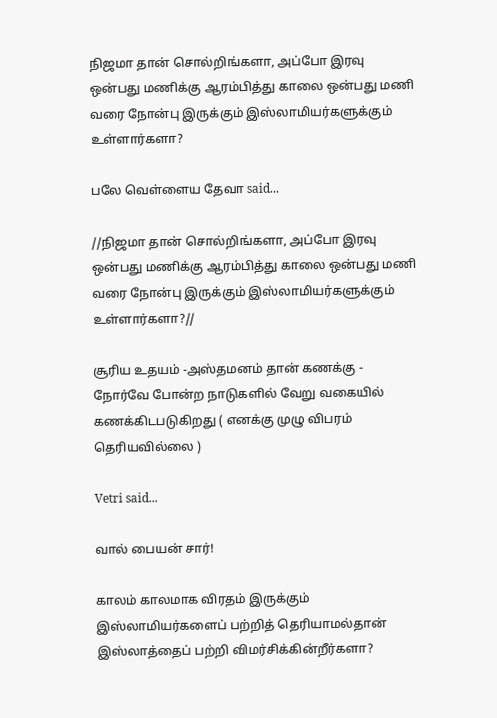நிஜமா தான் சொல்றிங்களா, அப்போ இரவு ஒன்பது மணிக்கு ஆரம்பித்து காலை ஒன்பது மணி வரை நோன்பு இருக்கும் இஸ்லாமியர்களுக்கும் உள்ளார்களா?

பலே வெள்ளைய தேவா said...

//நிஜமா தான் சொல்றிங்களா, அப்போ இரவு ஒன்பது மணிக்கு ஆரம்பித்து காலை ஒன்பது மணி வரை நோன்பு இருக்கும் இஸ்லாமியர்களுக்கும் உள்ளார்களா?//

சூரிய உதயம் -அஸ்தமனம் தான் கணக்கு - நோர்வே போன்ற நாடுகளில் வேறு வகையில் கணக்கிடபடுகிறது ( எனக்கு முழு விபரம் தெரியவில்லை )

Vetri said...

வால் பையன் சார்!

காலம் காலமாக விரதம் இருக்கும் இஸ்லாமியர்களைப் பற்றித் தெரியாமல்தான் இஸ்லாத்தைப் பற்றி விமர்சிக்கின்றீர்களா?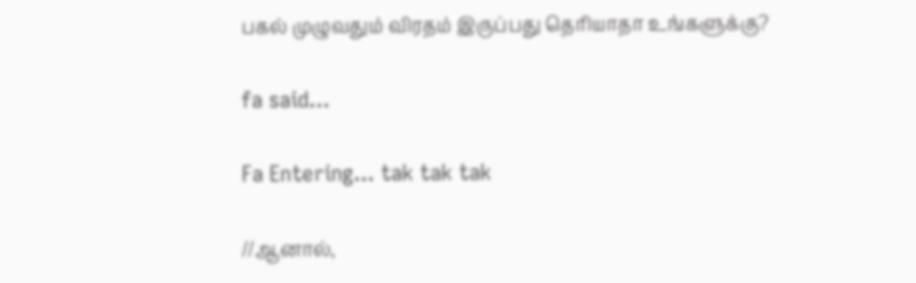பகல் முழுவதும் விரதம் இருப்பது தெரியாதா உங்களுக்கு?

fa said...

Fa Entering... tak tak tak

//ஆனால்,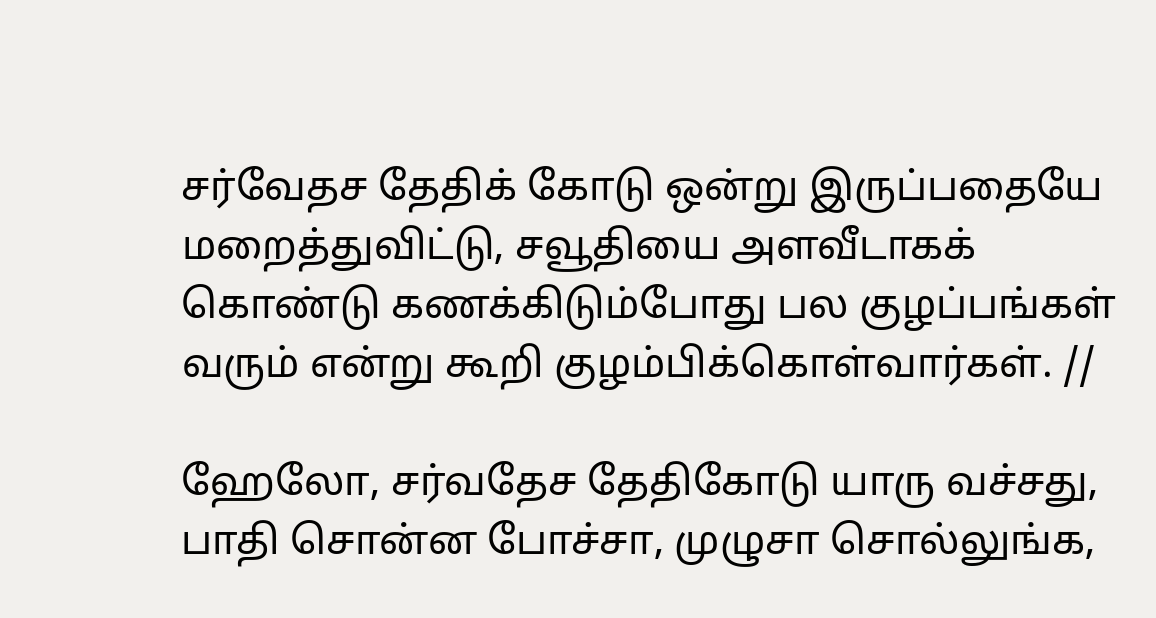சர்வேதச தேதிக் கோடு ஒன்று இருப்பதையே மறைத்துவிட்டு, சவூதியை அளவீடாகக் கொண்டு கணக்கிடும்போது பல குழப்பங்கள் வரும் என்று கூறி குழம்பிக்கொள்வார்கள். //

ஹேலோ, சர்வதேச தேதிகோடு யாரு வச்சது, பாதி சொன்ன போச்சா, முழுசா சொல்லுங்க,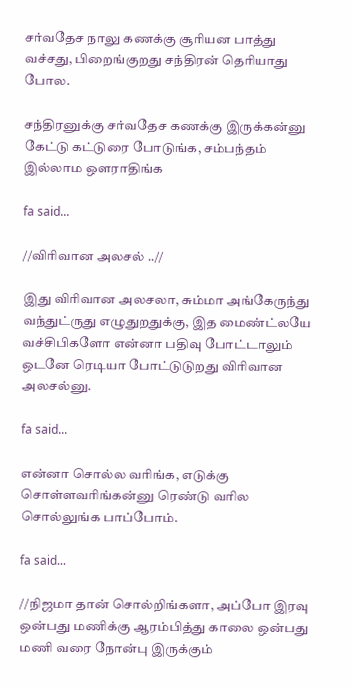சர்வதேச நாலு கணக்கு சூரியன பாத்து வச்சது, பிறைங்குறது சந்திரன் தெரியாது போல.

சந்திரனுக்கு சர்வதேச கணக்கு இருக்கன்னு கேட்டு கட்டுரை போடுங்க, சம்பந்தம் இல்லாம ஒளராதிங்க

fa said...

//விரிவான அலசல் ..//

இது விரிவான அலசலா, சும்மா அங்கேருந்து வந்துட்ருது எழுதுறதுக்கு, இத மைண்ட்லயே வச்சிபிகளோ என்னா பதிவு போட்டாலும் ஒடனே ரெடியா போட்டுடுறது விரிவான அலசல்னு.

fa said...

என்னா சொல்ல வரிங்க, எடுக்கு சொள்ளவரிங்கன்னு ரெண்டு வரில சொல்லுங்க பாப்போம்.

fa said...

//நிஜமா தான் சொல்றிங்களா, அப்போ இரவு ஒன்பது மணிக்கு ஆரம்பித்து காலை ஒன்பது மணி வரை நோன்பு இருக்கும்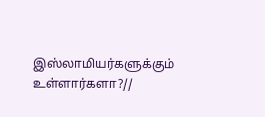இஸ்லாமியர்களுக்கும் உள்ளார்களா?//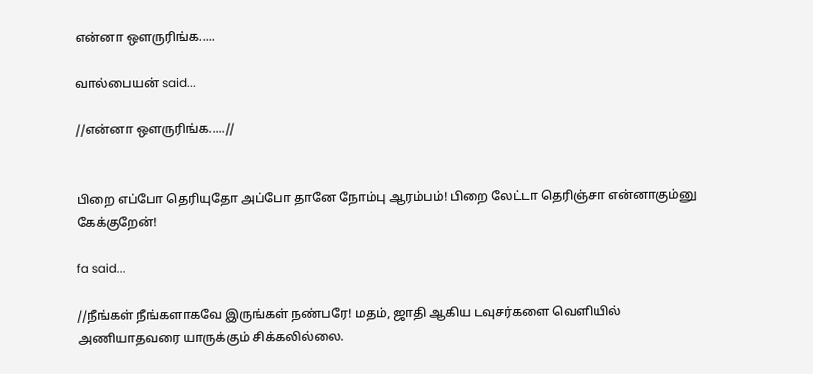என்னா ஒளருரிங்க.....

வால்பையன் said...

//என்னா ஒளருரிங்க.....//


பிறை எப்போ தெரியுதோ அப்போ தானே நோம்பு ஆரம்பம்! பிறை லேட்டா தெரிஞ்சா என்னாகும்னு கேக்குறேன்!

fa said...

//நீங்கள் நீங்களாகவே இருங்கள் நண்பரே! மதம், ஜாதி ஆகிய டவுசர்களை வெளியில் அணியாதவரை யாருக்கும் சிக்கலில்லை.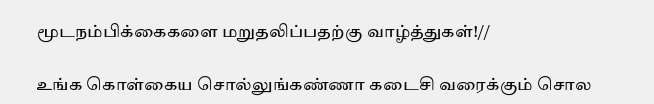மூடநம்பிக்கைகளை மறுதலிப்பதற்கு வாழ்த்துகள்!//

உங்க கொள்கைய சொல்லுங்கண்ணா கடைசி வரைக்கும் சொல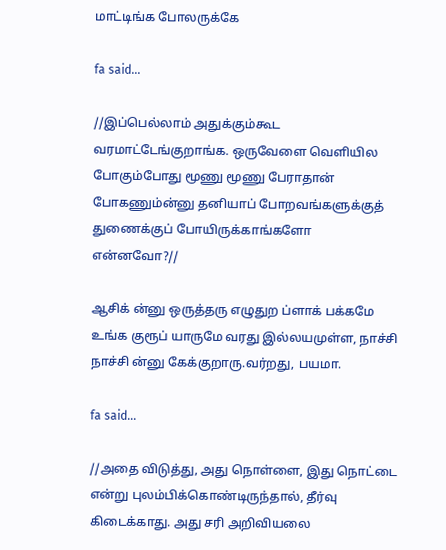மாட்டிங்க போலருக்கே

fa said...

//இப்பெல்லாம் அதுக்கும்கூட வரமாட்டேங்குறாங்க. ஒருவேளை வெளியில போகும்போது மூணு மூணு பேராதான் போகணும்ன்னு தனியாப் போறவங்களுக்குத் துணைக்குப் போயிருக்காங்களோ என்னவோ?//

ஆசிக் ன்னு ஒருத்தரு எழுதுற ப்ளாக் பக்கமே உங்க குரூப் யாருமே வரது இல்லயமுள்ள, நாச்சி நாச்சி ன்னு கேக்குறாரு.வர்றது, பயமா.

fa said...

//அதை விடுத்து, அது நொள்ளை, இது நொட்டை என்று புலம்பிக்கொண்டிருந்தால், தீர்வு கிடைக்காது. அது சரி அறிவியலை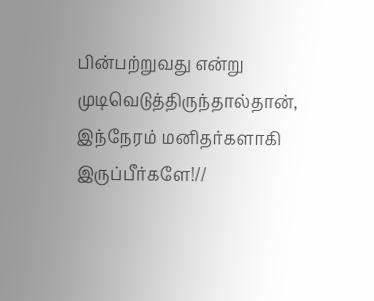பின்பற்றுவது என்று முடிவெடுத்திருந்தால்தான், இந்நேரம் மனிதர்களாகி இருப்பீர்களே!//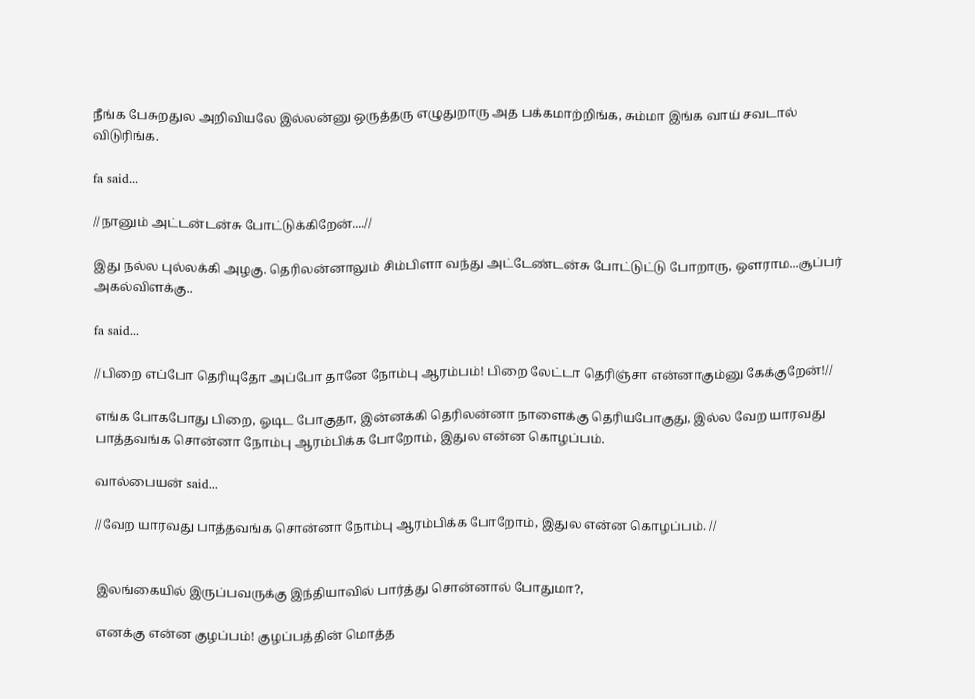நீங்க பேசுறதுல அறிவியலே இல்லன்னு ஒருத்தரு எழுதுறாரு அத பக்கமாற்றிங்க, சும்மா இங்க வாய் சவடால் விடுரிங்க.

fa said...

//நானும் அட்டன்டன்சு போட்டுக்கிறேன்....//

இது நல்ல புல்லக்கி அழகு. தெரிலன்னாலும் சிம்பிளா வந்து அட்டேண்டன்சு போட்டுட்டு போறாரு, ஒளராம...சூப்பர் அகல்விளக்கு..

fa said...

//பிறை எப்போ தெரியுதோ அப்போ தானே நோம்பு ஆரம்பம்! பிறை லேட்டா தெரிஞ்சா என்னாகும்னு கேக்குறேன்!//

எங்க போகபோது பிறை, ஓடிட போகுதா, இன்னக்கி தெரிலன்னா நாளைக்கு தெரியபோகுது, இல்ல வேற யாரவது பாத்தவங்க சொன்னா நோம்பு ஆரம்பிக்க போறோம், இதுல என்ன கொழப்பம்.

வால்பையன் said...

//வேற யாரவது பாத்தவங்க சொன்னா நோம்பு ஆரம்பிக்க போறோம், இதுல என்ன கொழப்பம். //


இலங்கையில் இருப்பவருக்கு இந்தியாவில் பார்த்து சொன்னால் போதுமா?,

எனக்கு என்ன குழப்பம்! குழப்பத்தின் மொத்த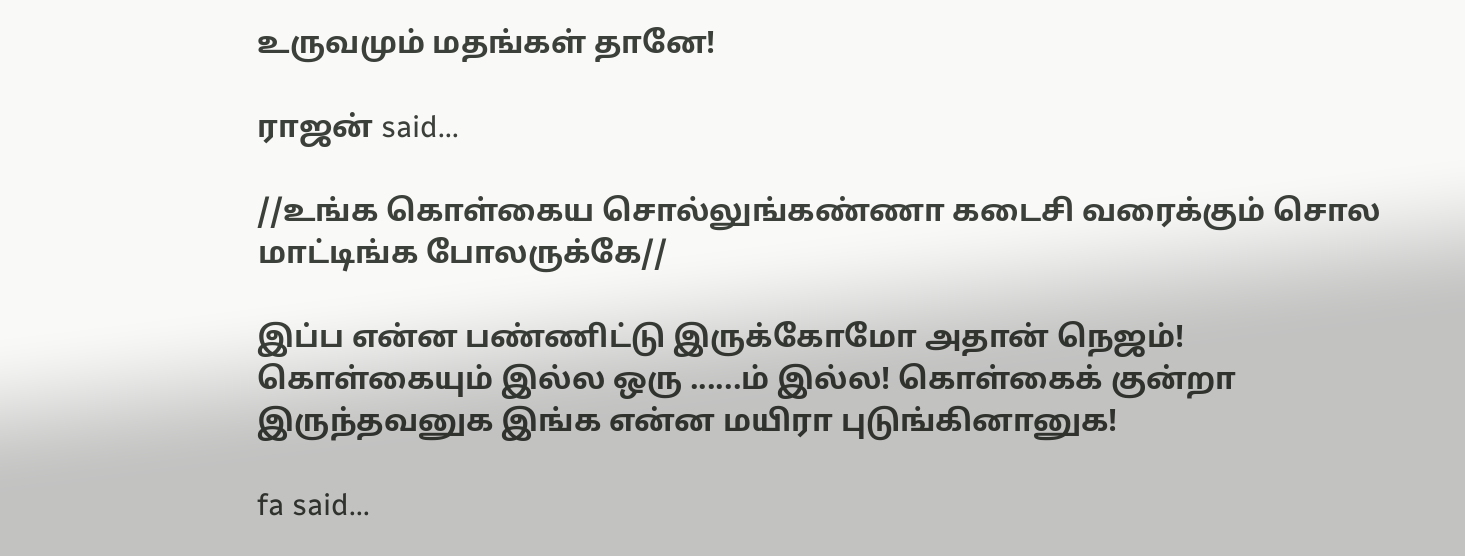உருவமும் மதங்கள் தானே!

ராஜன் said...

//உங்க கொள்கைய சொல்லுங்கண்ணா கடைசி வரைக்கும் சொல மாட்டிங்க போலருக்கே//

இப்ப என்ன பண்ணிட்டு இருக்கோமோ அதான் நெஜம்! கொள்கையும் இல்ல ஒரு ......ம் இல்ல! கொள்கைக் குன்றா இருந்தவனுக இங்க என்ன மயிரா புடுங்கினானுக!

fa said...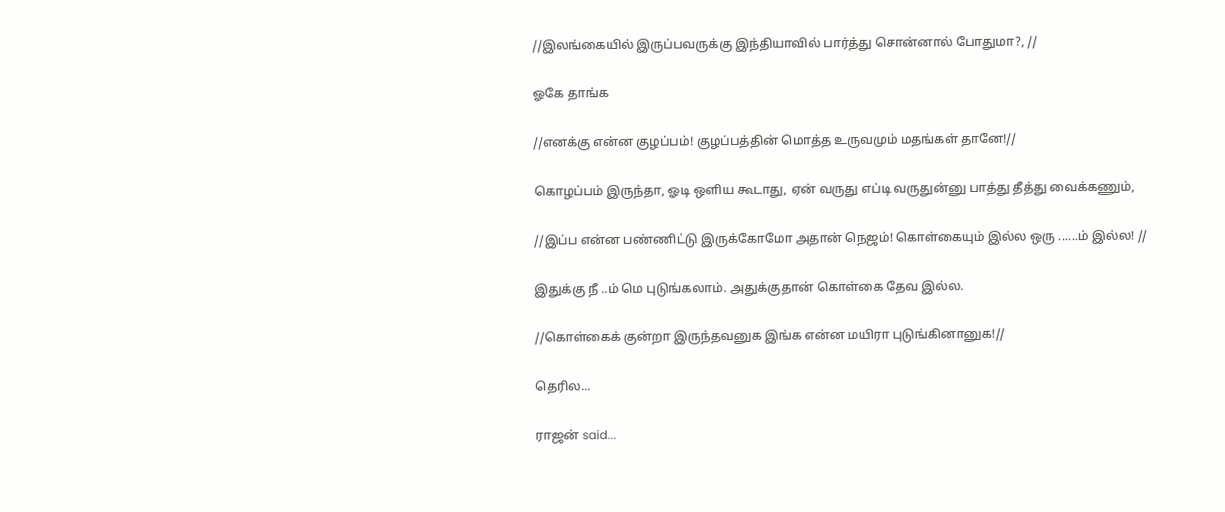//இலங்கையில் இருப்பவருக்கு இந்தியாவில் பார்த்து சொன்னால் போதுமா?, //

ஓகே தாங்க

//எனக்கு என்ன குழப்பம்! குழப்பத்தின் மொத்த உருவமும் மதங்கள் தானே!//

கொழப்பம் இருந்தா, ஓடி ஒளிய கூடாது, ஏன் வருது எப்டி வருதுன்னு பாத்து தீத்து வைக்கணும்,

//இப்ப என்ன பண்ணிட்டு இருக்கோமோ அதான் நெஜம்! கொள்கையும் இல்ல ஒரு ......ம் இல்ல! //

இதுக்கு நீ ..ம் மெ புடுங்கலாம். அதுக்குதான் கொள்கை தேவ இல்ல.

//கொள்கைக் குன்றா இருந்தவனுக இங்க என்ன மயிரா புடுங்கினானுக!//

தெரில...

ராஜன் said...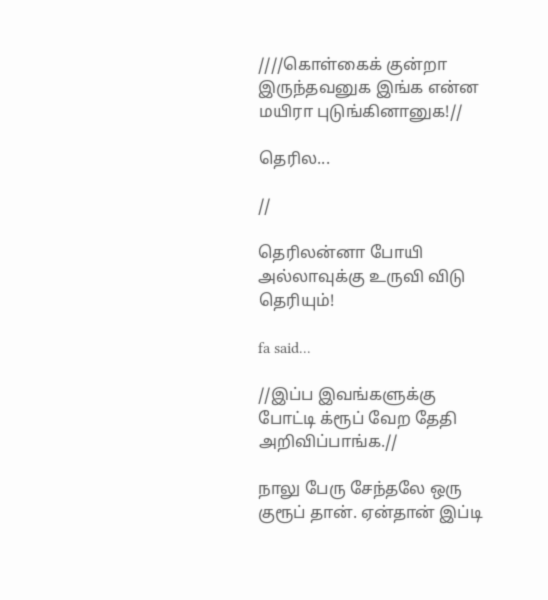////கொள்கைக் குன்றா இருந்தவனுக இங்க என்ன மயிரா புடுங்கினானுக!//

தெரில...

//

தெரிலன்னா போயி அல்லாவுக்கு உருவி விடு தெரியும்!

fa said...

//இப்ப இவங்களுக்கு போட்டி க்ரூப் வேற தேதி அறிவிப்பாங்க.//

நாலு பேரு சேந்தலே ஒரு குரூப் தான். ஏன்தான் இப்டி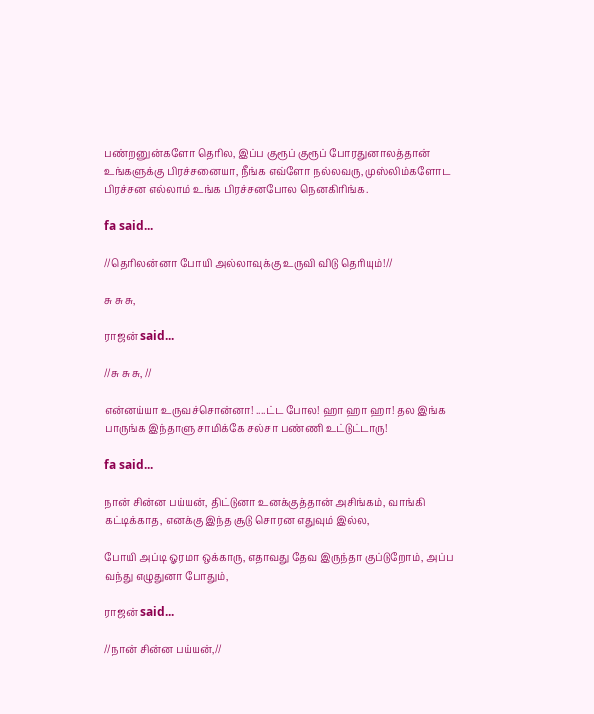பண்றனுன்களோ தெரில, இப்ப குரூப் குரூப் போரதுனாலத்தான் உங்களுக்கு பிரச்சனையா, நீங்க எவ்ளோ நல்லவரு, முஸ்லிம்களோட பிரச்சன எல்லாம் உங்க பிரச்சனபோல நெனகிரிங்க.

fa said...

//தெரிலன்னா போயி அல்லாவுக்கு உருவி விடு தெரியும்!//

சு சு சு,

ராஜன் said...

//சு சு சு, //

என்னய்யா உருவச்சொன்னா! ....ட்ட போல! ஹா ஹா ஹா! தல இங்க பாருங்க இந்தாளு சாமிக்கே சல்சா பண்ணி உட்டுட்டாரு!

fa said...

நான் சின்ன பய்யன், திட்டுனா உனக்குத்தான் அசிங்கம், வாங்கி கட்டிக்காத, எனக்கு இந்த சூடு சொரன எதுவும் இல்ல,

போயி அப்டி ஓரமா ஒக்காரு, எதாவது தேவ இருந்தா குப்டுறோம், அப்ப வந்து எழுதுனா போதும்,

ராஜன் said...

//நான் சின்ன பய்யன்,//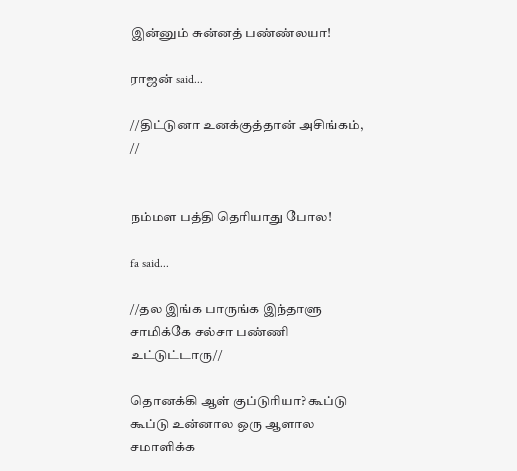இன்னும் சுன்னத் பண்ண்லயா!

ராஜன் said...

//திட்டுனா உனக்குத்தான் அசிங்கம், //


நம்மள பத்தி தெரியாது போல!

fa said...

//தல இங்க பாருங்க இந்தாளு சாமிக்கே சல்சா பண்ணி உட்டுட்டாரு//

தொனக்கி ஆள் குப்டுரியா? கூப்டு கூப்டு உன்னால ஒரு ஆளால சமாளிக்க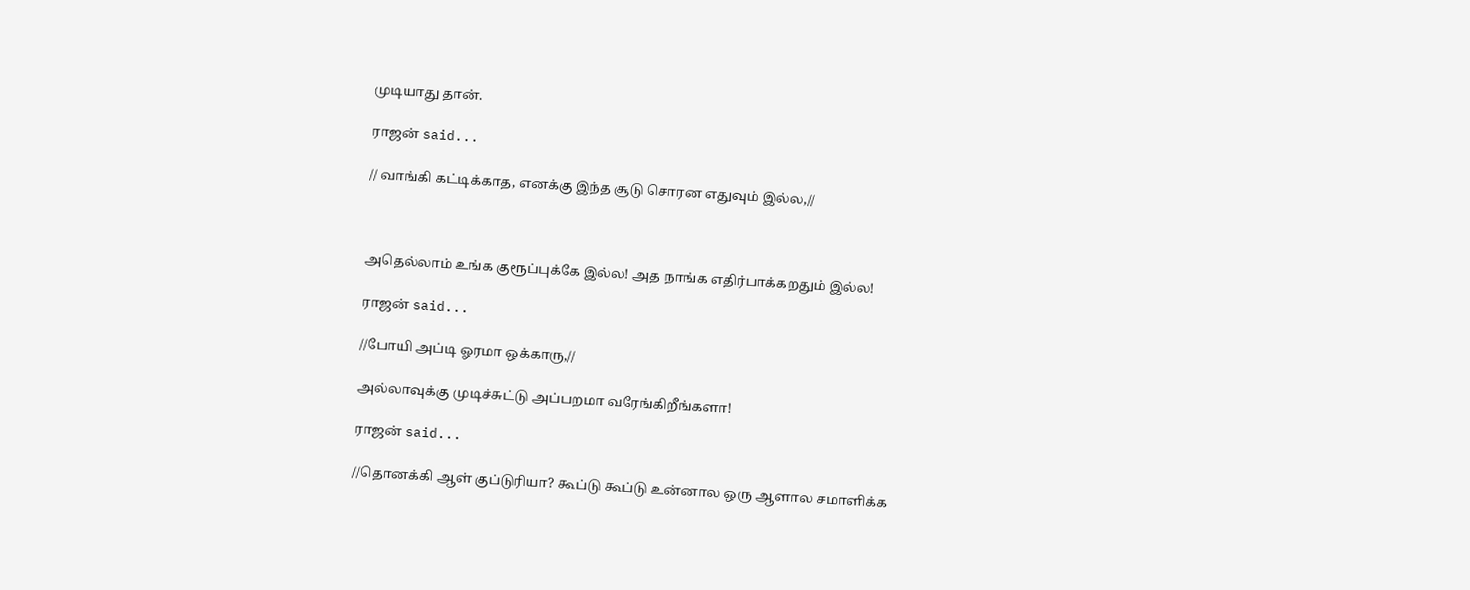முடியாது தான்.

ராஜன் said...

// வாங்கி கட்டிக்காத, எனக்கு இந்த சூடு சொரன எதுவும் இல்ல,//



அதெல்லாம் உங்க குரூப்புக்கே இல்ல! அத நாங்க எதிர்பாக்கறதும் இல்ல!

ராஜன் said...

//போயி அப்டி ஓரமா ஒக்காரு,//

அல்லாவுக்கு முடிச்சுட்டு அப்பறமா வரேங்கிறீங்களா!

ராஜன் said...

//தொனக்கி ஆள் குப்டுரியா? கூப்டு கூப்டு உன்னால ஒரு ஆளால சமாளிக்க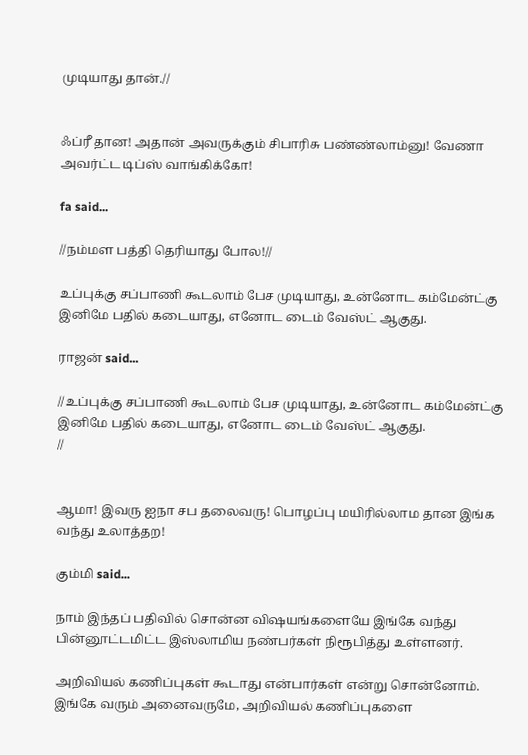முடியாது தான்.//


ஃப்ரீ தான! அதான் அவருக்கும் சிபாரிசு பண்ண்லாம்னு! வேணா அவர்ட்ட டிப்ஸ் வாங்கிக்கோ!

fa said...

//நம்மள பத்தி தெரியாது போல!//

உப்புக்கு சப்பாணி கூடலாம் பேச முடியாது, உன்னோட கம்மேன்ட்கு இனிமே பதில் கடையாது, எனோட டைம் வேஸ்ட் ஆகுது.

ராஜன் said...

//உப்புக்கு சப்பாணி கூடலாம் பேச முடியாது, உன்னோட கம்மேன்ட்கு இனிமே பதில் கடையாது, எனோட டைம் வேஸ்ட் ஆகுது.
//


ஆமா! இவரு ஐநா சப தலைவரு! பொழப்பு மயிரில்லாம தான இங்க வந்து உலாத்தற!

கும்மி said...

நாம் இந்தப் பதிவில் சொன்ன விஷயங்களையே இங்கே வந்து பின்னூட்டமிட்ட இஸ்லாமிய நண்பர்கள் நிரூபித்து உள்ளனர்.

அறிவியல் கணிப்புகள் கூடாது என்பார்கள் என்று சொன்னோம். இங்கே வரும் அனைவருமே, அறிவியல் கணிப்புகளை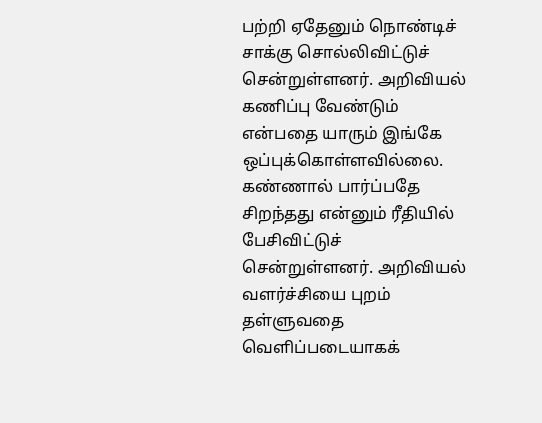பற்றி ஏதேனும் நொண்டிச் சாக்கு சொல்லிவிட்டுச் சென்றுள்ளனர். அறிவியல் கணிப்பு வேண்டும் என்பதை யாரும் இங்கே ஒப்புக்கொள்ளவில்லை. கண்ணால் பார்ப்பதே சிறந்தது என்னும் ரீதியில் பேசிவிட்டுச் சென்றுள்ளனர். அறிவியல் வளர்ச்சியை புறம் தள்ளுவதை வெளிப்படையாகக்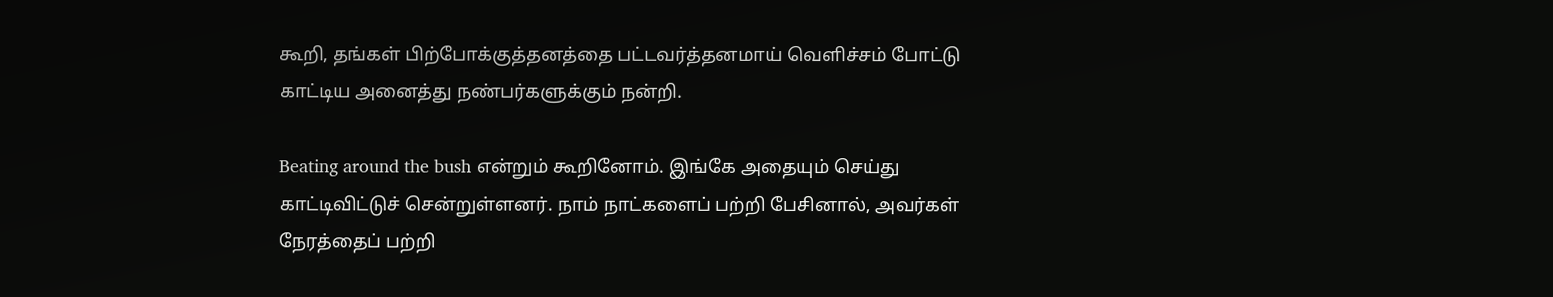கூறி, தங்கள் பிற்போக்குத்தனத்தை பட்டவர்த்தனமாய் வெளிச்சம் போட்டு காட்டிய அனைத்து நண்பர்களுக்கும் நன்றி.

Beating around the bush என்றும் கூறினோம். இங்கே அதையும் செய்து காட்டிவிட்டுச் சென்றுள்ளனர். நாம் நாட்களைப் பற்றி பேசினால், அவர்கள் நேரத்தைப் பற்றி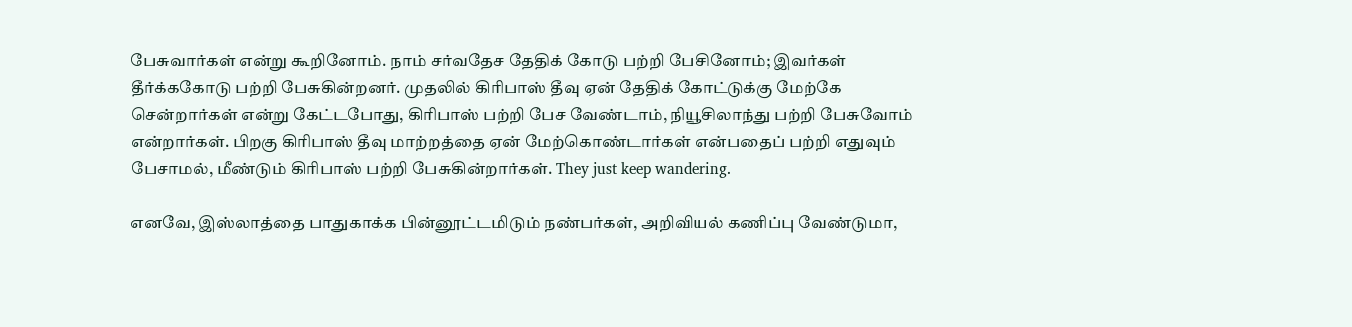பேசுவார்கள் என்று கூறினோம். நாம் சர்வதேச தேதிக் கோடு பற்றி பேசினோம்; இவர்கள் தீர்க்ககோடு பற்றி பேசுகின்றனர். முதலில் கிரிபாஸ் தீவு ஏன் தேதிக் கோட்டுக்கு மேற்கே சென்றார்கள் என்று கேட்டபோது, கிரிபாஸ் பற்றி பேச வேண்டாம், நியூசிலாந்து பற்றி பேசுவோம் என்றார்கள். பிறகு கிரிபாஸ் தீவு மாற்றத்தை ஏன் மேற்கொண்டார்கள் என்பதைப் பற்றி எதுவும் பேசாமல், மீண்டும் கிரிபாஸ் பற்றி பேசுகின்றார்கள். They just keep wandering.

எனவே, இஸ்லாத்தை பாதுகாக்க பின்னூட்டமிடும் நண்பர்கள், அறிவியல் கணிப்பு வேண்டுமா,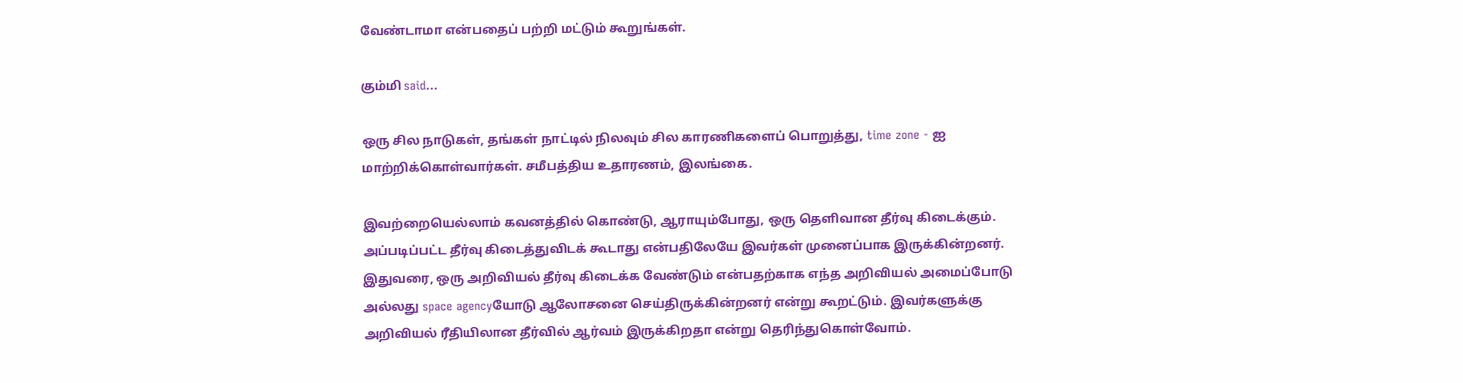வேண்டாமா என்பதைப் பற்றி மட்டும் கூறுங்கள்.

கும்மி said...

ஒரு சில நாடுகள், தங்கள் நாட்டில் நிலவும் சில காரணிகளைப் பொறுத்து, time zone - ஐ மாற்றிக்கொள்வார்கள். சமீபத்திய உதாரணம், இலங்கை.

இவற்றையெல்லாம் கவனத்தில் கொண்டு, ஆராயும்போது, ஒரு தெளிவான தீர்வு கிடைக்கும். அப்படிப்பட்ட தீர்வு கிடைத்துவிடக் கூடாது என்பதிலேயே இவர்கள் முனைப்பாக இருக்கின்றனர். இதுவரை, ஒரு அறிவியல் தீர்வு கிடைக்க வேண்டும் என்பதற்காக எந்த அறிவியல் அமைப்போடு அல்லது space agencyயோடு ஆலோசனை செய்திருக்கின்றனர் என்று கூறட்டும். இவர்களுக்கு அறிவியல் ரீதியிலான தீர்வில் ஆர்வம் இருக்கிறதா என்று தெரிந்துகொள்வோம்.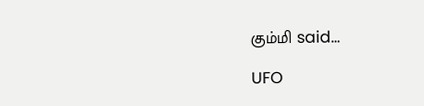கும்மி said...

UFO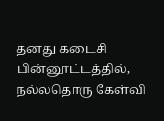தனது கடைசி பின்னூட்டத்தில், நல்லதொரு கேள்வி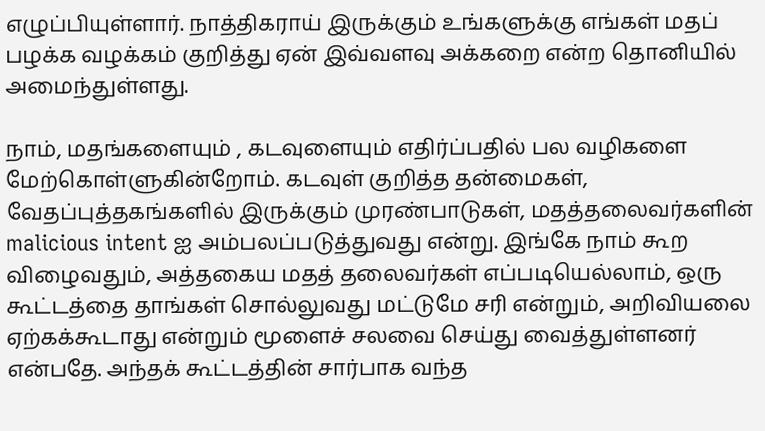எழுப்பியுள்ளார். நாத்திகராய் இருக்கும் உங்களுக்கு எங்கள் மதப் பழக்க வழக்கம் குறித்து ஏன் இவ்வளவு அக்கறை என்ற தொனியில் அமைந்துள்ளது.

நாம், மதங்களையும் , கடவுளையும் எதிர்ப்பதில் பல வழிகளை மேற்கொள்ளுகின்றோம். கடவுள் குறித்த தன்மைகள், வேதப்புத்தகங்களில் இருக்கும் முரண்பாடுகள், மதத்தலைவர்களின் malicious intent ஐ அம்பலப்படுத்துவது என்று. இங்கே நாம் கூற விழைவதும், அத்தகைய மதத் தலைவர்கள் எப்படியெல்லாம், ஒரு கூட்டத்தை தாங்கள் சொல்லுவது மட்டுமே சரி என்றும், அறிவியலை ஏற்கக்கூடாது என்றும் மூளைச் சலவை செய்து வைத்துள்ளனர் என்பதே. அந்தக் கூட்டத்தின் சார்பாக வந்த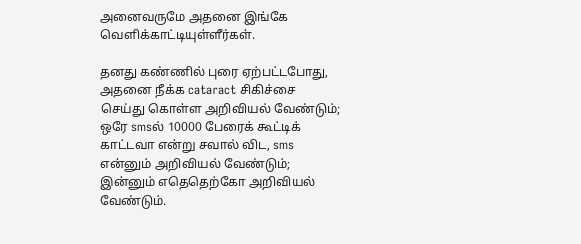அனைவருமே அதனை இங்கே வெளிக்காட்டியுள்ளீர்கள்.

தனது கண்ணில் புரை ஏற்பட்டபோது, அதனை நீக்க cataract சிகிச்சை செய்து கொள்ள அறிவியல் வேண்டும்; ஒரே smsல் 10000 பேரைக் கூட்டிக் காட்டவா என்று சவால் விட, sms என்னும் அறிவியல் வேண்டும்; இன்னும் எதெதெற்கோ அறிவியல் வேண்டும்.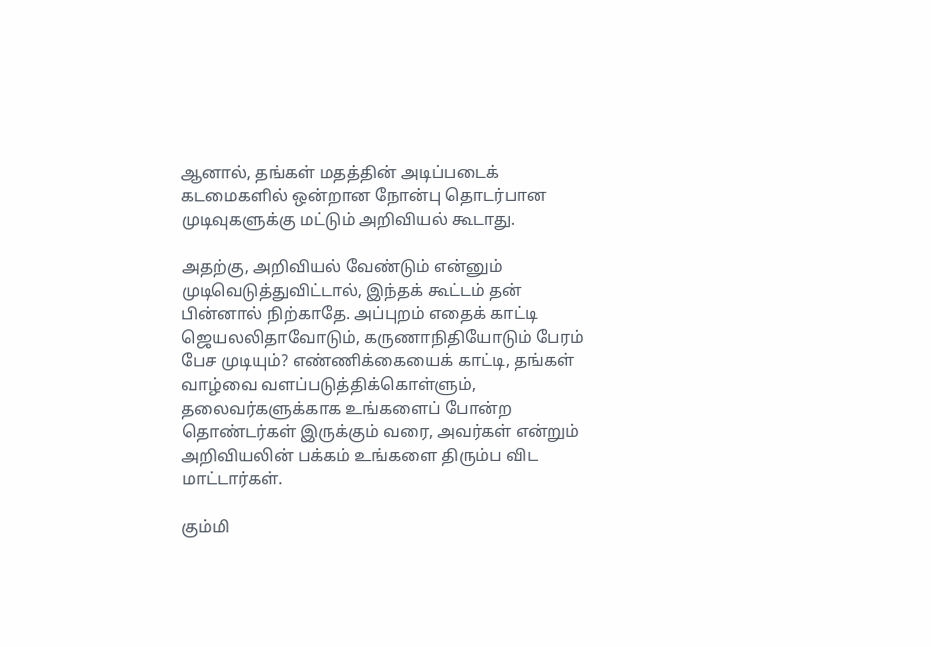ஆனால், தங்கள் மதத்தின் அடிப்படைக் கடமைகளில் ஒன்றான நோன்பு தொடர்பான முடிவுகளுக்கு மட்டும் அறிவியல் கூடாது.

அதற்கு, அறிவியல் வேண்டும் என்னும் முடிவெடுத்துவிட்டால், இந்தக் கூட்டம் தன் பின்னால் நிற்காதே. அப்புறம் எதைக் காட்டி ஜெயலலிதாவோடும், கருணாநிதியோடும் பேரம் பேச முடியும்? எண்ணிக்கையைக் காட்டி, தங்கள் வாழ்வை வளப்படுத்திக்கொள்ளும், தலைவர்களுக்காக உங்களைப் போன்ற தொண்டர்கள் இருக்கும் வரை, அவர்கள் என்றும் அறிவியலின் பக்கம் உங்களை திரும்ப விட மாட்டார்கள்.

கும்மி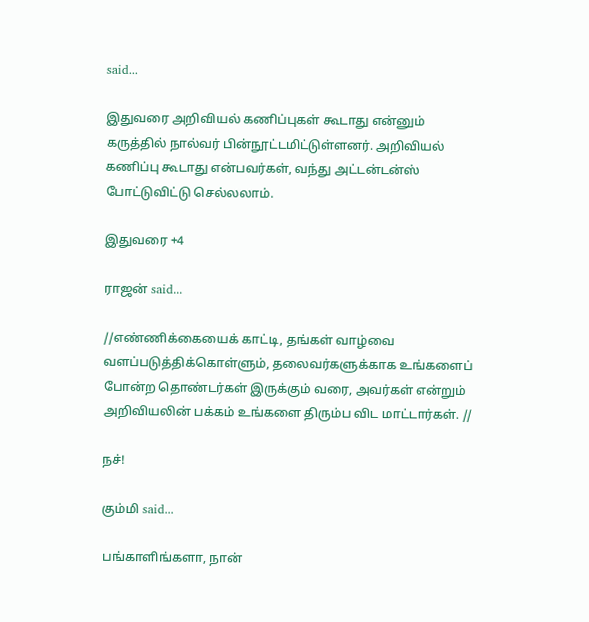said...

இதுவரை அறிவியல் கணிப்புகள் கூடாது என்னும் கருத்தில் நால்வர் பின்நூட்டமிட்டுள்ளனர். அறிவியல் கணிப்பு கூடாது என்பவர்கள், வந்து அட்டன்டன்ஸ் போட்டுவிட்டு செல்லலாம்.

இதுவரை +4

ராஜன் said...

//எண்ணிக்கையைக் காட்டி, தங்கள் வாழ்வை வளப்படுத்திக்கொள்ளும், தலைவர்களுக்காக உங்களைப் போன்ற தொண்டர்கள் இருக்கும் வரை, அவர்கள் என்றும் அறிவியலின் பக்கம் உங்களை திரும்ப விட மாட்டார்கள். //

நச்!

கும்மி said...

பங்காளிங்களா, நான்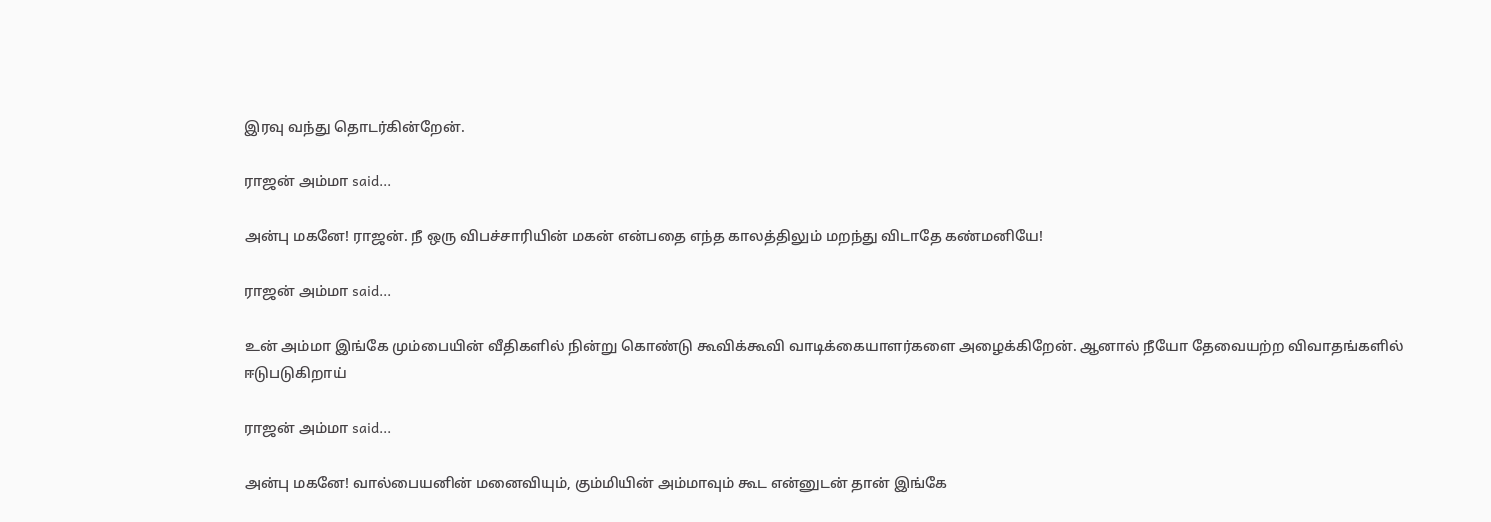இரவு வந்து தொடர்கின்றேன்.

ராஜன் அம்மா said...

அன்பு மகனே! ராஜன். நீ ஒரு விபச்சாரியின் மகன் என்பதை எந்த காலத்திலும் மறந்து விடாதே கண்மனியே!

ராஜன் அம்மா said...

உன் அம்மா இங்கே மும்பையின் வீதிகளில் நின்று கொண்டு கூவிக்கூவி வாடிக்கையாளர்களை அழைக்கிறேன். ஆனால் நீயோ தேவையற்ற விவாதங்களில் ஈடுபடுகிறாய்

ராஜன் அம்மா said...

அன்பு மகனே! வால்பையனின் மனைவியும், கும்மியின் அம்மாவும் கூட என்னுடன் தான் இங்கே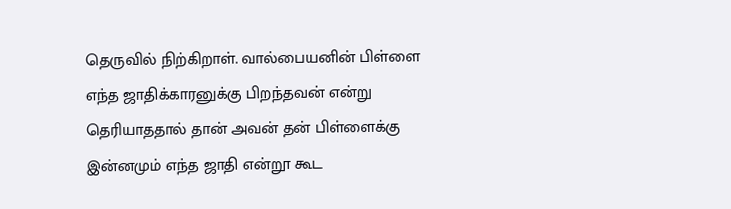தெருவில் நிற்கிறாள். வால்பையனின் பிள்ளை எந்த ஜாதிக்காரனுக்கு பிறந்தவன் என்று தெரியாததால் தான் அவன் தன் பிள்ளைக்கு இன்னமும் எந்த ஜாதி என்றூ கூட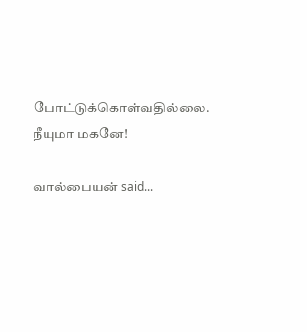போட்டுக்கொள்வதில்லை. நீயுமா மகனே!

வால்பையன் said...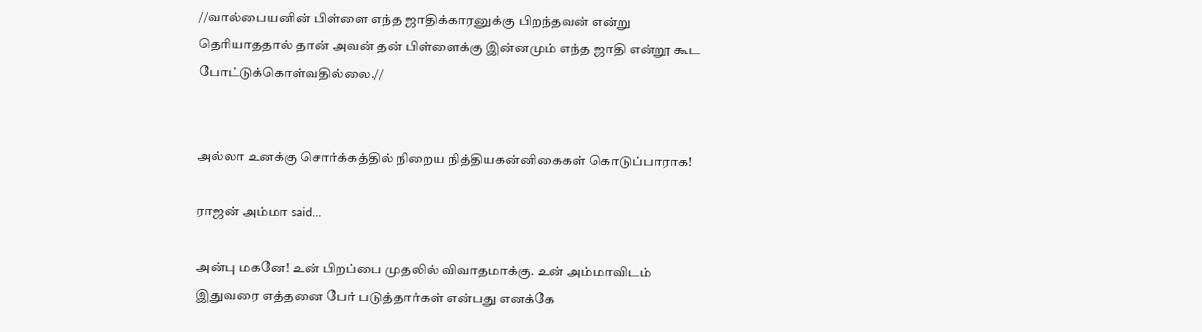//வால்பையனின் பிள்ளை எந்த ஜாதிக்காரனுக்கு பிறந்தவன் என்று தெரியாததால் தான் அவன் தன் பிள்ளைக்கு இன்னமும் எந்த ஜாதி என்றூ கூட போட்டுக்கொள்வதில்லை.//


அல்லா உனக்கு சொர்க்கத்தில் நிறைய நித்தியகன்னிகைகள் கொடுப்பாராக!

ராஜன் அம்மா said...

அன்பு மகனே! உன் பிறப்பை முதலில் விவாதமாக்கு. உன் அம்மாவிடம் இதுவரை எத்தனை பேர் படுத்தார்கள் என்பது எனக்கே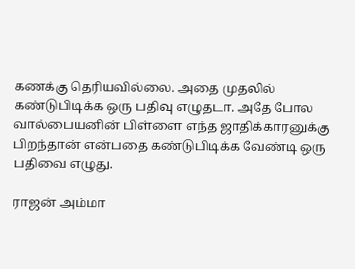கணக்கு தெரியவில்லை. அதை முதலில் கண்டுபிடிக்க ஒரு பதிவு எழுதடா. அதே போல வால்பையனின் பிள்ளை எந்த ஜாதிக்காரனுக்கு பிறந்தான் என்பதை கண்டுபிடிக்க வேண்டி ஒரு பதிவை எழுது.

ராஜன் அம்மா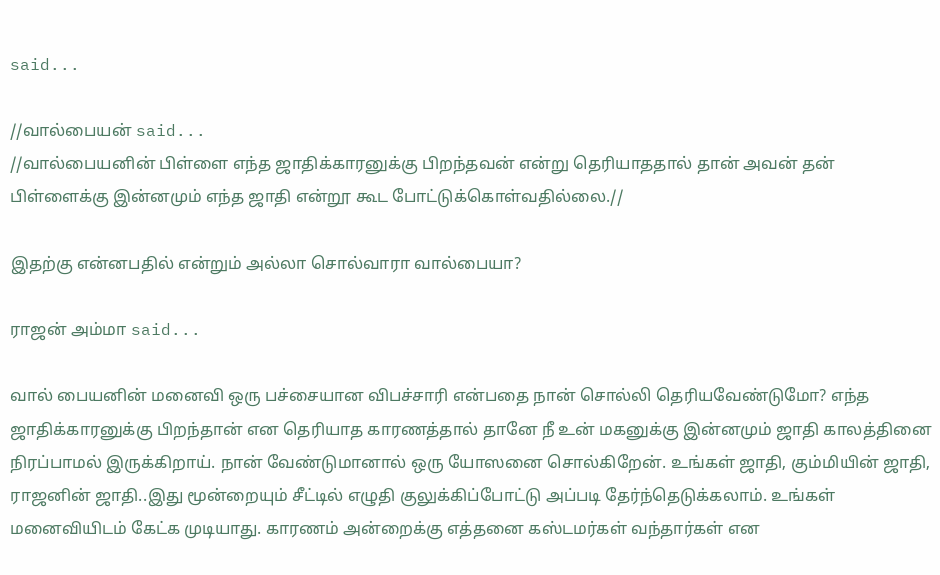said...

//வால்பையன் said...
//வால்பையனின் பிள்ளை எந்த ஜாதிக்காரனுக்கு பிறந்தவன் என்று தெரியாததால் தான் அவன் தன் பிள்ளைக்கு இன்னமும் எந்த ஜாதி என்றூ கூட போட்டுக்கொள்வதில்லை.//

இதற்கு என்னபதில் என்றும் அல்லா சொல்வாரா வால்பையா?

ராஜன் அம்மா said...

வால் பையனின் மனைவி ஒரு பச்சையான விபச்சாரி என்பதை நான் சொல்லி தெரியவேண்டுமோ? எந்த ஜாதிக்காரனுக்கு பிறந்தான் என தெரியாத காரணத்தால் தானே நீ உன் மகனுக்கு இன்னமும் ஜாதி காலத்தினை நிரப்பாமல் இருக்கிறாய். நான் வேண்டுமானால் ஒரு யோஸனை சொல்கிறேன். உங்கள் ஜாதி, கும்மியின் ஜாதி, ராஜனின் ஜாதி..இது மூன்றையும் சீட்டில் எழுதி குலுக்கிப்போட்டு அப்படி தேர்ந்தெடுக்கலாம். உங்கள் மனைவியிடம் கேட்க முடியாது. காரணம் அன்றைக்கு எத்தனை கஸ்டமர்கள் வந்தார்கள் என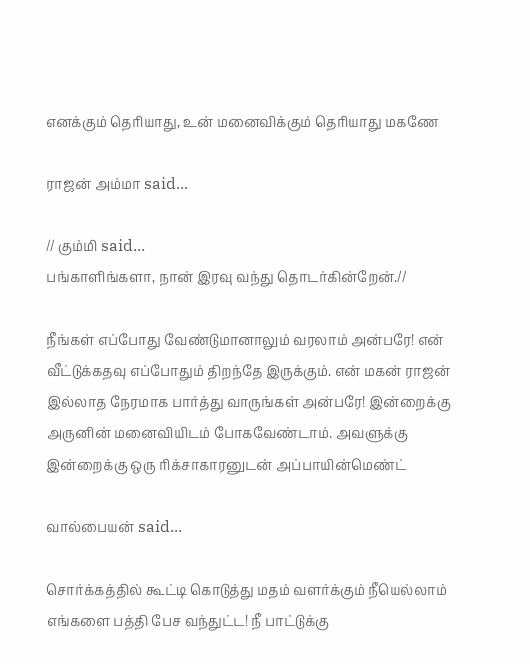எனக்கும் தெரியாது, உன் மனைவிக்கும் தெரியாது மகணே

ராஜன் அம்மா said...

// கும்மி said...
பங்காளிங்களா, நான் இரவு வந்து தொடர்கின்றேன்.//

நீங்கள் எப்போது வேண்டுமானாலும் வரலாம் அன்பரே! என் வீட்டுக்கதவு எப்போதும் திறந்தே இருக்கும். என் மகன் ராஜன் இல்லாத நேரமாக பார்த்து வாருங்கள் அன்பரே! இன்றைக்கு அருனின் மனைவியிடம் போகவேண்டாம். அவளுக்கு இன்றைக்கு ஒரு ரிக்சாகாரனுடன் அப்பாயின்மெண்ட்

வால்பையன் said...

சொர்க்கத்தில் கூட்டி கொடுத்து மதம் வளர்க்கும் நீயெல்லாம் எங்களை பத்தி பேச வந்துட்ட! நீ பாட்டுக்கு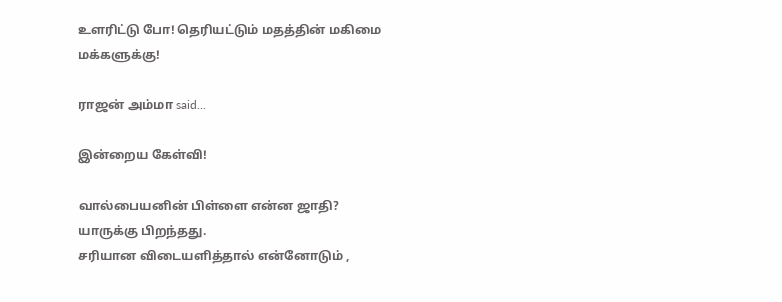உளரிட்டு போ! தெரியட்டும் மதத்தின் மகிமை மக்களுக்கு!

ராஜன் அம்மா said...

இன்றைய கேள்வி!

வால்பையனின் பிள்ளை என்ன ஜாதி? யாருக்கு பிறந்தது.
சரியான விடையளித்தால் என்னோடும் ,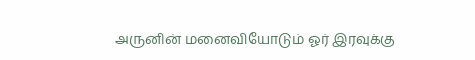அருனின் மனைவியோடும் ஓர் இரவுக்கு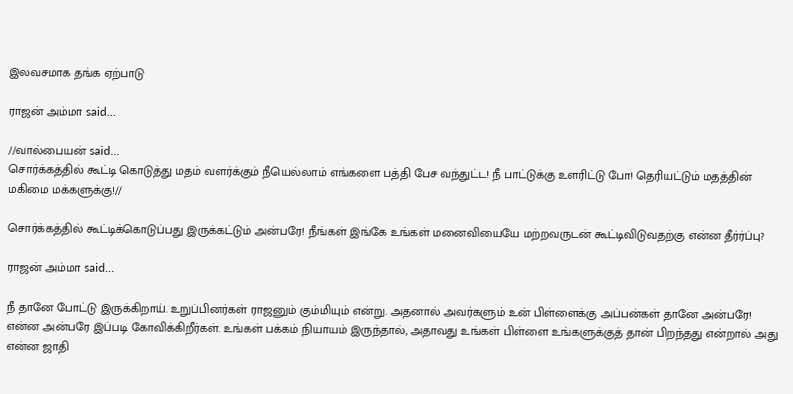இலவசமாக தங்க ஏற்பாடு

ராஜன் அம்மா said...

//வால்பையன் said...
சொர்க்கத்தில் கூட்டி கொடுத்து மதம் வளர்க்கும் நீயெல்லாம் எங்களை பத்தி பேச வந்துட்ட! நீ பாட்டுக்கு உளரிட்டு போ! தெரியட்டும் மதத்தின் மகிமை மக்களுக்கு!//

சொர்க்கத்தில் கூட்டிக்கொடுப்பது இருக்கட்டும் அன்பரே! நீங்கள் இங்கே உங்கள் மனைவியையே மற்றவருடன் கூட்டிவிடுவதற்கு என்ன தீர்ர்ப்பு?

ராஜன் அம்மா said...

நீ தானே போட்டு இருக்கிறாய். உறுப்பினர்கள் ராஜனும் கும்மியும் என்று. அதனால் அவர்களும் உன் பிள்ளைக்கு அப்பன்கள் தானே அன்பரே! என்ன அன்பரே இப்படி கோவிக்கிறீர்கள். உங்கள் பக்கம் நியாயம் இருந்தால், அதாவது உங்கள் பிள்ளை உங்களுக்குத் தான் பிறந்தது என்றால் அது என்ன ஜாதி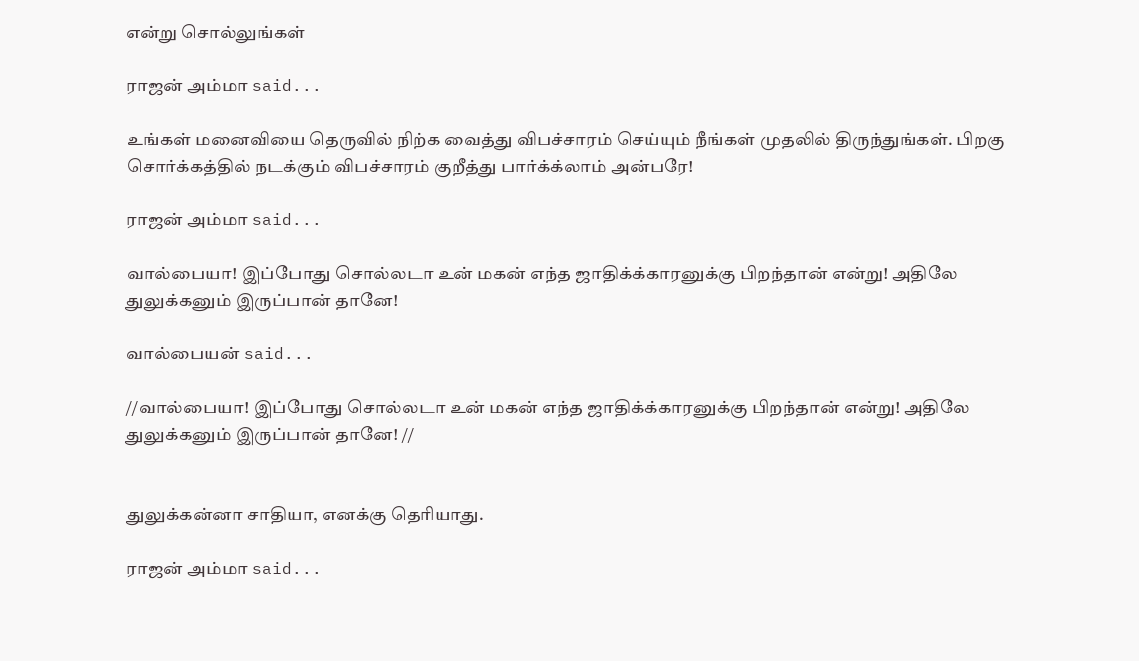என்று சொல்லுங்கள்

ராஜன் அம்மா said...

உங்கள் மனைவியை தெருவில் நிற்க வைத்து விபச்சாரம் செய்யும் நீங்கள் முதலில் திருந்துங்கள். பிறகு சொர்க்கத்தில் நடக்கும் விபச்சாரம் குறீத்து பார்க்க்லாம் அன்பரே!

ராஜன் அம்மா said...

வால்பையா! இப்போது சொல்லடா உன் மகன் எந்த ஜாதிக்க்காரனுக்கு பிறந்தான் என்று! அதிலே துலுக்கனும் இருப்பான் தானே!

வால்பையன் said...

//வால்பையா! இப்போது சொல்லடா உன் மகன் எந்த ஜாதிக்க்காரனுக்கு பிறந்தான் என்று! அதிலே துலுக்கனும் இருப்பான் தானே! //


துலுக்கன்னா சாதியா, எனக்கு தெரியாது.

ராஜன் அம்மா said...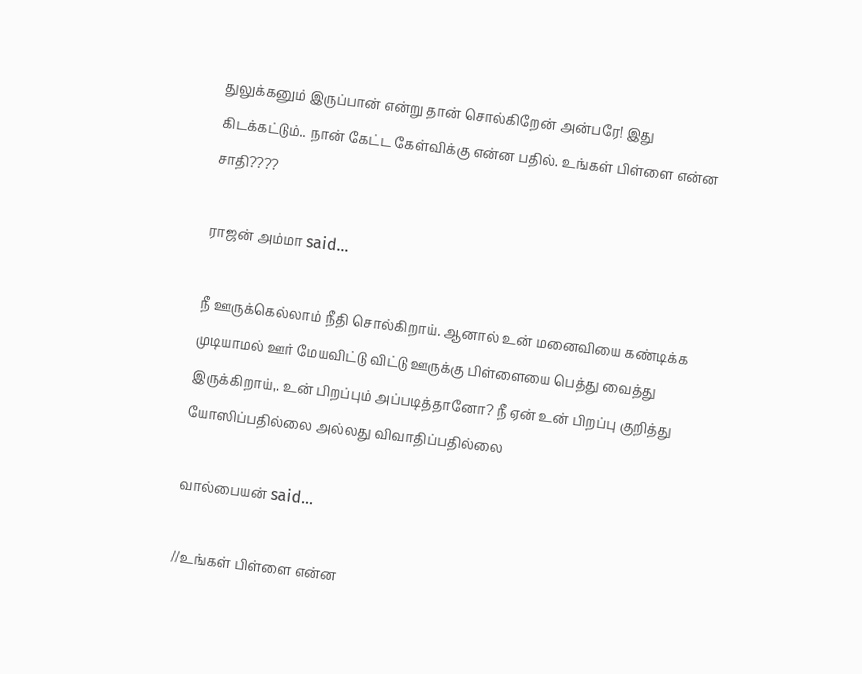துலுக்கனும் இருப்பான் என்று தான் சொல்கிறேன் அன்ப‌ரே! இது கிடக்கட்டும்.. நான் கேட்ட கேள்விக்கு என்ன பதில். உங்கள் பிள்ளை என்ன சாதி????

ராஜன் அம்மா said...

நீ ஊருக்கெல்லாம் நீதி சொல்கிறாய். ஆனால் உன் மனைவியை கண்டிக்க முடியாமல் ஊர் மேயவிட்டு விட்டு ஊருக்கு பிள்ளையை பெத்து வைத்து இருக்கிறாய்,. உன் பிறப்பும் அப்படித்தானோ? நீ ஏன் உன் பிறப்பு குறித்து யோஸிப்பதில்லை அல்லது விவாதிப்பதில்லை

வால்பையன் said...

//உங்கள் பிள்ளை என்ன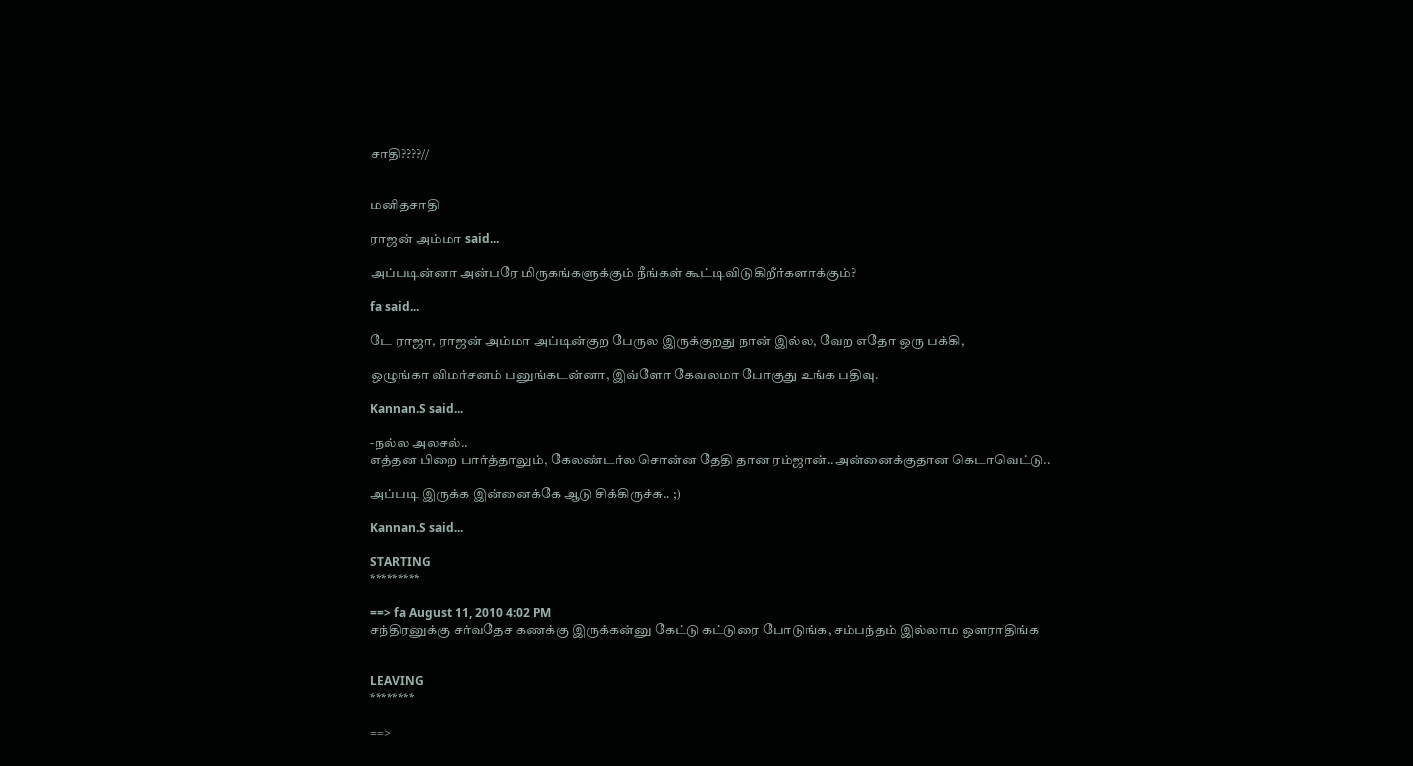சாதி????//


மனிதசாதி

ராஜன் அம்மா said...

அப்படின்னா அன்பரே மிருகங்களுக்கும் நீங்கள் கூட்டிவிடுகிறீர்களாக்கும்?

fa said...

டே ராஜா, ராஜன் அம்மா அப்டின்குற பேருல இருக்குறது நான் இல்ல, வேற எதோ ஒரு பக்கி,

ஒழுங்கா விமர்சனம் பனுங்கடன்னா, இவ்ளோ கேவலமா போகுது உங்க பதிவு.

Kannan.S said...

-நல்ல அலசல்..
எத்தன பிறை பார்த்தாலும், கேலண்டர்ல சொன்ன தேதி தான ரம்ஜான்..அன்னைக்குதான கெடாவெட்டு..

அப்படி இருக்க இன்னைக்கே ஆடு சிக்கிருச்சு.. ;)

Kannan.S said...

STARTING
*********

==> fa August 11, 2010 4:02 PM
சந்திரனுக்கு சர்வதேச கணக்கு இருக்கன்னு கேட்டு கட்டுரை போடுங்க, சம்பந்தம் இல்லாம ஒளராதிங்க


LEAVING
********

==>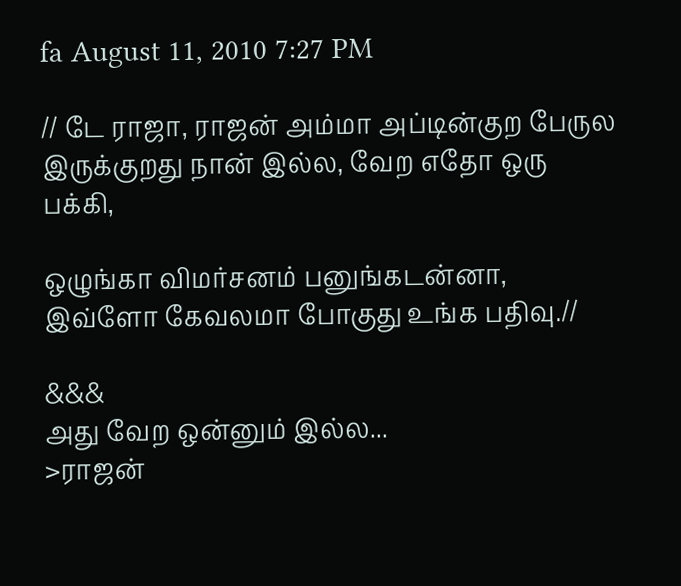fa August 11, 2010 7:27 PM

// டே ராஜா, ராஜன் அம்மா அப்டின்குற பேருல இருக்குறது நான் இல்ல, வேற எதோ ஒரு பக்கி,

ஒழுங்கா விமர்சனம் பனுங்கடன்னா, இவ்ளோ கேவலமா போகுது உங்க பதிவு.//

&&&
அது வேற ஒன்னும் இல்ல...
>ராஜன்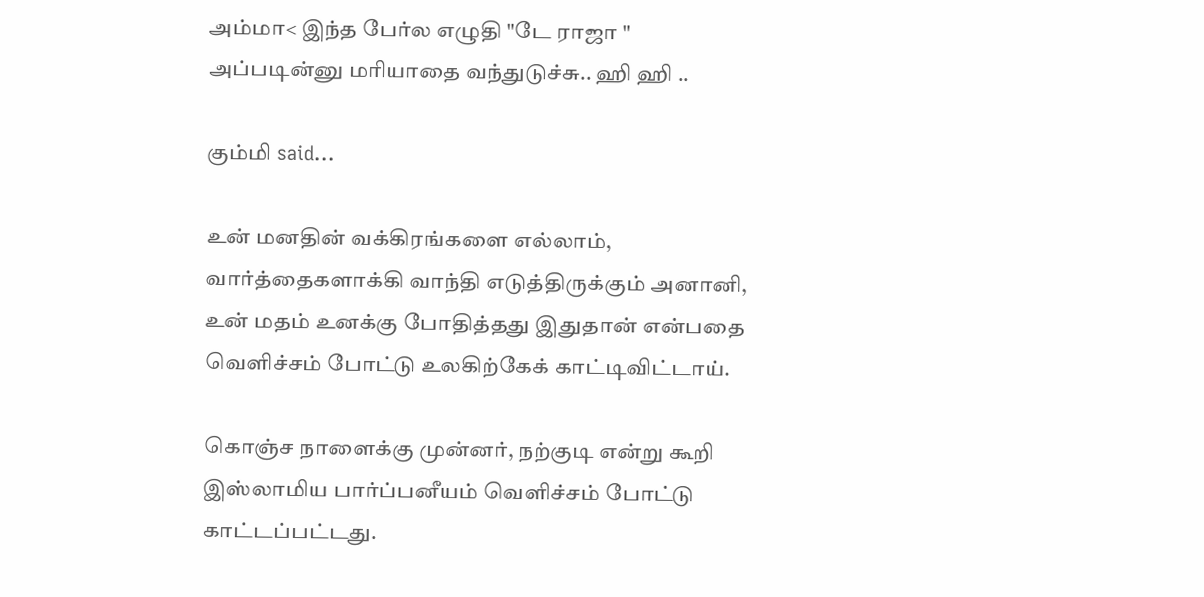அம்மா< இந்த பேர்ல எழுதி "டே ராஜா " அப்படின்னு மரியாதை வந்துடுச்சு.. ஹி ஹி ..

கும்மி said...

உன் மனதின் வக்கிரங்களை எல்லாம், வார்த்தைகளாக்கி வாந்தி எடுத்திருக்கும் அனானி, உன் மதம் உனக்கு போதித்தது இதுதான் என்பதை வெளிச்சம் போட்டு உலகிற்கேக் காட்டிவிட்டாய்.

கொஞ்ச நாளைக்கு முன்னர், நற்குடி என்று கூறி இஸ்லாமிய பார்ப்பனீயம் வெளிச்சம் போட்டு காட்டப்பட்டது.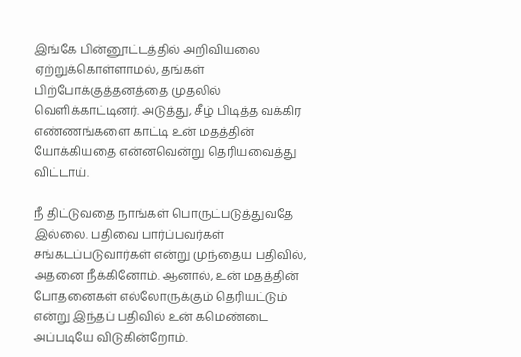இங்கே பின்னூட்டத்தில் அறிவியலை ஏற்றுக்கொள்ளாமல், தங்கள் பிற்போக்குத்தனத்தை முதலில் வெளிக்காட்டினர். அடுத்து, சீழ் பிடித்த வக்கிர எண்ணங்களை காட்டி உன் மதத்தின் யோக்கியதை என்னவென்று தெரியவைத்து விட்டாய்.

நீ திட்டுவதை நாங்கள் பொருட்படுத்துவதே இல்லை. பதிவை பார்ப்பவர்கள் சங்கடப்படுவார்கள் என்று முந்தைய பதிவில், அதனை நீக்கினோம். ஆனால், உன் மதத்தின் போதனைகள் எல்லோருக்கும் தெரியட்டும் என்று இந்தப் பதிவில் உன் கமெண்டை அப்படியே விடுகின்றோம்.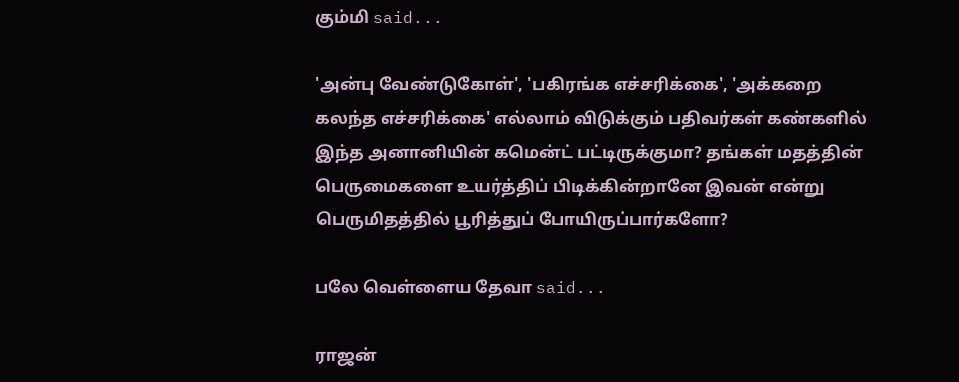கும்மி said...

'அன்பு வேண்டுகோள்', 'பகிரங்க எச்சரிக்கை', 'அக்கறை கலந்த எச்சரிக்கை' எல்லாம் விடுக்கும் பதிவர்கள் கண்களில் இந்த அனானியின் கமென்ட் பட்டிருக்குமா? தங்கள் மதத்தின் பெருமைகளை உயர்த்திப் பிடிக்கின்றானே இவன் என்று பெருமிதத்தில் பூரித்துப் போயிருப்பார்களோ?

பலே வெள்ளைய தேவா said...

ராஜன்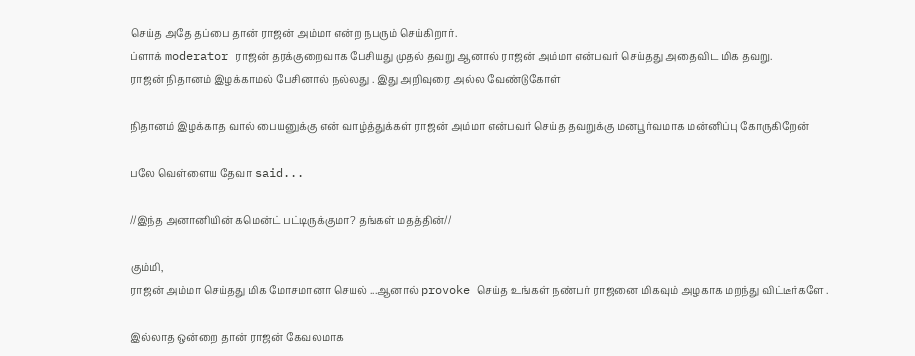செய்த அதே தப்பை தான் ராஜன் அம்மா என்ற நபரும் செய்கிறார்.
ப்ளாக் moderator ராஜன் தரக்குறைவாக பேசியது முதல் தவறு ஆனால் ராஜன் அம்மா என்பவர் செய்தது அதைவிட மிக தவறு.
ராஜன் நிதானம் இழக்காமல் பேசினால் நல்லது . இது அறிவுரை அல்ல வேண்டுகோள்

நிதானம் இழக்காத வால் பையனுக்கு என் வாழ்த்துக்கள் ராஜன் அம்மா என்பவர் செய்த தவறுக்கு மனபூர்வமாக மன்னிப்பு கோருகிறேன்

பலே வெள்ளைய தேவா said...

//இந்த அனானியின் கமென்ட் பட்டிருக்குமா? தங்கள் மதத்தின்//

கும்மி,
ராஜன் அம்மா செய்தது மிக மோசமானா செயல் ...ஆனால் provoke செய்த உங்கள் நண்பர் ராஜனை மிகவும் அழகாக மறந்து விட்டீர்களே .

இல்லாத ஒன்றை தான் ராஜன் கேவலமாக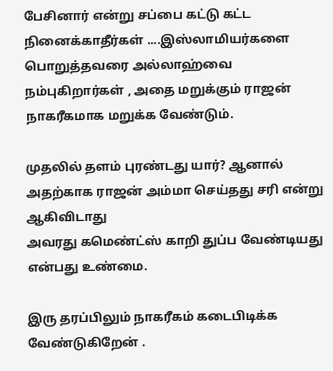பேசினார் என்று சப்பை கட்டு கட்ட நினைக்காதீர்கள் ....இஸ்லாமியர்களை பொறுத்தவரை அல்லாஹ்வை நம்புகிறார்கள் , அதை மறுக்கும் ராஜன் நாகரீகமாக மறுக்க வேண்டும்.

முதலில் தளம் புரண்டது யார்? ஆனால் அதற்காக ராஜன் அம்மா செய்தது சரி என்று ஆகிவிடாது
அவரது கமெண்ட்ஸ் காறி துப்ப வேண்டியது என்பது உண்மை.

இரு தரப்பிலும் நாகரீகம் கடைபிடிக்க வேண்டுகிறேன் .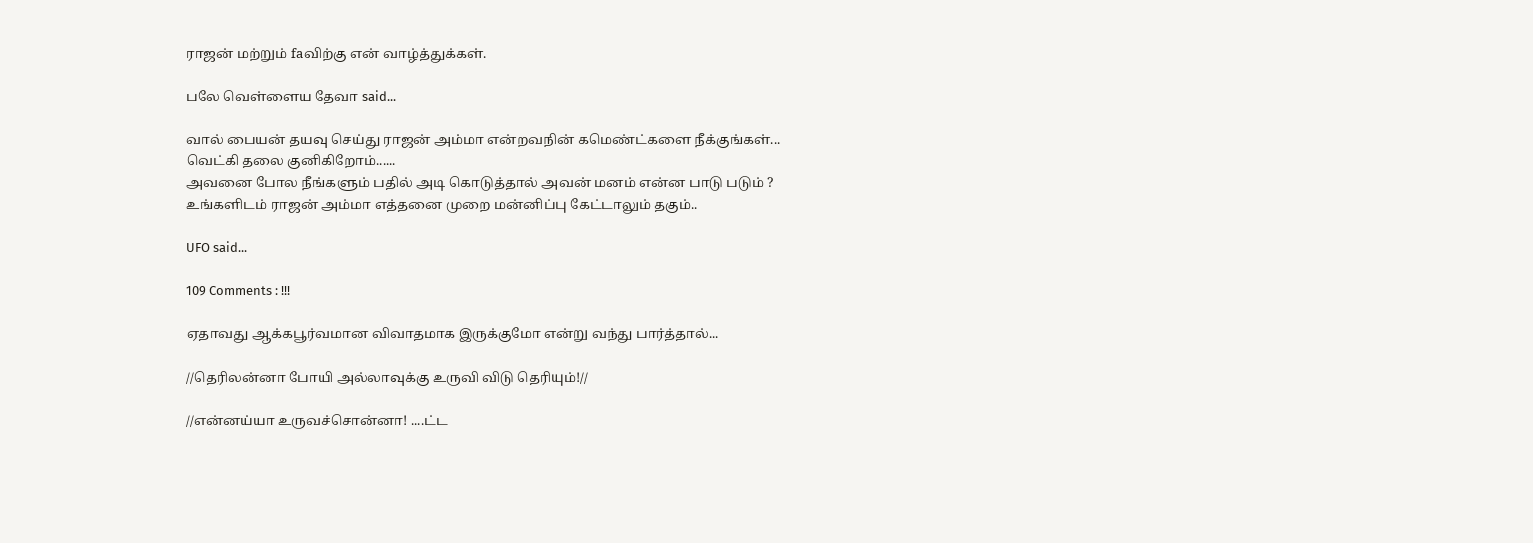ராஜன் மற்றும் faவிற்கு என் வாழ்த்துக்கள்.

பலே வெள்ளைய தேவா said...

வால் பையன் தயவு செய்து ராஜன் அம்மா என்றவநின் கமெண்ட்களை நீக்குங்கள்...
வெட்கி தலை குனிகிறோம்......
அவனை போல நீங்களும் பதில் அடி கொடுத்தால் அவன் மனம் என்ன பாடு படும் ?
உங்களிடம் ராஜன் அம்மா எத்தனை முறை மன்னிப்பு கேட்டாலும் தகும்..

UFO said...

109 Comments : !!!

ஏதாவது ஆக்கபூர்வமான விவாதமாக இருக்குமோ என்று வந்து பார்த்தால்...

//தெரிலன்னா போயி அல்லாவுக்கு உருவி விடு தெரியும்!//

//என்னய்யா உருவச்சொன்னா! ....ட்ட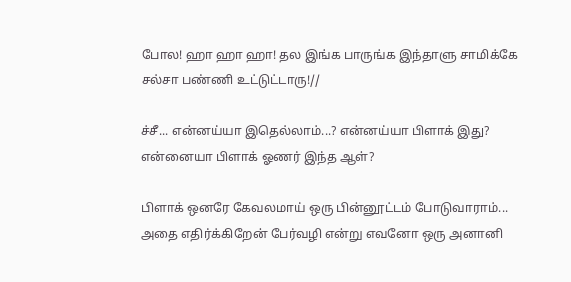போல! ஹா ஹா ஹா! தல இங்க பாருங்க இந்தாளு சாமிக்கே சல்சா பண்ணி உட்டுட்டாரு!//

ச்சீ... என்னய்யா இதெல்லாம்...? என்னய்யா பிளாக் இது? என்னையா பிளாக் ஓணர் இந்த ஆள்?

பிளாக் ஒனரே கேவலமாய் ஒரு பின்னூட்டம் போடுவாராம்... அதை எதிர்க்கிறேன் பேர்வழி என்று எவனோ ஒரு அனானி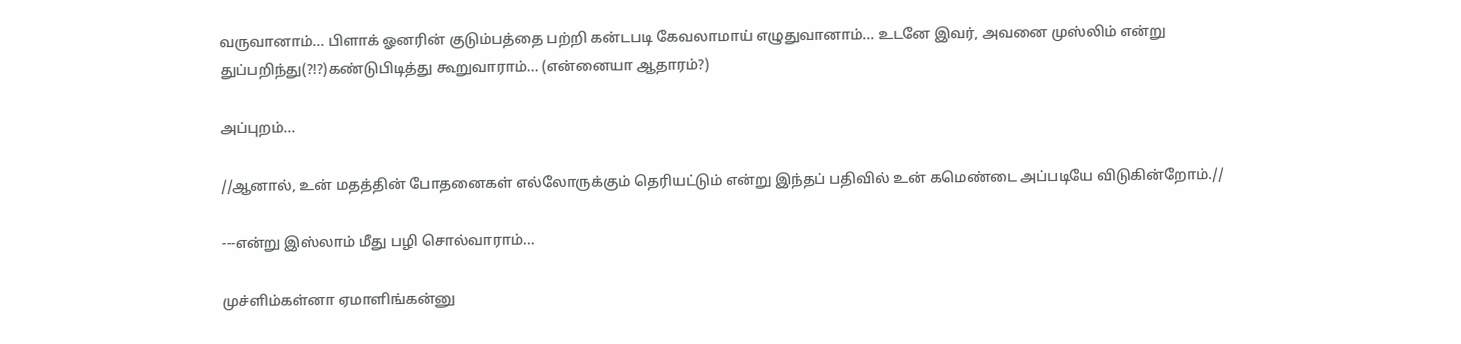வருவானாம்... பிளாக் ஓனரின் குடும்பத்தை பற்றி கன்டபடி கேவலாமாய் எழுதுவானாம்... உடனே இவர், அவனை முஸ்லிம் என்று துப்பறிந்து(?!?)கண்டுபிடித்து கூறுவாராம்... (என்னையா ஆதாரம்?)

அப்புறம்...

//ஆனால், உன் மதத்தின் போதனைகள் எல்லோருக்கும் தெரியட்டும் என்று இந்தப் பதிவில் உன் கமெண்டை அப்படியே விடுகின்றோம்.//

---என்று இஸ்லாம் மீது பழி சொல்வாராம்...

முச்ளிம்கள்னா ஏமாளிங்கன்னு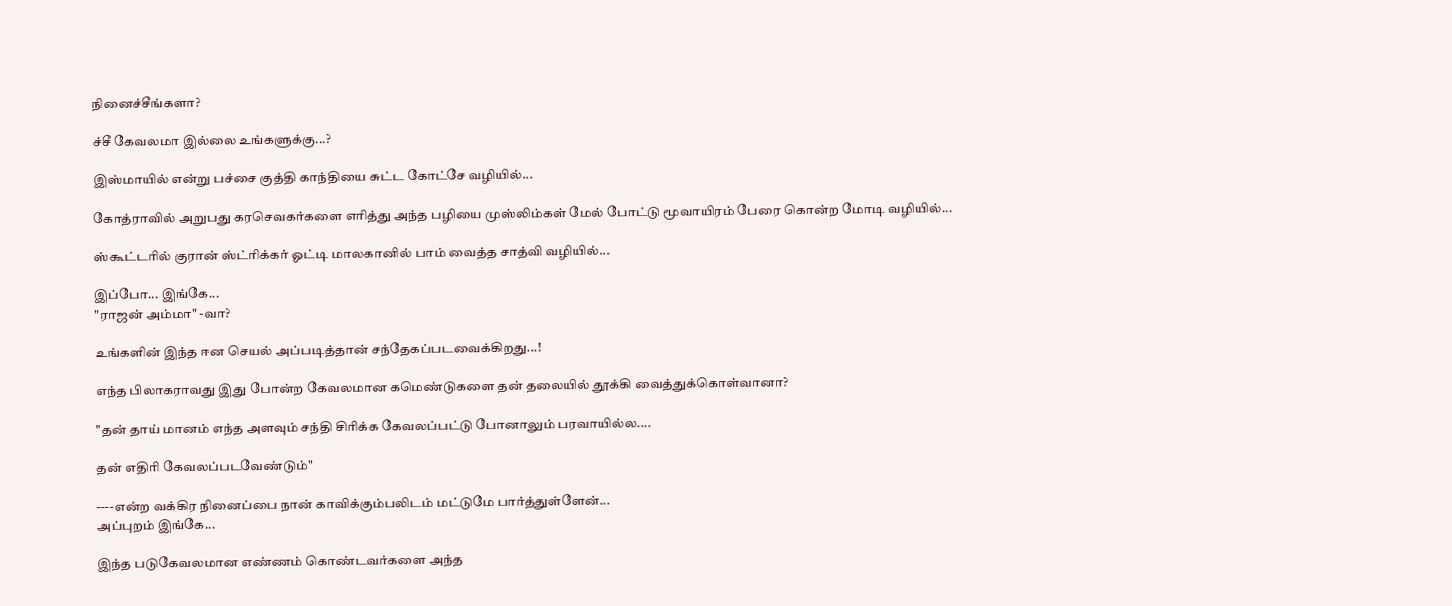நினைச்சீங்களா?

ச்சீ கேவலமா இல்லை உங்களுக்கு...?

இஸ்மாயில் என்று பச்சை குத்தி காந்தியை சுட்ட கோட்சே வழியில்...

கோத்ராவில் அறுபது கரசெவகர்களை எரித்து அந்த பழியை முஸ்லிம்கள் மேல் போட்டு மூவாயிரம் பேரை கொன்ற மோடி வழியில்...

ஸ்கூட்டரில் குரான் ஸ்ட்ரிக்கர் ஓட்டி மாலகானில் பாம் வைத்த சாத்வி வழியில்...

இப்போ... இங்கே...
"ராஜன் அம்மா" -வா?

உங்களின் இந்த ஈன செயல் அப்படித்தான் சந்தேகப்படவைக்கிறது...!

எந்த பிலாகராவது இது போன்ற கேவலமான கமெண்டுகளை தன் தலையில் தூக்கி வைத்துக்கொள்வானா?

"தன் தாய் மானம் எந்த அளவும் சந்தி சிரிக்க கேவலப்பட்டு போனாலும் பரவாயில்ல....

தன் எதிரி கேவலப்படவேண்டும்"

----என்ற வக்கிர நினைப்பை நான் காவிக்கும்பலிடம் மட்டுமே பார்த்துள்ளேன்...
அப்புறம் இங்கே...

இந்த படுகேவலமான எண்ணம் கொண்டவர்களை அந்த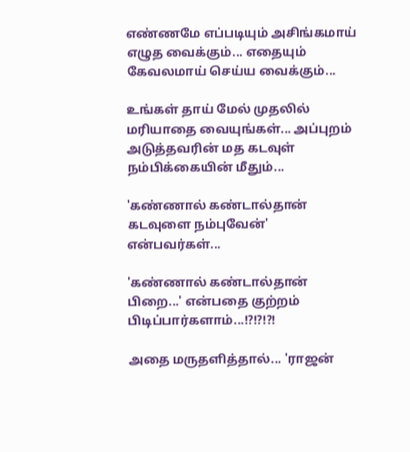எண்ணமே எப்படியும் அசிங்கமாய் எழுத வைக்கும்... எதையும் கேவலமாய் செய்ய வைக்கும்...

உங்கள் தாய் மேல் முதலில் மரியாதை வையுங்கள்... அப்புறம் அடுத்தவரின் மத கடவுள் நம்பிக்கையின் மீதும்...

'கண்ணால் கண்டால்தான் கடவுளை நம்புவேன்' என்பவர்கள்...

'கண்ணால் கண்டால்தான் பிறை...' என்பதை குற்றம் பிடிப்பார்களாம்...!?!?!?!

அதை மருதளித்தால்... 'ராஜன்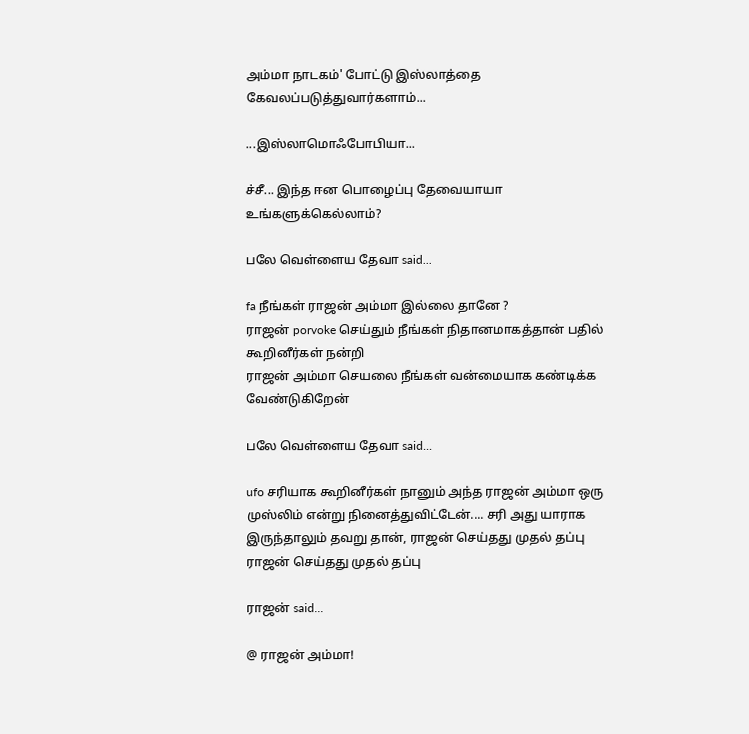அம்மா நாடகம்' போட்டு இஸ்லாத்தை கேவலப்படுத்துவார்களாம்...

...இஸ்லாமொஃபோபியா...

ச்சீ... இந்த ஈன பொழைப்பு தேவையாயா உங்களுக்கெல்லாம்?

பலே வெள்ளைய தேவா said...

fa நீங்கள் ராஜன் அம்மா இல்லை தானே ?
ராஜன் porvoke செய்தும் நீங்கள் நிதானமாகத்தான் பதில் கூறினீர்கள் நன்றி
ராஜன் அம்மா செயலை நீங்கள் வன்மையாக கண்டிக்க வேண்டுகிறேன்

பலே வெள்ளைய தேவா said...

ufo சரியாக கூறினீர்கள் நானும் அந்த ராஜன் அம்மா ஒரு முஸ்லிம் என்று நினைத்துவிட்டேன்.... சரி அது யாராக இருந்தாலும் தவறு தான், ராஜன் செய்தது முதல் தப்பு
ராஜன் செய்தது முதல் தப்பு

ராஜன் said...

@ ராஜன் அம்மா!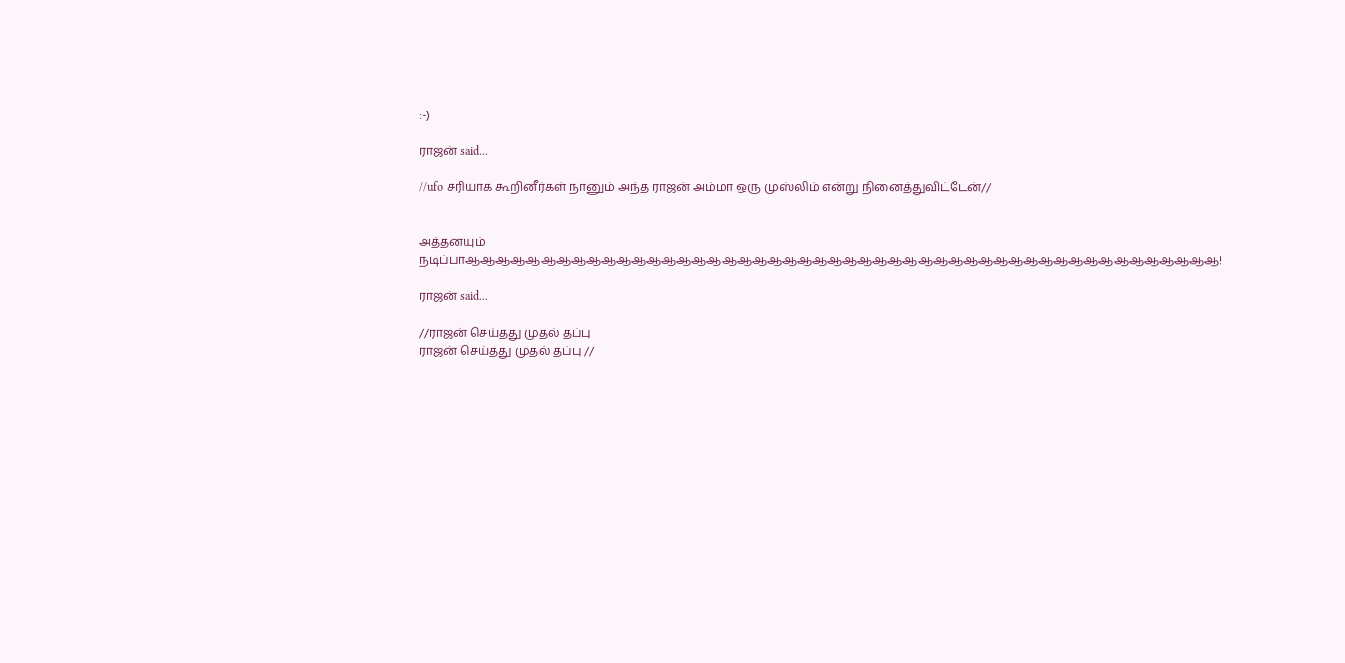:-)

ராஜன் said...

//ufo சரியாக கூறினீர்கள் நானும் அந்த ராஜன் அம்மா ஒரு முஸ்லிம் என்று நினைத்துவிட்டேன்//


அத்தனயும் நடிப்பாஆஆஆஆஆஆஆஆஆஆஆஆஆஆஆஆஆஆஆஆஆஆஆஆஆஆஆஆஆஆஆஆஆஆஆஆஆஆஆஆஆஆஆஆஆஆஆஆஆஆ!

ராஜன் said...

//ராஜன் செய்தது முதல் தப்பு
ராஜன் செய்தது முதல் தப்பு //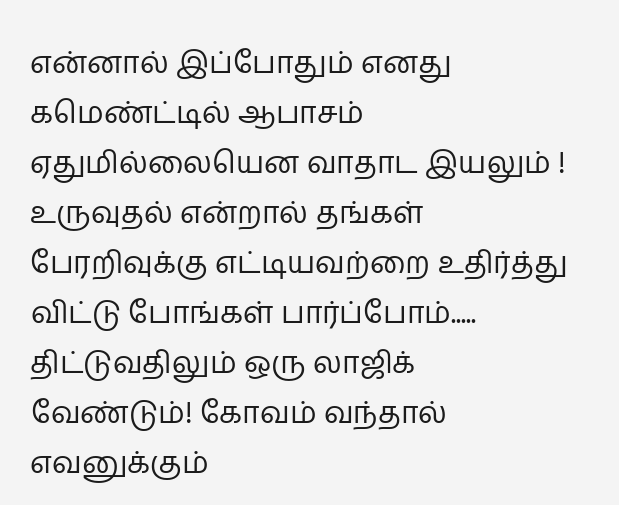என்னால் இப்போதும் எனது கமெண்ட்டில் ஆபாசம் ஏதுமில்லையென வாதாட இயலும் ! உருவுதல் என்றால் தங்கள் பேரறிவுக்கு எட்டியவற்றை உதிர்த்து விட்டு போங்கள் பார்ப்போம்..... திட்டுவதிலும் ஒரு லாஜிக் வேண்டும்! கோவம் வந்தால் எவனுக்கும்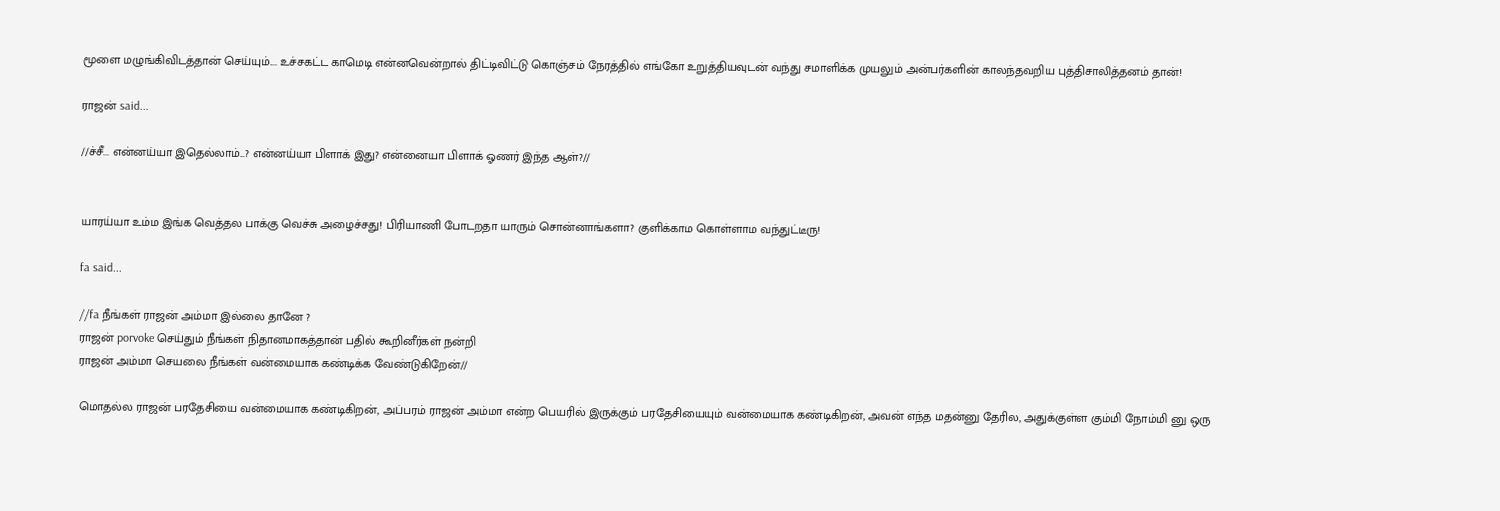மூளை மழுங்கிவிடத்தான் செய்யும்.... உச்சகட்ட காமெடி என்னவென்றால் திட்டிவிட்டு கொஞ்சம் நேரத்தில் எங்கோ உறுத்தியவுடன் வந்து சமாளிக்க முயலும் அன்பர்களின் காலந்தவறிய புத்திசாலித்தனம் தான்!

ராஜன் said...

//ச்சீ... என்னய்யா இதெல்லாம்...? என்னய்யா பிளாக் இது? என்னையா பிளாக் ஓணர் இந்த ஆள்?//


யாரய்யா உம்ம இங்க வெத்தல பாக்கு வெச்சு அழைச்சது! பிரியாணி போடறதா யாரும் சொன்னாங்களா? குளிக்காம கொள்ளாம வந்துட்டீரு!

fa said...

//fa நீங்கள் ராஜன் அம்மா இல்லை தானே ?
ராஜன் porvoke செய்தும் நீங்கள் நிதானமாகத்தான் பதில் கூறினீர்கள் நன்றி
ராஜன் அம்மா செயலை நீங்கள் வன்மையாக கண்டிக்க வேண்டுகிறேன்//

மொதல்ல ராஜன் பரதேசியை வன்மையாக கண்டிகிறன், அப்பரம் ராஜன் அம்மா என்ற பெயரில் இருக்கும் பரதேசியையும் வன்மையாக கண்டிகிறன், அவன் எந்த மதன்னு தேரில, அதுக்குள்ள கும்மி நோம்மி னு ஒரு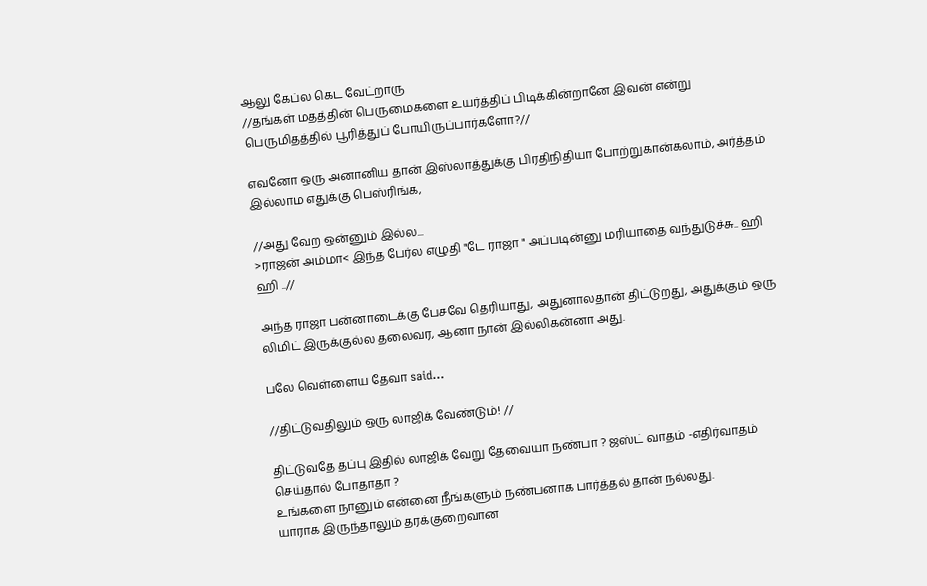ஆலு கேப்ல கெட வேட்றாரு
//தங்கள் மதத்தின் பெருமைகளை உயர்த்திப் பிடிக்கின்றானே இவன் என்று பெருமிதத்தில் பூரித்துப் போயிருப்பார்களோ?//

எவனோ ஒரு அனானிய தான் இஸ்லாத்துக்கு பிரதிநிதியா போற்றுகான்கலாம், அர்த்தம் இல்லாம எதுக்கு பெஸ்ரிங்க,

//அது வேற ஒன்னும் இல்ல...
>ராஜன் அம்மா< இந்த பேர்ல எழுதி "டே ராஜா " அப்படின்னு மரியாதை வந்துடுச்சு.. ஹி ஹி ..//

அந்த ராஜா பன்னாடைக்கு பேசவே தெரியாது, அதுனாலதான் திட்டுறது, அதுக்கும் ஒரு லிமிட் இருக்குல்ல தலைவர, ஆனா நான் இல்லிகன்னா அது.

பலே வெள்ளைய தேவா said...

//திட்டுவதிலும் ஒரு லாஜிக் வேண்டும்! //

திட்டுவதே தப்பு இதில் லாஜிக் வேறு தேவையா நண்பா ? ஜஸ்ட் வாதம் -எதிர்வாதம் செய்தால் போதாதா ?
உங்களை நானும் என்னை நீங்களும் நண்பனாக பார்த்தல் தான் நல்லது.
யாராக இருந்தாலும் தரக்குறைவான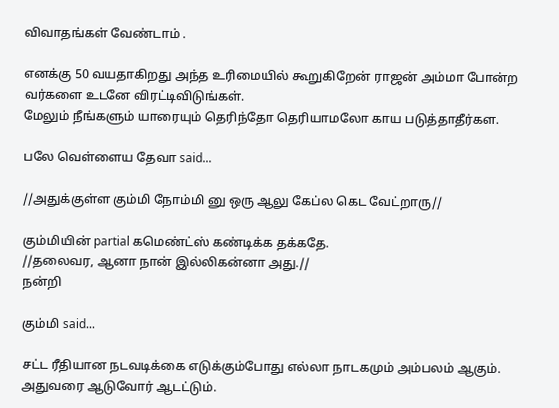விவாதங்கள் வேண்டாம் .

எனக்கு 50 வயதாகிறது அந்த உரிமையில் கூறுகிறேன் ராஜன் அம்மா போன்ற வர்களை உடனே விரட்டிவிடுங்கள்.
மேலும் நீங்களும் யாரையும் தெரிந்தோ தெரியாமலோ காய படுத்தாதீர்கள.

பலே வெள்ளைய தேவா said...

//அதுக்குள்ள கும்மி நோம்மி னு ஒரு ஆலு கேப்ல கெட வேட்றாரு//

கும்மியின் partial கமெண்ட்ஸ் கண்டிக்க தக்கதே.
//தலைவர, ஆனா நான் இல்லிகன்னா அது.//
நன்றி

கும்மி said...

சட்ட ரீதியான நடவடிக்கை எடுக்கும்போது எல்லா நாடகமும் அம்பலம் ஆகும். அதுவரை ஆடுவோர் ஆடட்டும்.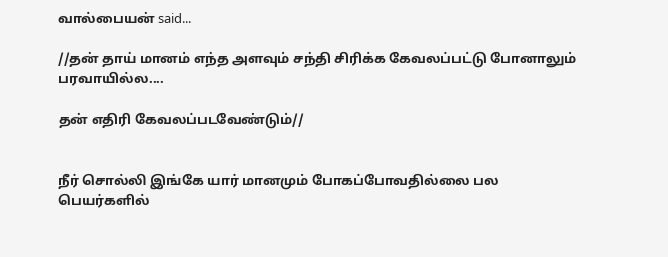வால்பையன் said...

//தன் தாய் மானம் எந்த அளவும் சந்தி சிரிக்க கேவலப்பட்டு போனாலும் பரவாயில்ல....

தன் எதிரி கேவலப்படவேண்டும்//


நீர் சொல்லி இங்கே யார் மானமும் போகப்போவதில்லை பல பெயர்களில்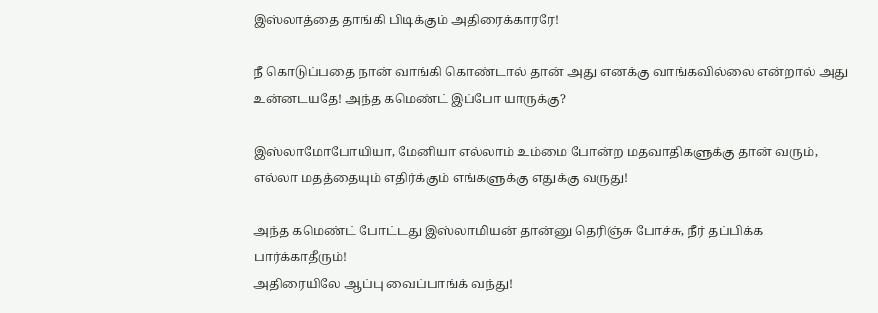இஸ்லாத்தை தாங்கி பிடிக்கும் அதிரைக்காரரே!

நீ கொடுப்பதை நான் வாங்கி கொண்டால் தான் அது எனக்கு வாங்கவில்லை என்றால் அது உன்னடயதே! அந்த கமெண்ட் இப்போ யாருக்கு?

இஸ்லாமோபோயியா, மேனியா எல்லாம் உம்மை போன்ற மதவாதிகளுக்கு தான் வரும், எல்லா மதத்தையும் எதிர்க்கும் எங்களுக்கு எதுக்கு வருது!

அந்த கமெண்ட் போட்டது இஸ்லாமியன் தான்னு தெரிஞ்சு போச்சு, நீர் தப்பிக்க பார்க்காதீரும்!
அதிரையிலே ஆப்பு வைப்பாங்க் வந்து!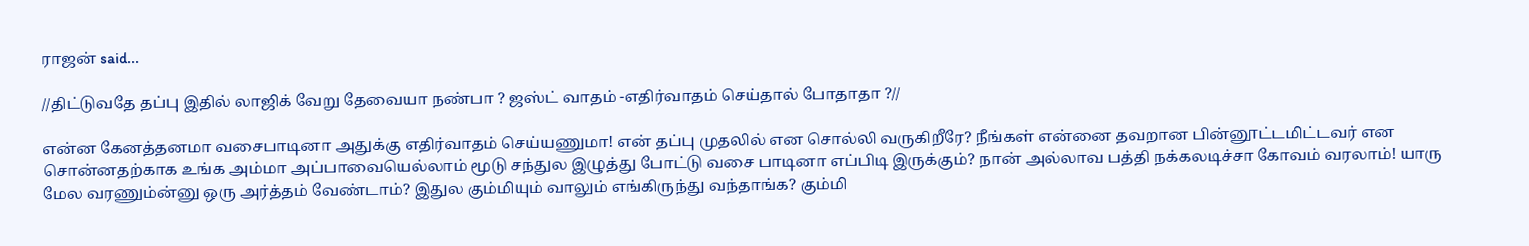ராஜன் said...

//திட்டுவதே தப்பு இதில் லாஜிக் வேறு தேவையா நண்பா ? ஜஸ்ட் வாதம் -எதிர்வாதம் செய்தால் போதாதா ?//

என்ன கேனத்தனமா வசைபாடினா அதுக்கு எதிர்வாதம் செய்யணுமா! என் தப்பு முதலில் என சொல்லி வருகிறீரே? நீங்கள் என்னை தவறான பின்னூட்டமிட்டவர் என சொன்னதற்காக உங்க அம்மா அப்பாவையெல்லாம் மூடு சந்துல இழுத்து போட்டு வசை பாடினா எப்பிடி இருக்கும்? நான் அல்லாவ பத்தி நக்கலடிச்சா கோவம் வரலாம்! யாரு மேல வரணும்ன்னு ஒரு அர்த்தம் வேண்டாம்? இதுல கும்மியும் வாலும் எங்கிருந்து வந்தாங்க? கும்மி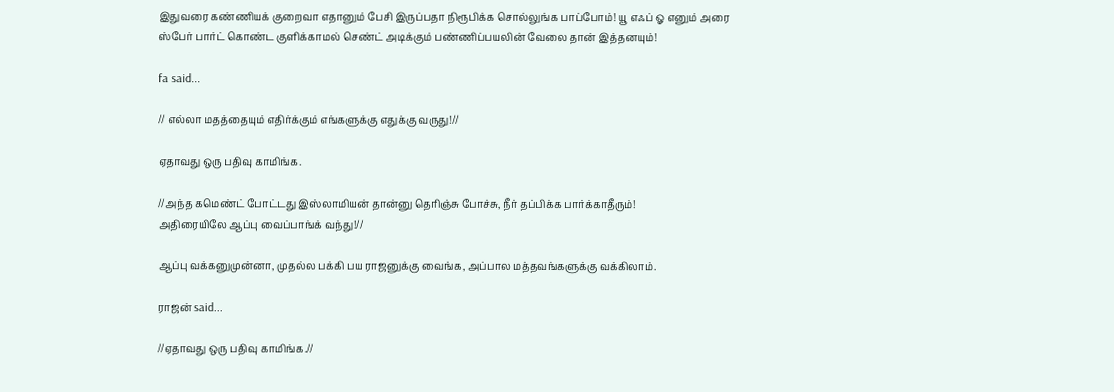இதுவரை கண்ணியக் குறைவா எதானும் பேசி இருப்பதா நிரூபிக்க சொல்லுங்க பாப்போம்! யூ எஃப் ஓ எனும் அரை ஸ்பேர் பார்ட் கொண்ட குளிக்காமல் செண்ட் அடிக்கும் பண்ணிப்பயலின் வேலை தான் இத்தனயும்!

fa said...

// எல்லா மதத்தையும் எதிர்க்கும் எங்களுக்கு எதுக்கு வருது!//

ஏதாவது ஒரு பதிவு காமிங்க.

//அந்த கமெண்ட் போட்டது இஸ்லாமியன் தான்னு தெரிஞ்சு போச்சு, நீர் தப்பிக்க பார்க்காதீரும்!
அதிரையிலே ஆப்பு வைப்பாங்க் வந்து!//

ஆப்பு வக்கனுமுன்னா, முதல்ல பக்கி பய ராஜனுக்கு வைங்க, அப்பால மத்தவங்களுக்கு வக்கிலாம்.

ராஜன் said...

//ஏதாவது ஒரு பதிவு காமிங்க.//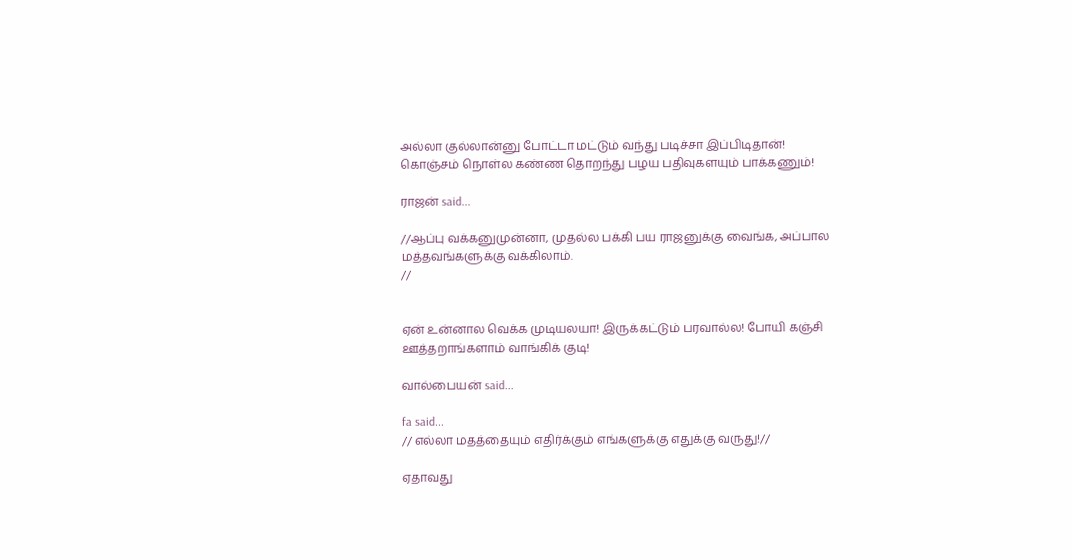அல்லா குல்லான்னு போட்டா மட்டும் வந்து படிச்சா இப்பிடிதான்! கொஞ்சம் நொள்ல கண்ண தொறந்து பழய பதிவுகளயும் பாக்கணும்!

ராஜன் said...

//ஆப்பு வக்கனுமுன்னா, முதல்ல பக்கி பய ராஜனுக்கு வைங்க, அப்பால மத்தவங்களுக்கு வக்கிலாம்.
//


ஏன் உன்னால வெக்க முடியலயா! இருக்கட்டும் பரவால்ல! போயி கஞ்சி ஊத்தறாங்களாம் வாங்கிக் குடி!

வால்பையன் said...

fa said...
// எல்லா மதத்தையும் எதிர்க்கும் எங்களுக்கு எதுக்கு வருது!//

ஏதாவது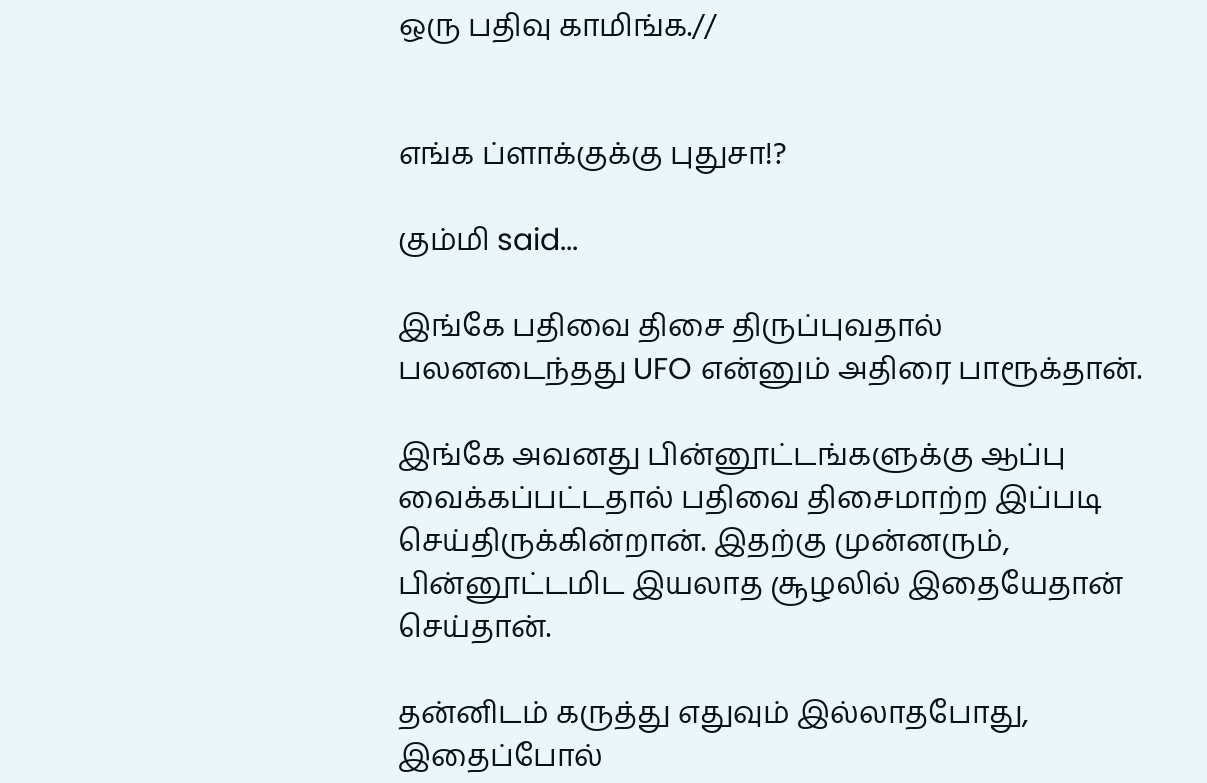ஒரு பதிவு காமிங்க.//


எங்க ப்ளாக்குக்கு புதுசா!?

கும்மி said...

இங்கே பதிவை திசை திருப்புவதால் பலனடைந்தது UFO என்னும் அதிரை பாரூக்தான்.

இங்கே அவனது பின்னூட்டங்களுக்கு ஆப்பு வைக்கப்பட்டதால் பதிவை திசைமாற்ற இப்படி செய்திருக்கின்றான். இதற்கு முன்னரும், பின்னூட்டமிட இயலாத சூழலில் இதையேதான் செய்தான்.

தன்னிடம் கருத்து எதுவும் இல்லாதபோது, இதைப்போல்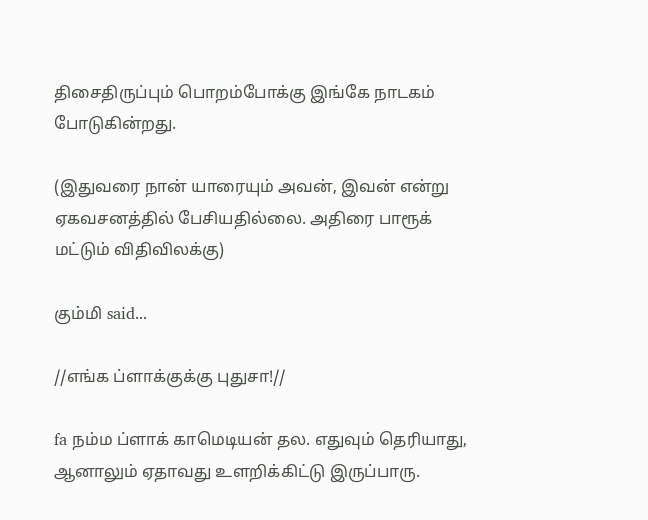திசைதிருப்பும் பொறம்போக்கு இங்கே நாடகம் போடுகின்றது.

(இதுவரை நான் யாரையும் அவன், இவன் என்று ஏகவசனத்தில் பேசியதில்லை. அதிரை பாரூக் மட்டும் விதிவிலக்கு)

கும்மி said...

//எங்க ப்ளாக்குக்கு புதுசா!//

fa நம்ம ப்ளாக் காமெடியன் தல. எதுவும் தெரியாது, ஆனாலும் ஏதாவது உளறிக்கிட்டு இருப்பாரு.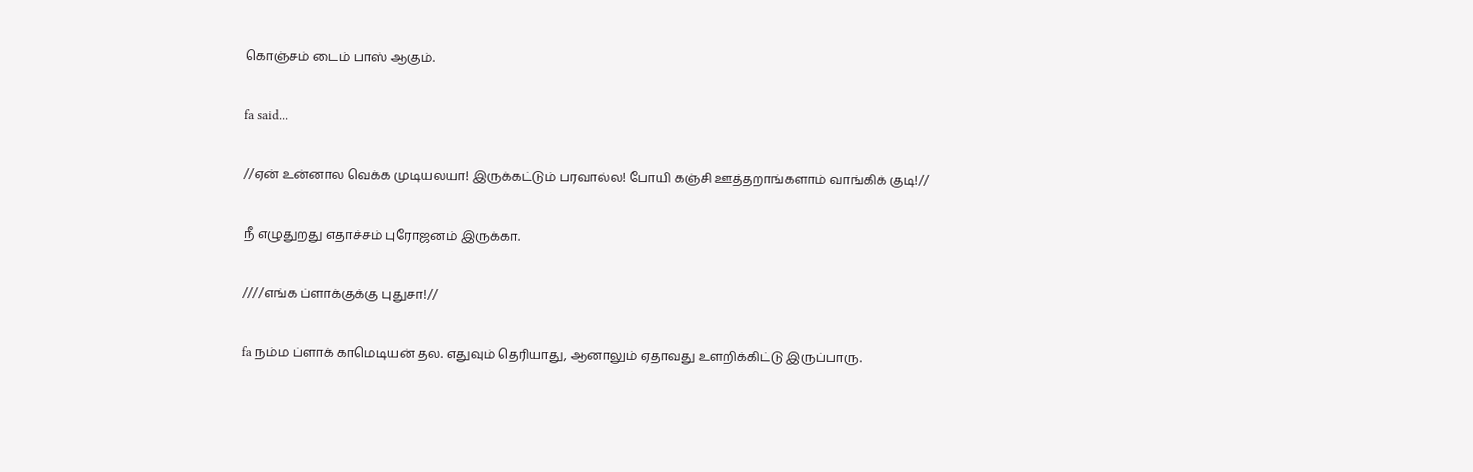கொஞ்சம் டைம் பாஸ் ஆகும்.

fa said...

//ஏன் உன்னால வெக்க முடியலயா! இருக்கட்டும் பரவால்ல! போயி கஞ்சி ஊத்தறாங்களாம் வாங்கிக் குடி!//

நீ எழுதுறது எதாச்சம் புரோஜனம் இருக்கா.

////எங்க ப்ளாக்குக்கு புதுசா!//

fa நம்ம ப்ளாக் காமெடியன் தல. எதுவும் தெரியாது, ஆனாலும் ஏதாவது உளறிக்கிட்டு இருப்பாரு.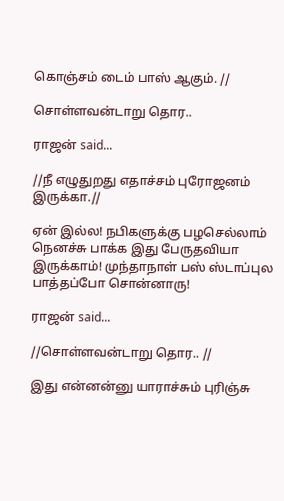கொஞ்சம் டைம் பாஸ் ஆகும். //

சொள்ளவன்டாறு தொர..

ராஜன் said...

//நீ எழுதுறது எதாச்சம் புரோஜனம் இருக்கா.//

ஏன் இல்ல! நபிகளுக்கு பழசெல்லாம் நெனச்சு பாக்க இது பேருதவியா இருக்காம்! முந்தாநாள் பஸ் ஸ்டாப்புல பாத்தப்போ சொன்னாரு!

ராஜன் said...

//சொள்ளவன்டாறு தொர.. //

இது என்னன்னு யாராச்சும் புரிஞ்சு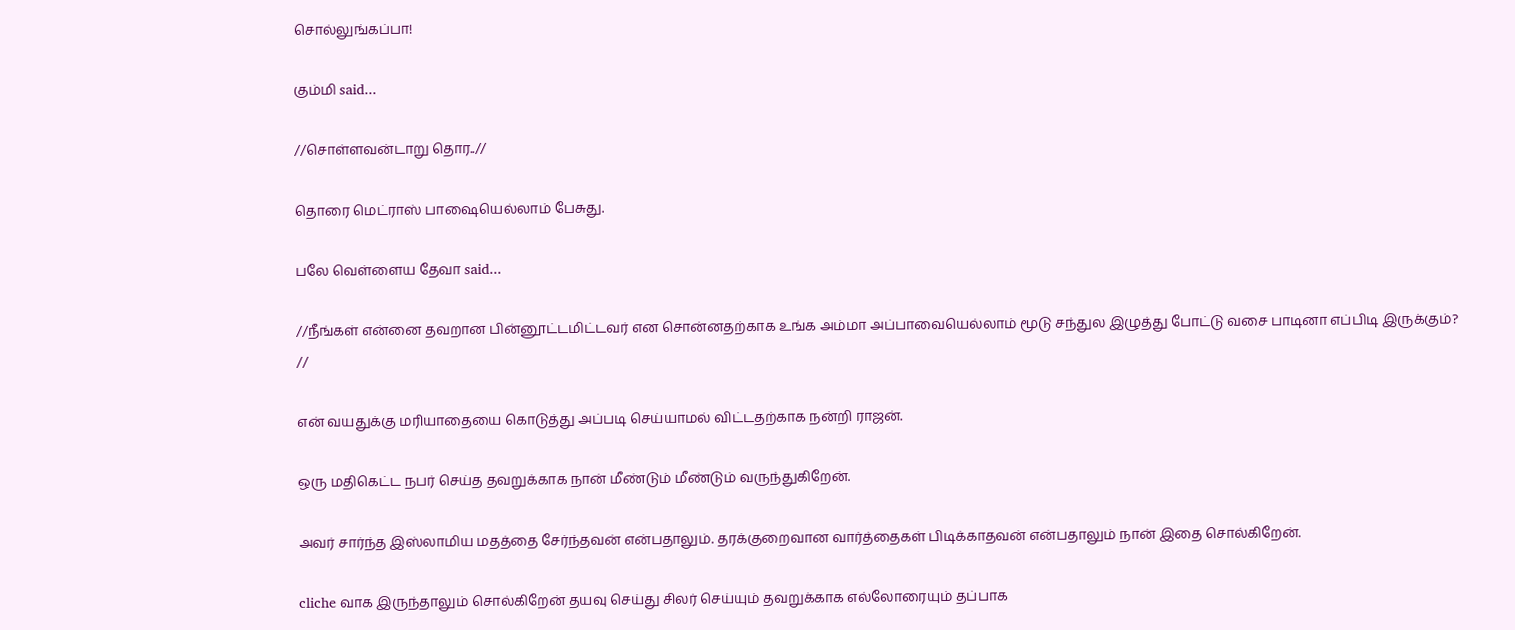சொல்லுங்கப்பா!

கும்மி said...

//சொள்ளவன்டாறு தொர..//

தொரை மெட்ராஸ் பாஷையெல்லாம் பேசுது.

பலே வெள்ளைய தேவா said...

//நீங்கள் என்னை தவறான பின்னூட்டமிட்டவர் என சொன்னதற்காக உங்க அம்மா அப்பாவையெல்லாம் மூடு சந்துல இழுத்து போட்டு வசை பாடினா எப்பிடி இருக்கும்? //

என் வயதுக்கு மரியாதையை கொடுத்து அப்படி செய்யாமல் விட்டதற்காக நன்றி ராஜன்.

ஒரு மதிகெட்ட நபர் செய்த தவறுக்காக நான் மீண்டும் மீண்டும் வருந்துகிறேன்.

அவர் சார்ந்த இஸ்லாமிய மதத்தை சேர்ந்தவன் என்பதாலும். தரக்குறைவான வார்த்தைகள் பிடிக்காதவன் என்பதாலும் நான் இதை சொல்கிறேன்.

cliche வாக இருந்தாலும் சொல்கிறேன் தயவு செய்து சிலர் செய்யும் தவறுக்காக எல்லோரையும் தப்பாக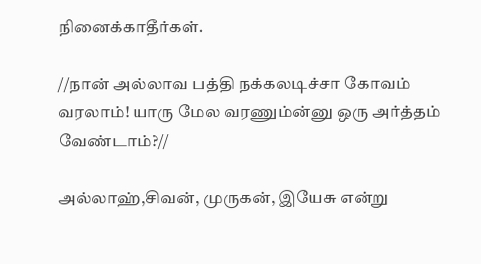நினைக்காதீர்கள்.

//நான் அல்லாவ பத்தி நக்கலடிச்சா கோவம் வரலாம்! யாரு மேல வரணும்ன்னு ஒரு அர்த்தம் வேண்டாம்?//

அல்லாஹ்,சிவன், முருகன், இயேசு என்று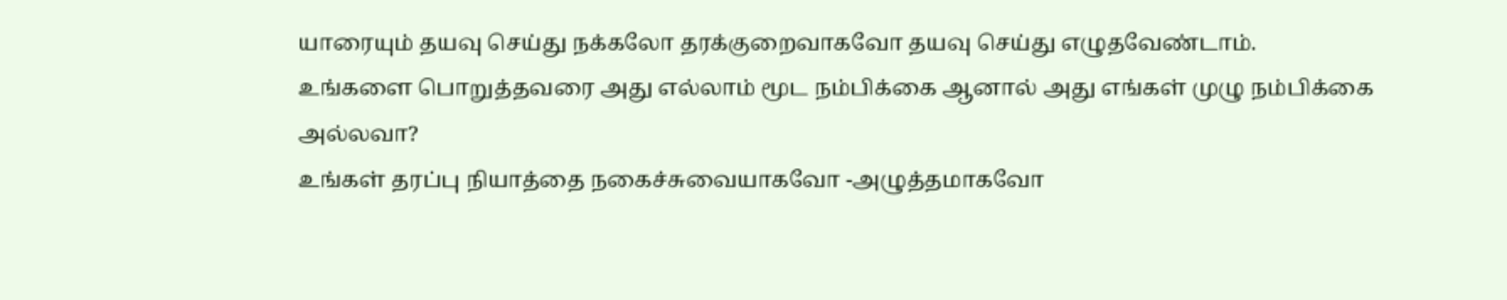யாரையும் தயவு செய்து நக்கலோ தரக்குறைவாகவோ தயவு செய்து எழுதவேண்டாம்.
உங்களை பொறுத்தவரை அது எல்லாம் மூட நம்பிக்கை ஆனால் அது எங்கள் முழு நம்பிக்கை அல்லவா?
உங்கள் தரப்பு நியாத்தை நகைச்சுவையாகவோ -அழுத்தமாகவோ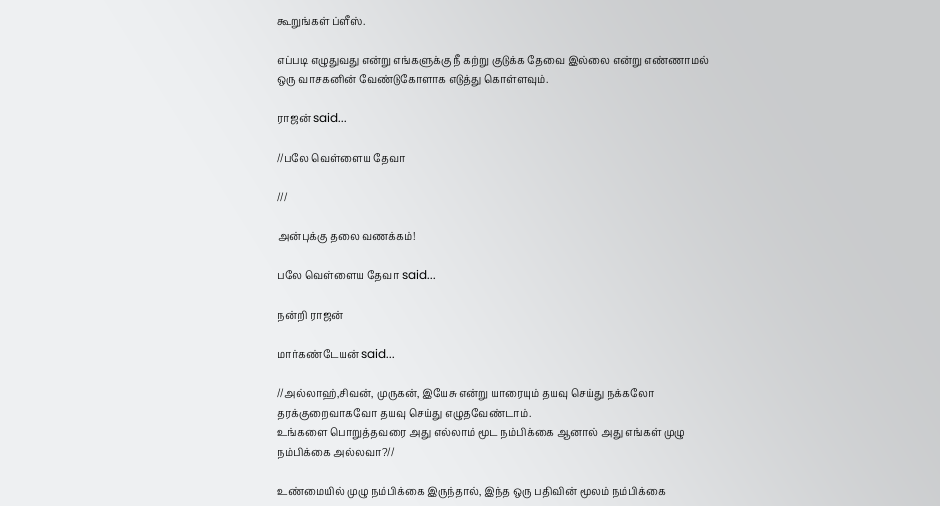கூறுங்கள் ப்ளீஸ்.

எப்படி எழுதுவது என்று எங்களுக்கு நீ கற்று குடுக்க தேவை இல்லை என்று எண்ணாமல் ஒரு வாசகனின் வேண்டுகோளாக எடுத்து கொள்ளவும்.

ராஜன் said...

//பலே வெள்ளைய தேவா

///

அன்புக்கு தலை வணக்கம்!

பலே வெள்ளைய தேவா said...

நன்றி ராஜன்

மார்கண்டேயன் said...

//அல்லாஹ்,சிவன், முருகன், இயேசு என்று யாரையும் தயவு செய்து நக்கலோ தரக்குறைவாகவோ தயவு செய்து எழுதவேண்டாம்.
உங்களை பொறுத்தவரை அது எல்லாம் மூட நம்பிக்கை ஆனால் அது எங்கள் முழு நம்பிக்கை அல்லவா?//

உண்மையில் முழு நம்பிக்கை இருந்தால், இந்த ஒரு பதிவின் மூலம் நம்பிக்கை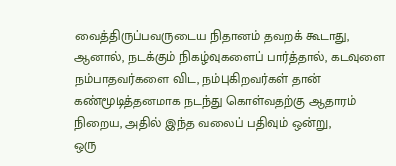வைத்திருப்பவருடைய நிதானம் தவறக் கூடாது,
ஆனால், நடக்கும் நிகழ்வுகளைப் பார்த்தால், கடவுளை நம்பாதவர்களை விட, நம்புகிறவர்கள் தான் கண்மூடித்தனமாக நடந்து கொள்வதற்கு ஆதாரம் நிறைய, அதில் இந்த வலைப் பதிவும் ஒன்று,
ஒரு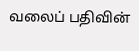வலைப் பதிவின்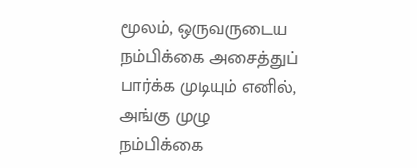மூலம், ஒருவருடைய நம்பிக்கை அசைத்துப் பார்க்க முடியும் எனில், அங்கு முழு நம்பிக்கை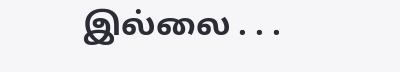இல்லை . . .